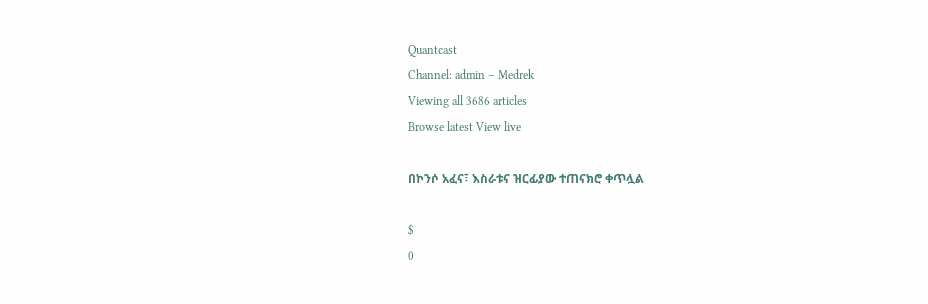Quantcast
Channel: admin – Medrek
Viewing all 3686 articles
Browse latest View live

በኮንሶ አፈና፣ እስራቱና ዝርፊያው ተጠናክሮ ቀጥሏል

$
0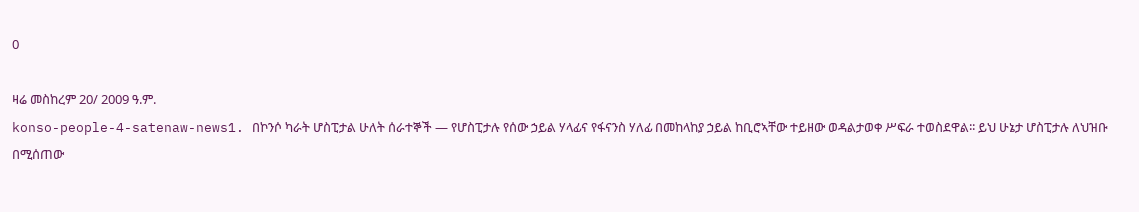0

ዛሬ መስከረም 20/ 2009 ዓ.ም.
konso-people-4-satenaw-news1. በኮንሶ ካራት ሆስፒታል ሁለት ሰራተኞች — የሆስፒታሉ የሰው ኃይል ሃላፊና የፋናንስ ሃለፊ በመከላከያ ኃይል ከቢሮኣቸው ተይዘው ወዳልታወቀ ሥፍራ ተወስደዋል፡፡ ይህ ሁኔታ ሆስፒታሉ ለህዝቡ በሚሰጠው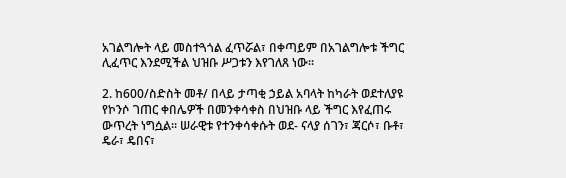አገልግሎት ላይ መስተጓጎል ፈጥሯል፣ በቀጣይም በአገልግሎቱ ችግር ሊፈጥር እንደሚችል ህዝቡ ሥጋቱን እየገለጸ ነው፡፡

2. ከ600/ስድስት መቶ/ በላይ ታጣቂ ኃይል አባላት ከካራት ወደተለያዩ የኮንሶ ገጠር ቀበሌዎች በመንቀሳቀስ በህዝቡ ላይ ችግር እየፈጠሩ ውጥረት ነግሷል፡፡ ሠራዊቱ የተንቀሳቀሱት ወደ- ናላያ ሰገን፣ ጃርሶ፣ ቡቶ፣ ዴራ፣ ዴበና፣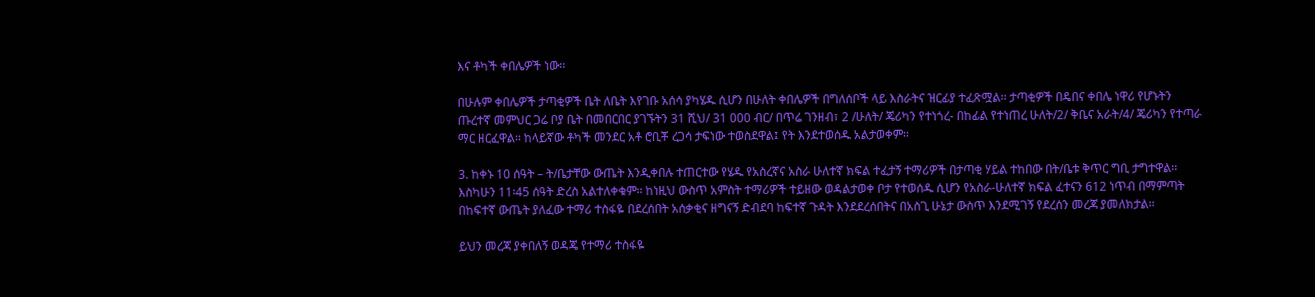እና ቶካች ቀበሌዎች ነው፡፡

በሁሉም ቀበሌዎች ታጣቂዎች ቤት ለቤት እየገቡ አሰሳ ያካሄዱ ሲሆን በሁለት ቀበሌዎች በግለሰቦች ላይ እስራትና ዝርፊያ ተፈጽሟል፡፡ ታጣቂዎች በዴበና ቀበሌ ነዋሪ የሆኑትን ጡረተኛ መምህር ጋሬ ቦያ ቤት በመበርበር ያገኙትን 31 ሺህ/ 31 000 ብር/ በጥሬ ገንዘብ፣ 2 /ሁለት/ ጄሪካን የተነጎረ- በከፊል የተነጠረ ሁለት/2/ ቅቤና አራት/4/ ጄሪካን የተጣራ ማር ዘርፈዋል፡፡ ከላይኛው ቶካች መንደር አቶ ሮቢቾ ረጋሳ ታፍነው ተወስደዋል፤ የት እንደተወሰዱ አልታወቀም፡፡

3. ከቀኑ 10 ሰዓት – ት/ቤታቸው ውጤት እንዲቀበሉ ተጠርተው የሄዱ የአስረኛና አስራ ሁለተኛ ክፍል ተፈታኝ ተማሪዎች በታጣቂ ሃይል ተከበው በት/ቤቱ ቅጥር ግቢ ታግተዋል፡፡ እስካሁን 11፡45 ሰዓት ድረስ አልተለቀቁም፡፡ ከነዚህ ውስጥ አምስት ተማሪዎች ተይዘው ወዳልታወቀ ቦታ የተወሰዱ ሲሆን የአስራ-ሁለተኛ ክፍል ፈተናን 612 ነጥብ በማምጣት በከፍተኛ ውጤት ያለፈው ተማሪ ተስፋዬ በደረሰበት አሰቃቂና ዘግናኝ ድብደባ ከፍተኛ ጉዳት እንደደረሰበትና በአስጊ ሁኔታ ውስጥ እንደሚገኝ የደረሰን መረጃ ያመለክታል፡፡

ይህን መረጃ ያቀበለኝ ወዳጄ የተማሪ ተስፋዬ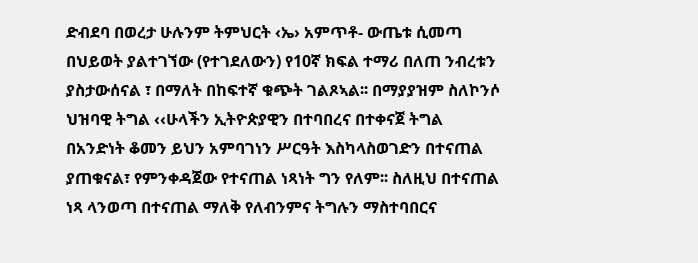ድብደባ በወረታ ሁሉንም ትምህርት ‹ኤ› አምጥቶ- ውጤቱ ሲመጣ በህይወት ያልተገኘው (የተገደለውን) የ10ኛ ክፍል ተማሪ በለጠ ንብረቱን ያስታውሰናል ፣ በማለት በከፍተኛ ቁጭት ገልጾኣል፡፡ በማያያዝም ስለኮንሶ ህዝባዊ ትግል ‹‹ሁላችን ኢትዮጵያዊን በተባበረና በተቀናጀ ትግል በአንድነት ቆመን ይህን አምባገነን ሥርዓት እስካላስወገድን በተናጠል ያጠቁናል፣ የምንቀዳጀው የተናጠል ነጻነት ግን የለም፡፡ ስለዚህ በተናጠል ነጻ ላንወጣ በተናጠል ማለቅ የለብንምና ትግሉን ማስተባበርና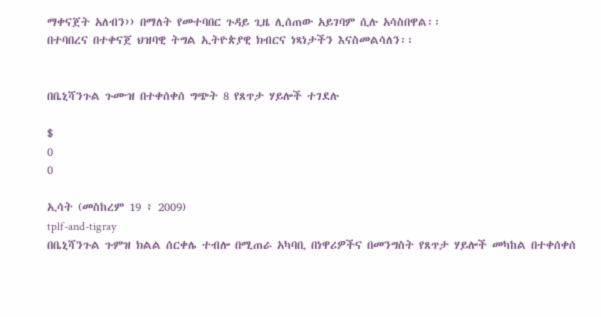ማቀናጀት አለብን›› በማለት የመተባበር ጉዳይ ጊዜ ሊሰጠው አይገባም ሲሉ አሳስበዋል፡፡
በተባበረና በተቀናጀ ህዝባዊ ትግል ኢትዮጵያዊ ክብርና ነጻነታችን እናስመልሳለን፡፡


በቤኒሻንጉል ጉሙዝ በተቀሰቀሰ ግጭት 8 የጸጥታ ሃይሎች ተገደሉ

$
0
0

ኢሳት (መስከረም 19 ፥ 2009)
tplf-and-tigray
በቤኒሻንጉል ጉምዝ ክልል ሰርቀሌ ተብሎ በሚጠራ አካባቢ በነዋሪዎችና በመንግስት የጸጥታ ሃይሎች መካከል በተቀሰቀሰ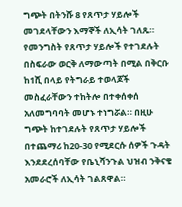ግጭት በትንሹ 8 የጸጥታ ሃይሎች መገደላቸውን እማኞች ለኢሳት ገለጹ።
የመንግስት የጸጥታ ሃይሎች የተገደሉት በስፍራው ወርቅ ለማውጣት በሚል በቅርቡ ከ1ሺ በላይ የትግራይ ተወላጆች መስፈራቸውን ተከትሎ በተቀሰቀሰ አለመግባባት መሆኑ ተነግሯል። በዚሁ ግጭት ከተገደሉት የጸጥታ ሃይሎች በተጨማሪ ከ20-30 የሚደርሱ ሰዎች ጉዳት እንደደረሰባቸው የቤኒሻንጉል ህዝብ ንቅናቄ አመራሮች ለኢሳት ገልጸዋል።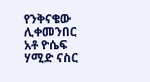የንቅናቄው ሊቀመንበር አቶ ዮሴፍ ሃሚድ ናስር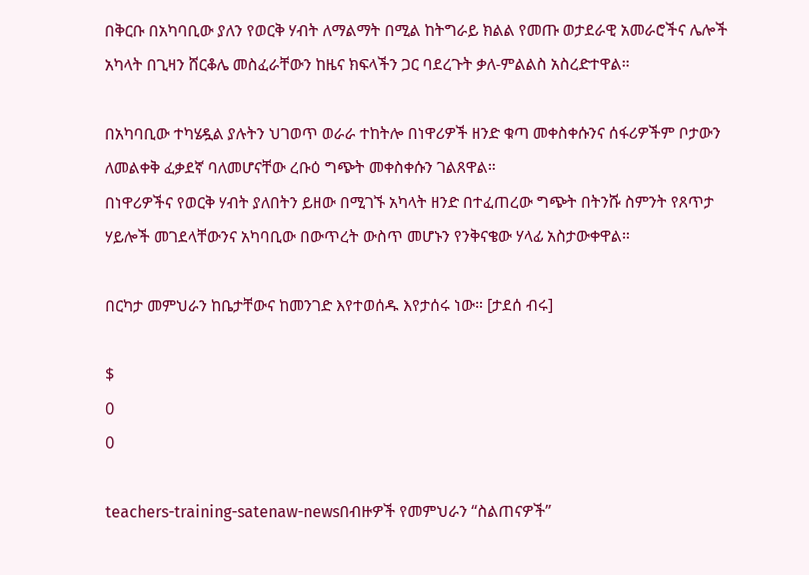በቅርቡ በአካባቢው ያለን የወርቅ ሃብት ለማልማት በሚል ከትግራይ ክልል የመጡ ወታደራዊ አመራሮችና ሌሎች አካላት በጊዛን ሸርቆሌ መስፈራቸውን ከዜና ክፍላችን ጋር ባደረጉት ቃለ-ምልልስ አስረድተዋል።

በአካባቢው ተካሄዷል ያሉትን ህገወጥ ወራራ ተከትሎ በነዋሪዎች ዘንድ ቁጣ መቀስቀሱንና ሰፋሪዎችም ቦታውን ለመልቀቅ ፈቃደኛ ባለመሆናቸው ረቡዕ ግጭት መቀስቀሱን ገልጸዋል።
በነዋሪዎችና የወርቅ ሃብት ያለበትን ይዘው በሚገኙ አካላት ዘንድ በተፈጠረው ግጭት በትንሹ ስምንት የጸጥታ ሃይሎች መገደላቸውንና አካባቢው በውጥረት ውስጥ መሆኑን የንቅናቄው ሃላፊ አስታውቀዋል።

በርካታ መምህራን ከቤታቸውና ከመንገድ እየተወሰዱ እየታሰሩ ነው። [ታደሰ ብሩ]

$
0
0

teachers-training-satenaw-newsበብዙዎች የመምህራን “ስልጠናዎች”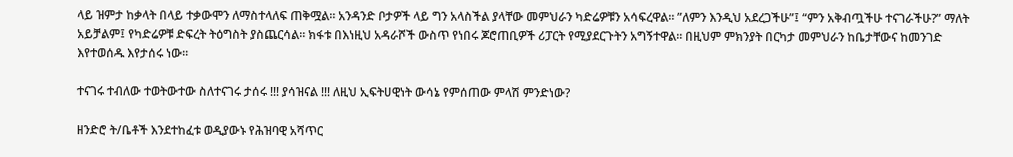ላይ ዝምታ ከቃላት በላይ ተቃውሞን ለማስተላለፍ ጠቅሟል። አንዳንድ ቦታዎች ላይ ግን አላስችል ያላቸው መምህራን ካድሬዎቹን አሳፍረዋል። ”ለምን እንዲህ አደረጋችሁ”፤ “ምን አቅብጧችሁ ተናገራችሁ?” ማለት አይቻልም፤ የካድሬዎቹ ድፍረት ትዕግስት ያስጨርሳል። ክፋቱ በእነዚህ አዳራሾች ውስጥ የነበሩ ጆሮጠቢዎች ሪፓርት የሚያደርጉትን አግኝተዋል። በዚህም ምክንያት በርካታ መምህራን ከቤታቸውና ከመንገድ እየተወሰዱ እየታሰሩ ነው።

ተናገሩ ተብለው ተወትውተው ስለተናገሩ ታሰሩ !!! ያሳዝናል !!! ለዚህ ኢፍትሀዊነት ውሳኔ የምሰጠው ምላሽ ምንድነው?

ዘንድሮ ት/ቤቶች እንደተከፈቱ ወዲያውኑ የሕዝባዊ አሻጥር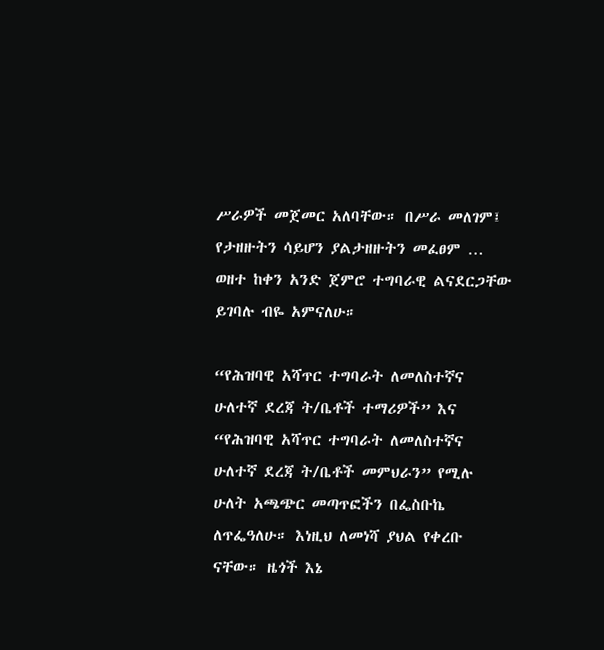ሥራዎች መጀመር አለባቸው። በሥራ መለገም፤ የታዘዙትን ሳይሆን ያልታዘዙትን መፈፀም … ወዘተ ከቀን አንድ ጀምሮ ተግባራዊ ልናደርጋቸው ይገባሉ ብዬ አምናለሁ።

“የሕዝባዊ አሻጥር ተግባራት ለመለስተኛና ሁለተኛ ደረጃ ት/ቤቶች ተማሪዎች” እና “የሕዝባዊ አሻጥር ተግባራት ለመለስተኛና ሁለተኛ ደረጃ ት/ቤቶች መምህራን” የሚሉ ሁለት አጫጭር መጣጥፎችን በፌስቡኬ ለጥፌዓለሁ። እነዚህ ለመነሻ ያህል የቀረቡ ናቸው። ዜጎች እኔ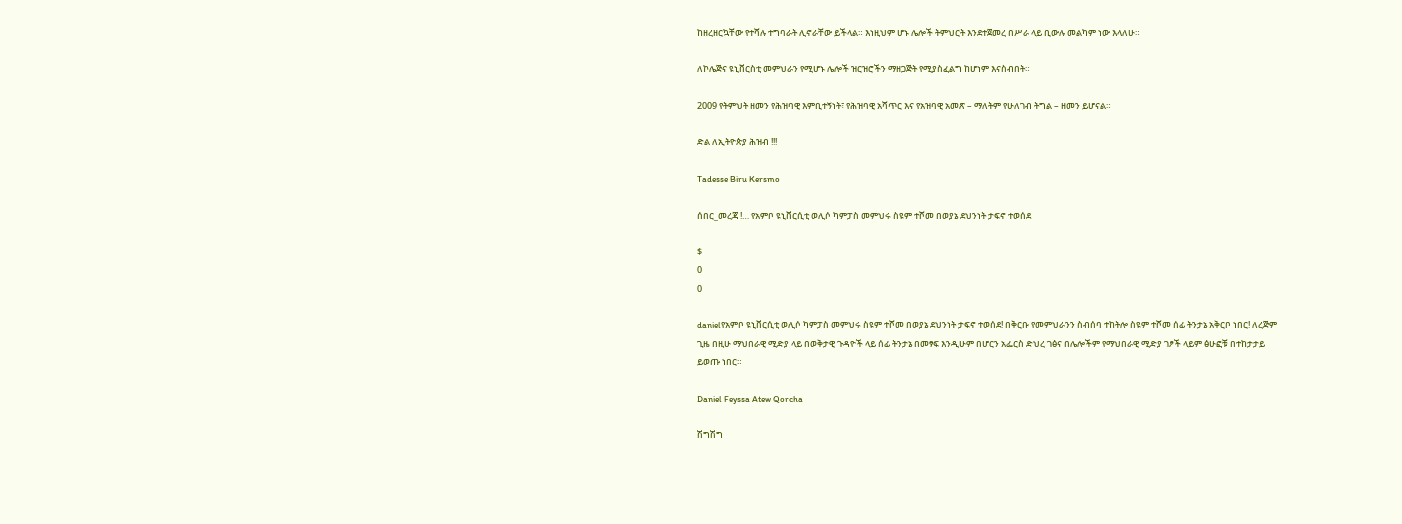ከዘረዘርኳቸው የተሻሉ ተግባራት ሊኖራቸው ይችላል። እነዚህም ሆኑ ሌሎች ትምህርት እንደተጀመረ በሥራ ላይ ቢውሉ መልካም ነው እላለሁ።

ለኮሌጅና ዩኒቨርስቲ መምህራን የሚሆኑ ሌሎች ዝርዝሮችን ማዘጋጅት የሚያስፈልግ ከሆነም እናስብበት።

2009 የትምህት ዘመን የሕዝባዊ እምቢተኝነት፣ የሕዝባዊ አሻጥር እና የአዝባዊ አመጽ – ማለትም የሁለገብ ትግል – ዘመን ይሆናል።

ድል ለኢትዮጵያ ሕዝብ !!!

Tadesse Biru Kersmo

ሰበር_መረጃ !… የአምቦ ዩኒቨርሲቲ ወሊሶ ካምፓስ መምህሩ ስዩም ተሾመ በወያኔ ደህንነት ታፍኖ ተወሰደ

$
0
0

danielየአምቦ ዩኒቨርሲቲ ወሊሶ ካምፓስ መምህሩ ስዩም ተሾመ በወያኔ ደህንነት ታፍኖ ተወሰደ! በቅርቡ የመምህራንን ስብሰባ ተከትሎ ስዩም ተሾመ ሰፊ ትንታኔ አቅርቦ ነበር! ለረጅም ጊዜ በዚሁ ማህበራዊ ሚድያ ላይ በወቅታዊ ጉዳዮች ላይ ሰፊ ትንታኔ በመፃፍ እንዲሁም በሆርን አፌርስ ድህረ ገፅና በሌሎችም የማህበራዊ ሚድያ ገፆች ላይም ፅሁፎቹ በተከታታይ ይወጡ ነበር።

Daniel Feyssa Atew Qorcha

ሽግሽግ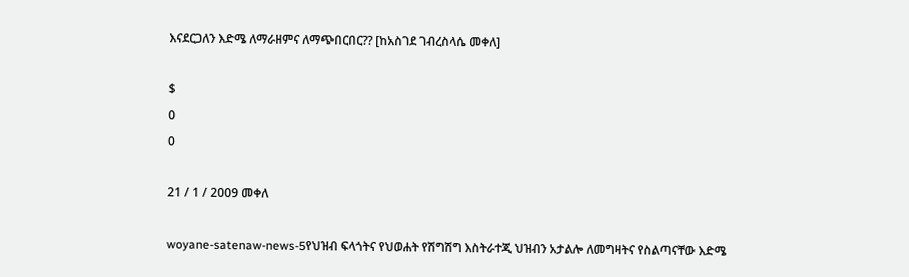እናደርጋለን እድሜ ለማራዘምና ለማጭበርበር?? [ከአስገደ ገብረስላሴ መቀለ]

$
0
0

21 / 1 / 2009 መቀለ

woyane-satenaw-news-5የህዝብ ፍላጎትና የህወሐት የሽግሽግ እስትራተጂ ህዝብን አታልሎ ለመግዛትና የስልጣናቸው እድሜ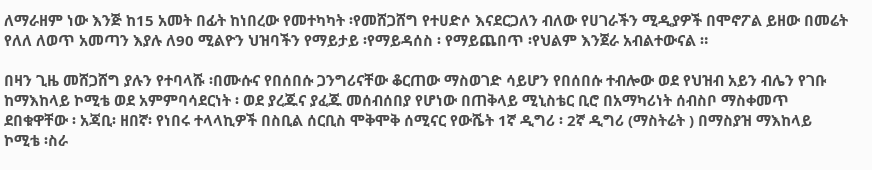ለማራዘም ነው እንጅ ከ15 አመት በፊት ከነበረው የመተካካት ፡የመሸጋሸግ የተሀድሶ እናደርጋለን ብለው የሀገራችን ሚዲያዎች በሞኖፖል ይዘው በመሬት የለለ ለወጥ አመጣን እያሉ ለ90 ሚልዮን ህዝባችን የማይታይ ፡የማይዳሰስ ፡ የማይጨበጥ ፡የህልም እንጀራ አብልተውናል ።

በዛን ጊዜ መሸጋሸግ ያሉን የተባላሹ ፡በሙሱና የበሰበሱ ጋንግሪናቸው ቆርጠው ማስወገድ ሳይሆን የበሰበሱ ተብሎው ወደ የህዝብ አይን ብሌን የገቡ ከማእከላይ ኮሚቴ ወደ አምምባሳደርነት ፡ ወደ ያረጁና ያፈጁ መሰብሰበያ የሆነው በጠቅላይ ሚኒስቴር ቢሮ በአማካሪነት ሰብስቦ ማስቀመጥ ደበቁዋቸው ፡ አጃቢ፡ ዘበኛ፡ የነበሩ ተላላኪዎች በስቢል ሰርቢስ ሞቅሞቅ ሰሚናር የውሼት 1ኛ ዲግሪ ፡ 2ኛ ዲግሪ (ማስትሬት ) በማስያዝ ማእከላይ ኮሚቴ ፡ስራ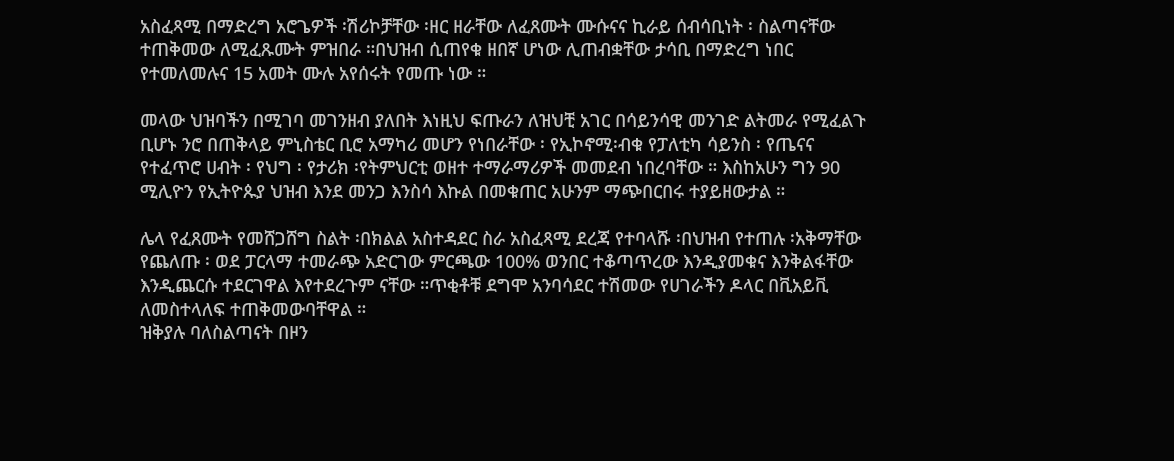አስፈጻሚ በማድረግ አሮጌዎች ፡ሽሪኮቻቸው ፡ዘር ዘራቸው ለፈጸሙት ሙሱናና ኪራይ ሰብሳቢነት ፡ ስልጣናቸው ተጠቅመው ለሚፈጹሙት ምዝበራ ።በህዝብ ሲጠየቁ ዘበኛ ሆነው ሊጠብቋቸው ታሳቢ በማድረግ ነበር የተመለመሉና 15 አመት ሙሉ አየሰሩት የመጡ ነው ።

መላው ህዝባችን በሚገባ መገንዘብ ያለበት እነዚህ ፍጡራን ለዝህቺ አገር በሳይንሳዊ መንገድ ልትመራ የሚፈልጉ ቢሆኑ ንሮ በጠቅላይ ምኒስቴር ቢሮ አማካሪ መሆን የነበራቸው ፡ የኢኮኖሚ፡ብቁ የፓለቲካ ሳይንስ ፡ የጤናና የተፈጥሮ ሀብት ፡ የህግ ፡ የታሪክ ፡የትምህርቲ ወዘተ ተማራማሪዎች መመደብ ነበረባቸው ። እስከአሁን ግን 90 ሚሊዮን የኢትዮጱያ ህዝብ እንደ መንጋ እንስሳ እኩል በመቁጠር አሁንም ማጭበርበሩ ተያይዘውታል ።

ሌላ የፈጸሙት የመሸጋሸግ ስልት ፡በክልል አስተዳደር ስራ አስፈጻሚ ደረጃ የተባላሹ ፡በህዝብ የተጠሉ ፡አቅማቸው የጨለጡ ፡ ወደ ፓርላማ ተመራጭ አድርገው ምርጫው 100% ወንበር ተቆጣጥረው እንዲያመቁና እንቅልፋቸው እንዲጨርሱ ተደርገዋል እየተደረጉም ናቸው ።ጥቂቶቹ ደግሞ አንባሳደር ተሽመው የሀገራችን ዶላር በቪአይቪ ለመስተላለፍ ተጠቅመውባቸዋል ።
ዝቅያሉ ባለስልጣናት በዞን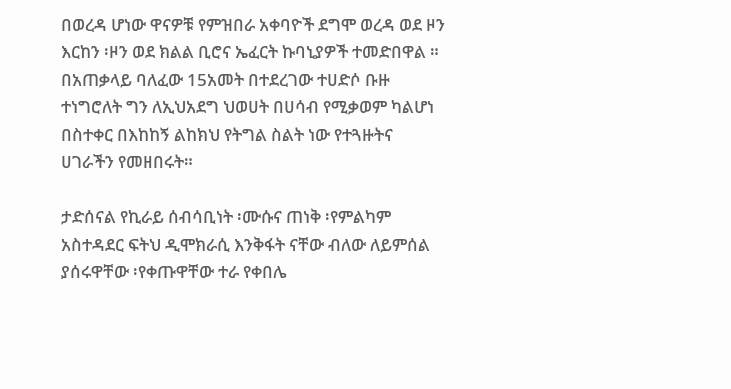በወረዳ ሆነው ዋናዎቹ የምዝበራ አቀባዮች ደግሞ ወረዳ ወደ ዞን እርከን ፡ዞን ወደ ክልል ቢሮና ኤፈርት ኩባኒያዎች ተመድበዋል ። በአጠቃላይ ባለፈው 15አመት በተደረገው ተሀድሶ ቡዙ ተነግሮለት ግን ለኢህአደግ ህወሀት በሀሳብ የሚቃወም ካልሆነ በስተቀር በእከከኝ ልከክህ የትግል ስልት ነው የተጓዙትና ሀገራችን የመዘበሩት።

ታድሰናል የኪራይ ሰብሳቢነት ፡ሙሱና ጠነቅ ፡የምልካም አስተዳደር ፍትህ ዲሞክራሲ እንቅፋት ናቸው ብለው ለይምሰል ያሰሩዋቸው ፡የቀጡዋቸው ተራ የቀበሌ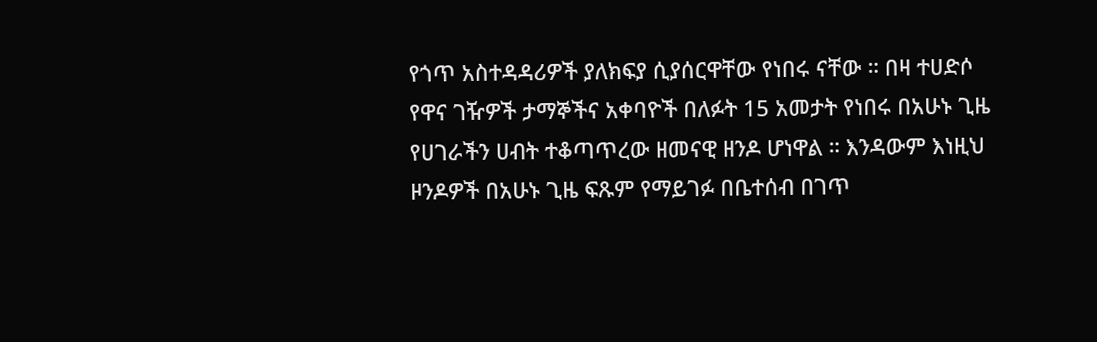የጎጥ አስተዳዳሪዎች ያለክፍያ ሲያሰርዋቸው የነበሩ ናቸው ። በዛ ተሀድሶ የዋና ገዥዎች ታማኞችና አቀባዮች በለፉት 15 አመታት የነበሩ በአሁኑ ጊዜ የሀገራችን ሀብት ተቆጣጥረው ዘመናዊ ዘንዶ ሆነዋል ። እንዳውም እነዚህ ዞንዶዎች በአሁኑ ጊዜ ፍጹም የማይገፉ በቤተሰብ በገጥ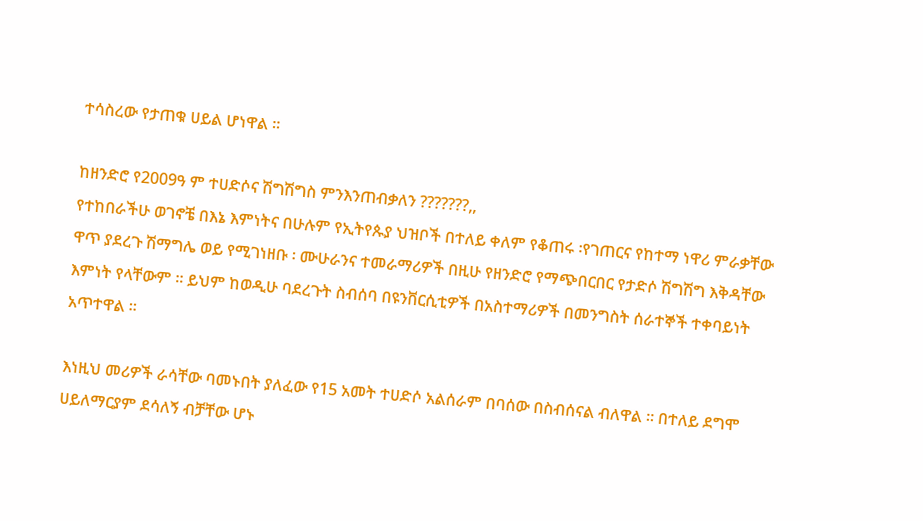ተሳስረው የታጠቁ ሀይል ሆነዋል ።

ከዘንድሮ የ2009ዓ ም ተሀድሶና ሽግሽግስ ምንእንጠብቃለን ???????,,
የተከበራችሁ ወገኖቼ በእኔ እምነትና በሁሉም የኢትየጱያ ህዝቦች በተለይ ቀለም የቆጠሩ ፡የገጠርና የከተማ ነዋሪ ምራቃቸው ዋጥ ያደረጉ ሽማግሌ ወይ የሚገነዘቡ ፡ ሙሁራንና ተመራማሪዎች በዚሁ የዘንድሮ የማጭበርበር የታድሶ ሽግሽግ እቅዳቸው እምነት የላቸውም ። ይህም ከወዲሁ ባደረጉት ስብሰባ በዩንቨርሲቲዎች በአስተማሪዎች በመንግስት ሰራተኞች ተቀባይነት አጥተዋል ።

እነዚህ መሪዎች ራሳቸው ባመኑበት ያለፈው የ15 አመት ተሀድሶ አልሰራም በባሰው በስብሰናል ብለዋል ። በተለይ ደግሞ ሀይለማርያም ደሳለኝ ብቻቸው ሆኑ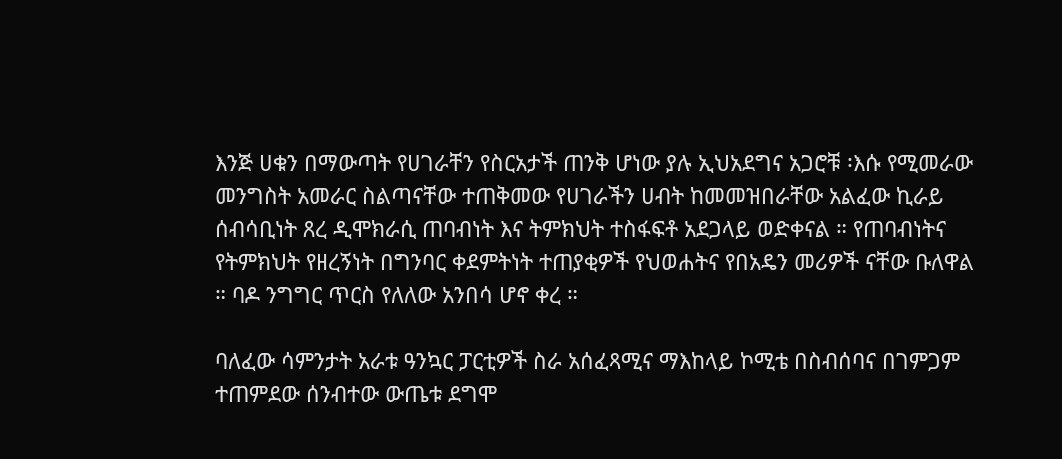እንጅ ሀቁን በማውጣት የሀገራቸን የስርአታች ጠንቅ ሆነው ያሉ ኢህአደግና አጋሮቹ ፡እሱ የሚመራው መንግስት አመራር ስልጣናቸው ተጠቅመው የሀገራችን ሀብት ከመመዝበራቸው አልፈው ኪራይ ሰብሳቢነት ጸረ ዲሞክራሲ ጠባብነት እና ትምክህት ተስፋፍቶ አደጋላይ ወድቀናል ። የጠባብነትና የትምክህት የዘረኝነት በግንባር ቀደምትነት ተጠያቂዎች የህወሐትና የበአዴን መሪዎች ናቸው ቡለዋል ። ባዶ ንግግር ጥርስ የለለው አንበሳ ሆኖ ቀረ ።

ባለፈው ሳምንታት አራቱ ዓንኳር ፓርቲዎች ስራ አሰፈጻሚና ማእከላይ ኮሚቴ በስብሰባና በገምጋም ተጠምደው ሰንብተው ውጤቱ ደግሞ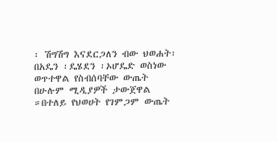፡ ሽግሽግ እናደርጋለን ብው ህወሐት፡ በአዴን ፡ዴሄደን ፡ኦሆዴድ ወስነው ወጥተዋል የስብሰባቸው ውጤት በሁሉም ሚዲያዎች ታውጀዋል ።በተለይ የህወሀት የገምጋም ውጤት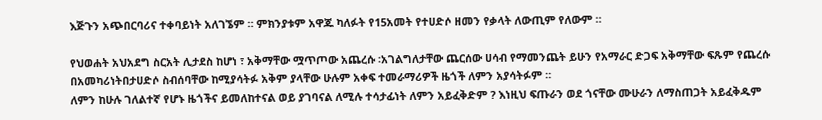እጅጉን አጭበርባሪና ተቀባይነት አለገኜም ። ምክንያቱም አዋጁ ካለፉት የ15አመት የተሀድሶ ዘመን የቃላት ለውጢም የለውም ።

የህወሐት አህአደግ ስርአት ሊታደስ ከሆነ ፣ አቅማቸው ሟጥጦው አጨረሱ ፡አገልግለታቸው ጨርሰው ሀሳብ የማመንጨት ይሁን የአማራር ድጋፍ አቅማቸው ፍጹም የጨረሱ በአመካሪነትበታሀድሶ ስብሰባቸው ከሚያሳትፉ አቅም ያላቸው ሁሉም አቀፍ ተመራማሪዎች ዜጎች ለምን አያሳትፉም ።
ለምን ከሁሉ ገለልተኛ የሆኑ ዜጎችና ይመለከተናል ወይ ያገባናል ለሚሉ ተሳታፊነት ለምን አይፈቅድም ? እነዚህ ፍጡራን ወደ ጎናቸው ሙሁራን ለማስጠጋት አይፈቅዱም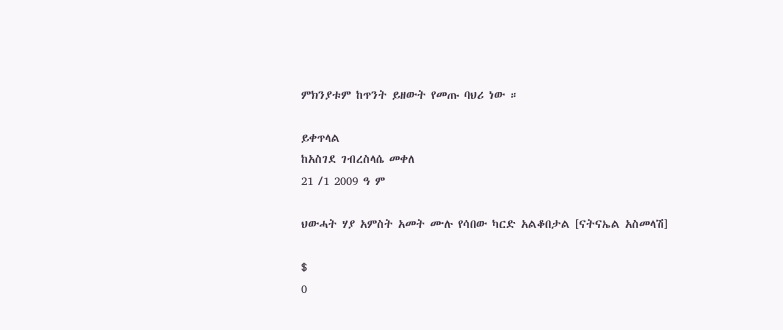ምክንያቱም ከጥንት ይዘውት የመጡ ባህሪ ነው ።

ይቀጥላል
ከአስገደ ገብረስላሴ መቀለ
21 /1 2009 ዓ ም

ህውሓት ሃያ አምስት አመት ሙሉ የሳበው ካርድ አልቆበታል [ናትናኤል አስመላሽ]

$
0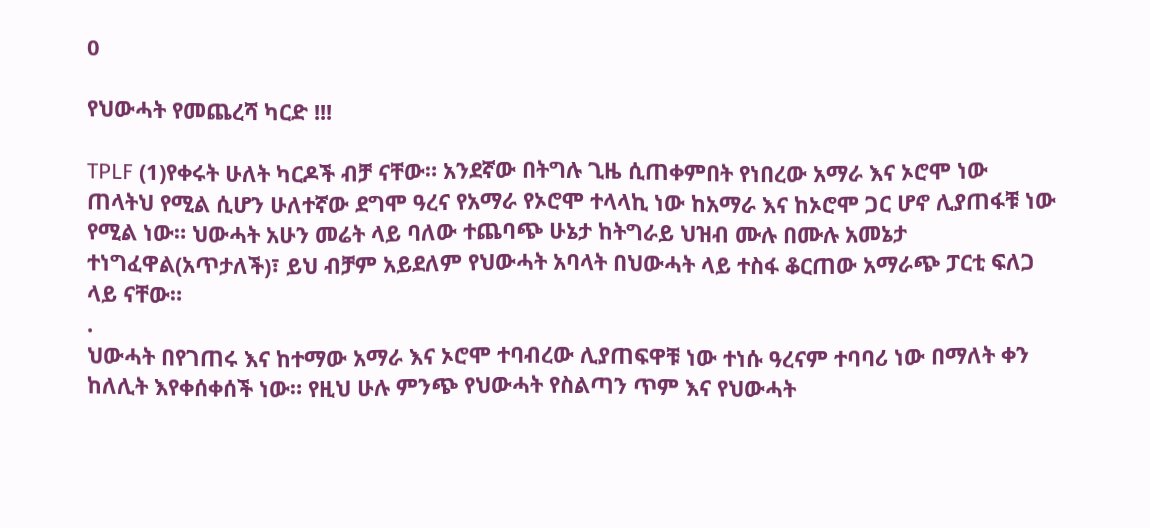0

የህውሓት የመጨረሻ ካርድ !!!

TPLF (1)የቀሩት ሁለት ካርዶች ብቻ ናቸው። አንደኛው በትግሉ ጊዜ ሲጠቀምበት የነበረው አማራ እና ኦሮሞ ነው ጠላትህ የሚል ሲሆን ሁለተኛው ደግሞ ዓረና የአማራ የኦሮሞ ተላላኪ ነው ከአማራ እና ከኦሮሞ ጋር ሆኖ ሊያጠፋቹ ነው የሚል ነው። ህውሓት አሁን መሬት ላይ ባለው ተጨባጭ ሁኔታ ከትግራይ ህዝብ ሙሉ በሙሉ አመኔታ ተነግፈዋል(አጥታለች)፣ ይህ ብቻም አይደለም የህውሓት አባላት በህውሓት ላይ ተስፋ ቆርጠው አማራጭ ፓርቲ ፍለጋ ላይ ናቸው።
.
ህውሓት በየገጠሩ እና ከተማው አማራ እና ኦሮሞ ተባብረው ሊያጠፍዋቹ ነው ተነሱ ዓረናም ተባባሪ ነው በማለት ቀን ከለሊት እየቀሰቀሰች ነው። የዚህ ሁሉ ምንጭ የህውሓት የስልጣን ጥም እና የህውሓት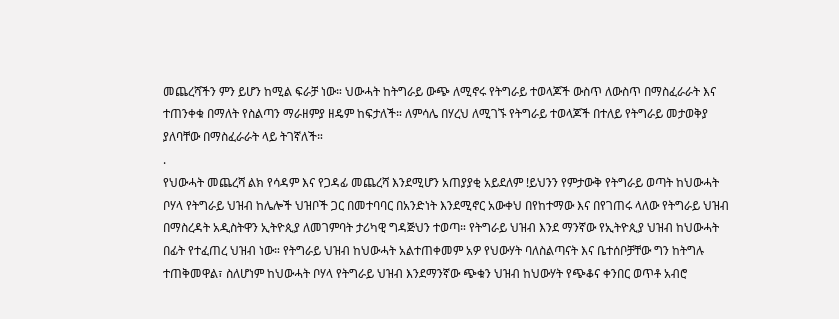መጨረሻችን ምን ይሆን ከሚል ፍራቻ ነው። ህውሓት ከትግራይ ውጭ ለሚኖሩ የትግራይ ተወላጆች ውስጥ ለውስጥ በማስፈራራት እና ተጠንቀቁ በማለት የስልጣን ማራዘምያ ዘዴም ከፍታለች። ለምሳሌ በሃረህ ለሚገኙ የትግራይ ተወላጆች በተለይ የትግራይ መታወቅያ ያለባቸው በማስፈራራት ላይ ትገኛለች።
.
የህውሓት መጨረሻ ልክ የሳዳም እና የጋዳፊ መጨረሻ እንደሚሆን አጠያያቂ አይደለም !ይህንን የምታውቅ የትግራይ ወጣት ከህውሓት ቦሃላ የትግራይ ህዝብ ከሌሎች ህዝቦች ጋር በመተባባር በአንድነት እንደሚኖር አውቀህ በየከተማው እና በየገጠሩ ላለው የትግራይ ህዝብ በማስረዳት አዲስትዋን ኢትዮጲያ ለመገምባት ታሪካዊ ግዳጅህን ተወጣ። የትግራይ ህዝብ እንደ ማንኛው የኢትዮጲያ ህዝብ ከህውሓት በፊት የተፈጠረ ህዝብ ነው። የትግራይ ህዝብ ከህውሓት አልተጠቀመም አዎ የህውሃት ባለስልጣናት እና ቤተሰቦቻቸው ግን ከትግሉ ተጠቅመዋል፣ ስለሆነም ከህውሓት ቦሃላ የትግራይ ህዝብ እንደማንኛው ጭቁን ህዝብ ከህውሃት የጭቆና ቀንበር ወጥቶ አብሮ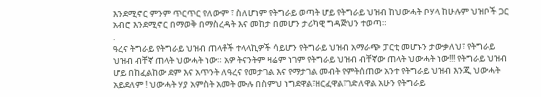እንደሚኖር ምንም ጥርጥር የለውም ፣ ስለሆነም የትግራይ ወጣት ሆይ የትግራይ ህዝብ ከህውሓት ቦሃላ ከሁሉም ህዝቦች ጋር አብሮ እንደሚኖር በማወቅ በማስረዳት እና መከታ በመሆን ታሪካዊ ግዳጅህን ተወጣ።
.
ዓረና ትግራይ የትግራይ ህዝብ ጠላቶች ተላላኪዎች ሳይሆን የትግራይ ህዝብ አማራጭ ፓርቲ መሆኑን ታውቃለህ፣ የትግራይ ህዝብ ብቸኛ ጠላት ህውሓት ነው። አዎ ትናንትም ዛሬም ነገም የትግራይ ህዝብ ብቸኛው ጠላት ህውሓት ነው!!! የትግራይ ህዝብ ሆይ በከፈልከው ደም እና አጥንት ለዓረና የመታገል እና የማታገል መብት የምትሰጠው አንተ የትግራይ ህዝብ እንጂ ህውሓት አይደለም ! ህውሓት ሃያ አምስት አመት ሙሉ በስምህ ነግደዋል፣ዘርፈዋል፣ገድለዋል አሁን የትግራይ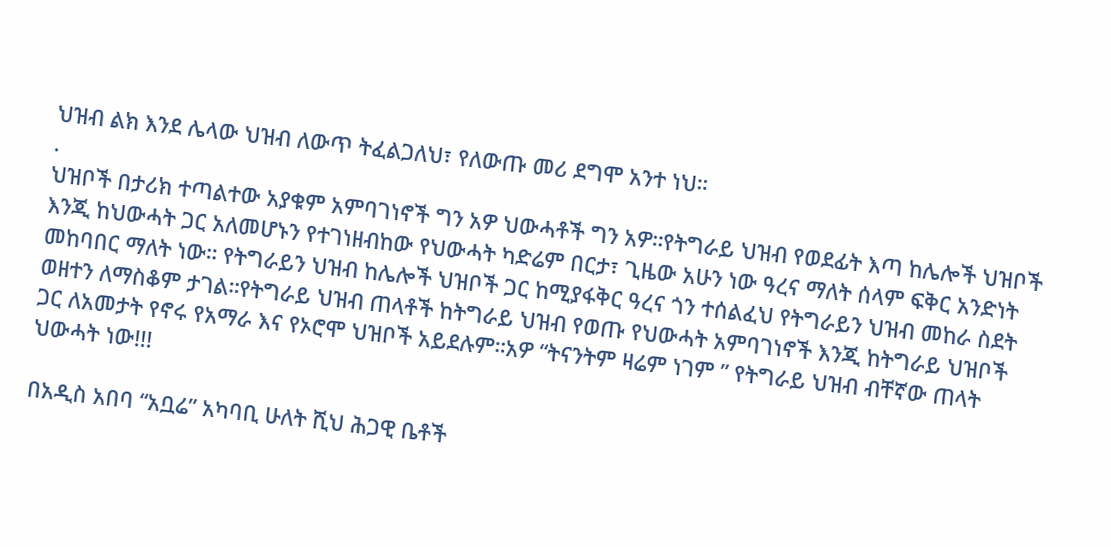ህዝብ ልክ እንደ ሌላው ህዝብ ለውጥ ትፈልጋለህ፣ የለውጡ መሪ ደግሞ አንተ ነህ።
.
ህዝቦች በታሪክ ተጣልተው አያቁም አምባገነኖች ግን አዎ ህውሓቶች ግን አዎ።የትግራይ ህዝብ የወደፊት እጣ ከሌሎች ህዝቦች እንጂ ከህውሓት ጋር አለመሆኑን የተገነዘብከው የህውሓት ካድሬም በርታ፣ ጊዜው አሁን ነው ዓረና ማለት ሰላም ፍቅር አንድነት መከባበር ማለት ነው። የትግራይን ህዝብ ከሌሎች ህዝቦች ጋር ከሚያፋቅር ዓረና ጎን ተሰልፈህ የትግራይን ህዝብ መከራ ስደት ወዘተን ለማስቆም ታገል።የትግራይ ህዝብ ጠላቶች ከትግራይ ህዝብ የወጡ የህውሓት አምባገነኖች እንጂ ከትግራይ ህዝቦች ጋር ለአመታት የኖሩ የአማራ እና የኦሮሞ ህዝቦች አይደሉም።አዎ “ትናንትም ዛሬም ነገም ” የትግራይ ህዝብ ብቸኛው ጠላት ህውሓት ነው!!!

በአዲስ አበባ “አቧሬ” አካባቢ ሁለት ሺህ ሕጋዊ ቤቶች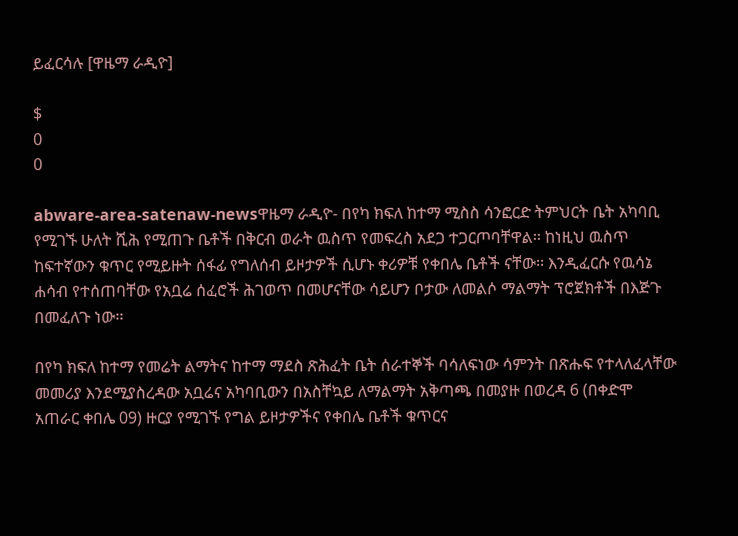ይፈርሳሉ [ዋዜማ ራዲዮ]

$
0
0

abware-area-satenaw-newsዋዜማ ራዲዮ- በየካ ክፍለ ከተማ ሚስስ ሳንፎርድ ትምህርት ቤት አካባቢ የሚገኙ ሁለት ሺሕ የሚጠጉ ቤቶች በቅርብ ወራት ዉስጥ የመፍረስ አደጋ ተጋርጦባቸዋል፡፡ ከነዚህ ዉስጥ ከፍተኛውን ቁጥር የሚይዙት ሰፋፊ የግለሰብ ይዞታዎች ሲሆኑ ቀሪዎቹ የቀበሌ ቤቶች ናቸው፡፡ እንዲፈርሱ የዉሳኔ ሐሳብ የተሰጠባቸው የአቧሬ ሰፈሮች ሕገወጥ በመሆናቸው ሳይሆን ቦታው ለመልሶ ማልማት ፕሮጀክቶች በእጅጉ በመፈለጉ ነው፡፡

በየካ ክፍለ ከተማ የመሬት ልማትና ከተማ ማደስ ጽሕፈት ቤት ሰራተኞች ባሳለፍነው ሳምንት በጽሑፍ የተላለፈላቸው መመሪያ እንደሚያስረዳው አቧሬና አካባቢውን በአስቸኳይ ለማልማት አቅጣጫ በመያዙ በወረዳ 6 (በቀድሞ አጠራር ቀበሌ 09) ዙርያ የሚገኙ የግል ይዞታዎችና የቀበሌ ቤቶች ቁጥርና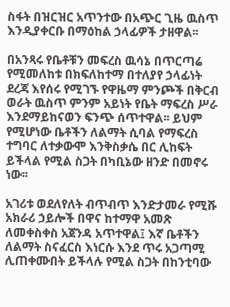ስፋት በዝርዝር አጥንተው በአጭር ጊዜ ዉስጥ እንዲያቀርቡ በማዕከል ኃላፊዎች ታዘዋል፡፡

በአንጻሩ የቤቶቹን መፍረስ ዉሳኔ በጥርጣሬ የሚመለከቱ በክፍለከተማ በተለያየ ኃላፊነት ደረጃ እየሰሩ የሚገኙ የዋዜማ ምንጮች በቅርብ ወራት ዉስጥ ምንም አይነት የቤት ማፍረስ ሥራ እንደማይከናወን ፍንጭ ሰጥተዋል፡፡ ይህም የሚሆነው ቤቶችን ለልማት ሲባል የማፍረስ ተግባር ለተቃውሞ እንቅስቃሴ በር ሊከፍት ይችላል የሚል ስጋት በካቢኔው ዘንድ በመኖሩ ነው፡፡

አገሪቱ ወደለየለት ብጥብጥ እንድታመራ የሚሹ አክራሪ ኃይሎች በዋና ከተማዋ አመጽ ለመቀስቀስ አጀንዳ አጥተዋል፤ እኛ ቤቶችን ለልማት ስናፈርስ እነርሱ እንደ ጥሩ አጋጣሚ ሊጠቀሙበት ይችላሉ የሚል ስጋት በከንቲባው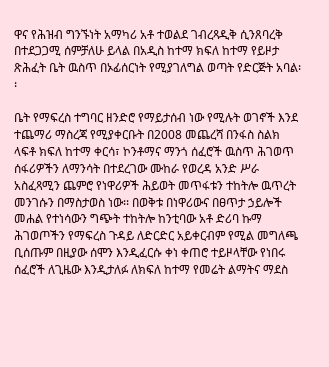ዋና የሕዝብ ግንኙነት አማካሪ አቶ ተወልደ ገብረጻዲቅ ሲንጸባረቅ በተደጋጋሚ ሰምቻለሁ ይላል በአዲስ ከተማ ክፍለ ከተማ የይዞታ ጽሕፈት ቤት ዉስጥ በኦፊሰርነት የሚያገለግል ወጣት የድርጅት አባል፡፡

ቤት የማፍረስ ተግባር ዘንድሮ የማይታሰብ ነው የሚሉት ወገኖች እንደ ተጨማሪ ማስረጃ የሚያቀርቡት በ2008 መጨረሻ በንፋስ ስልክ ላፍቶ ክፍለ ከተማ ቀርሳ፣ ኮንቶማና ማንጎ ሰፈሮች ዉስጥ ሕገወጥ ሰፋሪዎችን ለማንሳት በተደረገው ሙከራ የወረዳ አንድ ሥራ አስፈጻሚን ጨምሮ የነዋሪዎች ሕይወት መጥፋቱን ተከትሎ ዉጥረት መንገሱን በማስታወስ ነው፡፡ በወቅቱ በነዋሪውና በፀጥታ ኃይሎች መሐል የተነሳውን ግጭት ተከትሎ ከንቲባው አቶ ድሪባ ኩማ ሕገወጦችን የማፍረስ ጉዳይ ለድርድር አይቀርብም የሚል መግለጫ ቢሰጡም በዚያው ሰሞን እንዲፈርሱ ቀነ ቀጠሮ ተይዞላቸው የነበሩ ሰፈሮች ለጊዜው እንዲታለፉ ለክፍለ ከተማ የመሬት ልማትና ማደስ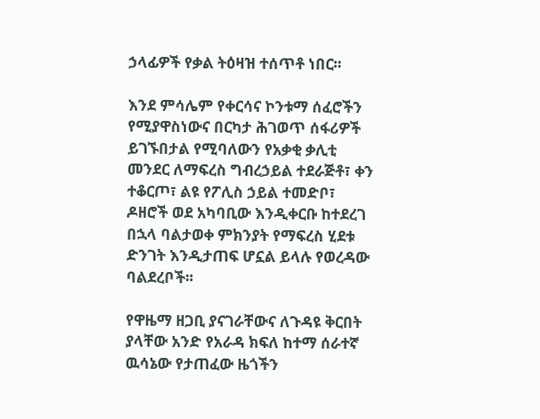ኃላፊዎች የቃል ትዕዛዝ ተሰጥቶ ነበር፡፡

እንደ ምሳሌም የቀርሳና ኮንቱማ ሰፈሮችን የሚያዋስነውና በርካታ ሕገወጥ ሰፋሪዎች ይገኙበታል የሚባለውን የአቃቂ ቃሊቲ መንደር ለማፍረስ ግብረኃይል ተደራጅቶ፣ ቀን ተቆርጦ፣ ልዩ የፖሊስ ኃይል ተመድቦ፣ ዶዘሮች ወደ አካባቢው እንዲቀርቡ ከተደረገ በኋላ ባልታወቀ ምክንያት የማፍረስ ሂደቱ ድንገት እንዲታጠፍ ሆኗል ይላሉ የወረዳው ባልደረቦች፡፡

የዋዜማ ዘጋቢ ያናገራቸውና ለጉዳዩ ቅርበት ያላቸው አንድ የአራዳ ክፍለ ከተማ ሰራተኛ ዉሳኔው የታጠፈው ዜጎችን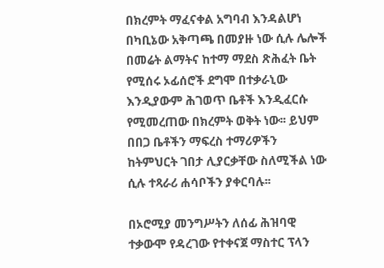በክረምት ማፈናቀል አግባብ እንዳልሆነ በካቢኔው አቅጣጫ በመያዙ ነው ሲሉ ሌሎች በመሬት ልማትና ከተማ ማደስ ጽሕፈት ቤት የሚሰሩ ኦፊሰሮች ደግሞ በተቃራኒው እንዲያውም ሕገወጥ ቤቶች እንዲፈርሱ የሚመረጠው በክረምት ወቅት ነው፡፡ ይህም በበጋ ቤቶችን ማፍረስ ተማሪዎችን ከትምህርት ገበታ ሊያርቃቸው ስለሚችል ነው ሲሉ ተጻራሪ ሐሳቦችን ያቀርባሉ፡፡

በኦሮሚያ መንግሥትን ለሰፊ ሕዝባዊ ተቃውሞ የዳረገው የተቀናጀ ማስተር ፕላን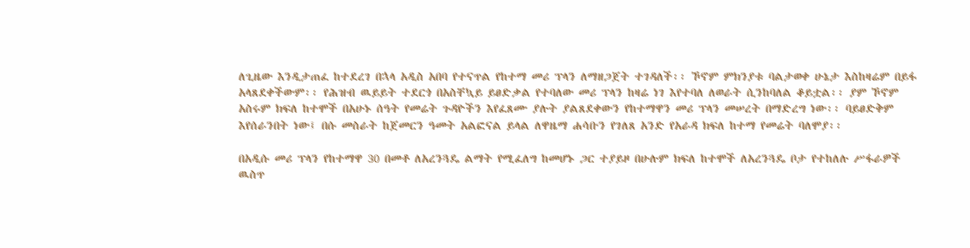ለጊዜው እንዲታጠፈ ከተደረገ በኋላ አዲስ አበባ የተናጥል የከተማ መሪ ፕላን ለማዘጋጀት ተገዳለች፡፡ ኾኖም ምክንያቱ ባልታወቀ ሁኔታ እስከዛሬም በይፋ አላጸደቀችውም፡፡ የሕዝብ ዉይይት ተደርጎ በአስቸኳይ ይፀድቃል የተባለው መሪ ፕላን ከዛሬ ነገ እየተባለ ለወራት ሲንከባለል ቆይቷል፡፡ ያም ኾኖም አስሩም ክፍለ ከተሞች በአሁኑ ሰዓት የመሬት ጉዳዮችን እየፈጸሙ ያሉት ያልጸደቀውን የከተማዋን መሪ ፕላን መሠረት በማድረግ ነው፡፡ ባይፀድቅም እየሰራንበት ነው፤ በሱ መስራት ከጀመርን ዓመት አልፎናል ይላል ለዋዜማ ሐሳቡን የገለጸ አንድ የአራዳ ክፍለ ከተማ የመሬት ባለሞያ፡፡

በአዲሱ መሪ ፕላን የከተማዋ 30 በመቶ ለአረንጓዴ ልማት የሚፈለግ ከመሆኑ ጋር ተያይዞ በሁሉም ክፍለ ከተሞች ለአረንጓዴ ቦታ የተከለሉ ሥፋራዎች ዉስጥ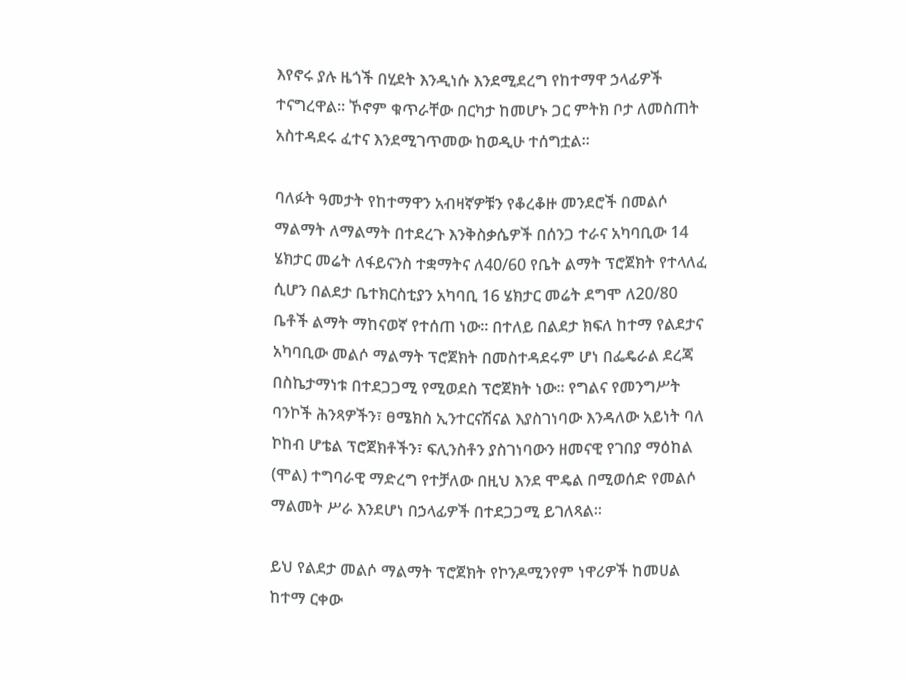እየኖሩ ያሉ ዜጎች በሂደት እንዲነሱ እንደሚደረግ የከተማዋ ኃላፊዎች ተናግረዋል፡፡ ኾኖም ቁጥራቸው በርካታ ከመሆኑ ጋር ምትክ ቦታ ለመስጠት አስተዳደሩ ፈተና እንደሚገጥመው ከወዲሁ ተሰግቷል፡፡

ባለፉት ዓመታት የከተማዋን አብዛኛዎቹን የቆረቆዙ መንደሮች በመልሶ ማልማት ለማልማት በተደረጉ እንቅስቃሴዎች በሰንጋ ተራና አካባቢው 14 ሄክታር መሬት ለፋይናንስ ተቋማትና ለ40/60 የቤት ልማት ፕሮጀክት የተላለፈ ሲሆን በልደታ ቤተክርስቲያን አካባቢ 16 ሄክታር መሬት ደግሞ ለ20/80 ቤቶች ልማት ማከናወኛ የተሰጠ ነው፡፡ በተለይ በልደታ ክፍለ ከተማ የልደታና አካባቢው መልሶ ማልማት ፕሮጀክት በመስተዳደሩም ሆነ በፌዴራል ደረጃ በስኬታማነቱ በተደጋጋሚ የሚወደስ ፕሮጀክት ነው፡፡ የግልና የመንግሥት ባንኮች ሕንጻዎችን፣ ፀሜክስ ኢንተርናሽናል እያስገነባው እንዳለው አይነት ባለ ኮከብ ሆቴል ፕሮጀክቶችን፣ ፍሊንስቶን ያስገነባውን ዘመናዊ የገበያ ማዕከል (ሞል) ተግባራዊ ማድረግ የተቻለው በዚህ እንደ ሞዴል በሚወሰድ የመልሶ ማልመት ሥራ እንደሆነ በኃላፊዎች በተደጋጋሚ ይገለጻል፡፡

ይህ የልደታ መልሶ ማልማት ፕሮጀክት የኮንዶሚንየም ነዋሪዎች ከመሀል ከተማ ርቀው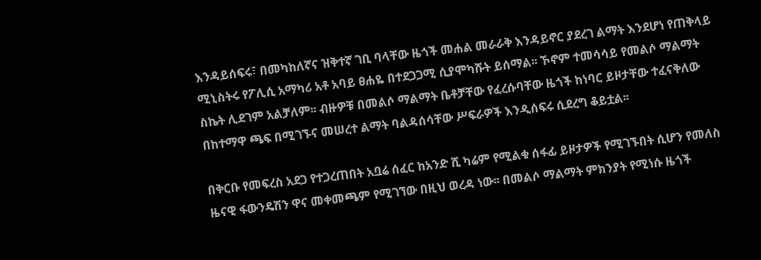እንዳይሰፍሩ፣ በመካከለኛና ዝቅተኛ ገቢ ባላቸው ዜጎች መሐል መራራቅ እንዳይኖር ያደረገ ልማት እንደሆነ የጠቅላይ ሚኒስትሩ የፖሊሲ አማካሪ አቶ አባይ ፀሐዬ በተደጋጋሚ ሲያሞካሹት ይሰማል፡፡ ኾኖም ተመሳሳይ የመልሶ ማልማት ስኬት ሊደገም አልቻለም፡፡ ብዙዎቹ በመልሶ ማልማት ቤቶቻቸው የፈረሱባቸው ዜጎች ከነባር ይዞታቸው ተፈናቅለው በከተማዋ ጫፍ በሚገኙና መሠረተ ልማት ባልዳሰሳቸው ሥፍራዎች እንዲሰፍሩ ሲደረግ ቆይቷል፡፡

በቅርቡ የመፍረስ አደጋ የተጋረጠበት አቧሬ ሰፈር ከአንድ ሺ ካሬም የሚልቁ ሰፋፊ ይዞታዎች የሚገኙበት ሲሆን የመለስ ዜናዊ ፋውንዴሽን ዋና መቀመጫም የሚገኘው በዚህ ወረዳ ነው፡፡ በመልሶ ማልማት ምክንያት የሚነሱ ዜጎች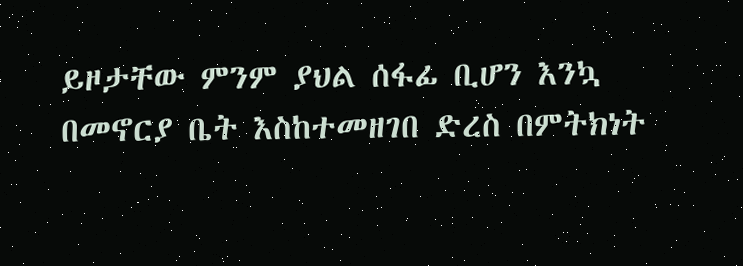ይዞታቸው ምንም ያህል ሰፋፊ ቢሆን እንኳ በመኖርያ ቤት እስከተመዘገበ ድረስ በምትክነት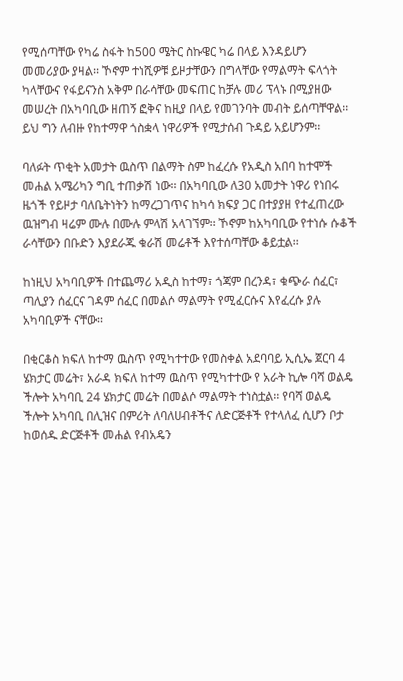የሚሰጣቸው የካሬ ስፋት ከ500 ሜትር ስኩዌር ካሬ በላይ እንዳይሆን መመሪያው ያዛል፡፡ ኾኖም ተነሺዎቹ ይዞታቸውን በግላቸው የማልማት ፍላጎት ካላቸውና የፋይናንስ አቅም በራሳቸው መፍጠር ከቻሉ መሪ ፕላኑ በሚያዘው መሠረት በአካባቢው ዘጠኝ ፎቅና ከዚያ በላይ የመገንባት መብት ይሰጣቸዋል፡፡ ይህ ግን ለብዙ የከተማዋ ጎስቋላ ነዋሪዎች የሚታሰብ ጉዳይ አይሆንም፡፡

ባለፉት ጥቂት አመታት ዉስጥ በልማት ስም ከፈረሱ የአዲስ አበባ ከተሞች መሐል አሜሪካን ግቢ ተጠቃሽ ነው፡፡ በአካባቢው ለ30 አመታት ነዋሪ የነበሩ ዜጎች የይዞታ ባለቤትነትን ከማረጋገጥና ከካሳ ክፍያ ጋር በተያያዘ የተፈጠረው ዉዝግብ ዛሬም ሙሉ በሙሉ ምላሽ አላገኘም፡፡ ኾኖም ከአካባቢው የተነሱ ሱቆች ራሳቸውን በቡድን እያደራጁ ቁራሽ መሬቶች እየተሰጣቸው ቆይቷል፡፡

ከነዚህ አካባቢዎች በተጨማሪ አዲስ ከተማ፣ ጎጃም በረንዳ፣ ቁጭራ ሰፈር፣ ጣሊያን ሰፈርና ገዳም ሰፈር በመልሶ ማልማት የሚፈርሱና እየፈረሱ ያሉ አካባቢዎች ናቸው፡፡

በቂርቆስ ክፍለ ከተማ ዉስጥ የሚካተተው የመስቀል አደባባይ ኢሲኤ ጀርባ 4 ሄክታር መሬት፣ አራዳ ክፍለ ከተማ ዉስጥ የሚካተተው የ አራት ኪሎ ባሻ ወልዴ ችሎት አካባቢ 24 ሄክታር መሬት በመልሶ ማልማት ተነስቷል፡፡ የባሻ ወልዴ ችሎት አካባቢ በሊዝና በምሪት ለባለሀብቶችና ለድርጅቶች የተላለፈ ሲሆን ቦታ ከወሰዱ ድርጅቶች መሐል የብአዴን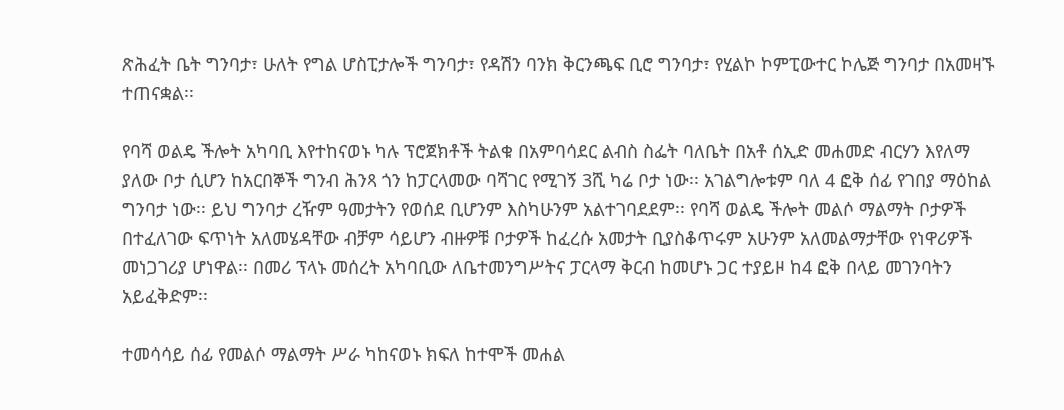ጽሕፈት ቤት ግንባታ፣ ሁለት የግል ሆስፒታሎች ግንባታ፣ የዳሽን ባንክ ቅርንጫፍ ቢሮ ግንባታ፣ የሂልኮ ኮምፒውተር ኮሌጅ ግንባታ በአመዛኙ ተጠናቋል፡፡

የባሻ ወልዴ ችሎት አካባቢ እየተከናወኑ ካሉ ፕሮጀክቶች ትልቁ በአምባሳደር ልብስ ስፌት ባለቤት በአቶ ሰኢድ መሐመድ ብርሃን እየለማ ያለው ቦታ ሲሆን ከአርበኞች ግንብ ሕንጻ ጎን ከፓርላመው ባሻገር የሚገኝ 3ሺ ካሬ ቦታ ነው፡፡ አገልግሎቱም ባለ 4 ፎቅ ሰፊ የገበያ ማዕከል ግንባታ ነው፡፡ ይህ ግንባታ ረዥም ዓመታትን የወሰደ ቢሆንም እስካሁንም አልተገባደደም፡፡ የባሻ ወልዴ ችሎት መልሶ ማልማት ቦታዎች በተፈለገው ፍጥነት አለመሄዳቸው ብቻም ሳይሆን ብዙዎቹ ቦታዎች ከፈረሱ አመታት ቢያስቆጥሩም አሁንም አለመልማታቸው የነዋሪዎች መነጋገሪያ ሆነዋል፡፡ በመሪ ፕላኑ መሰረት አካባቢው ለቤተመንግሥትና ፓርላማ ቅርብ ከመሆኑ ጋር ተያይዞ ከ4 ፎቅ በላይ መገንባትን አይፈቅድም፡፡

ተመሳሳይ ሰፊ የመልሶ ማልማት ሥራ ካከናወኑ ክፍለ ከተሞች መሐል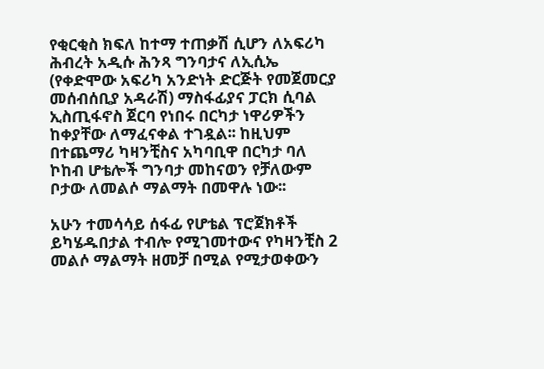የቂርቂስ ክፍለ ከተማ ተጠቃሽ ሲሆን ለአፍሪካ ሕብረት አዲሱ ሕንጻ ግንባታና ለኢሲኤ (የቀድሞው አፍሪካ አንድነት ድርጅት የመጀመርያ መሰብሰቢያ አዳራሽ) ማስፋፊያና ፓርክ ሲባል ኢስጢፋኖስ ጀርባ የነበሩ በርካታ ነዋሪዎችን ከቀያቸው ለማፈናቀል ተገዷል፡፡ ከዚህም በተጨማሪ ካዛንቺስና አካባቢዋ በርካታ ባለ ኮከብ ሆቴሎች ግንባታ መከናወን የቻለውም ቦታው ለመልሶ ማልማት በመዋሉ ነው፡፡

አሁን ተመሳሳይ ሰፋፊ የሆቴል ፕሮጀክቶች ይካሄዱበታል ተብሎ የሚገመተውና የካዛንቺስ 2 መልሶ ማልማት ዘመቻ በሚል የሚታወቀውን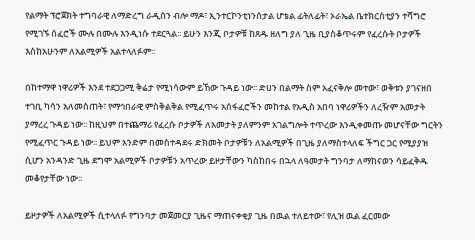የልማት ፕሮጀክት ተግባራዊ ለማድረግ ራዲሰን ብሎ ማዶ፣ ኢንተርኮንቲነንሰታል ሆቴል ፊትለፊት፣ ኦራኤል ቤተክርስቲያን ተሻግሮ የሚገኙ ሰፈሮች ሙሉ በሙሉ እንዲነሱ ተደርጓል፡፡ ይሁን እንጂ ቦታዎቹ ከጸዱ ዘለግ ያለ ጊዜ ቢያስቆጥሩም የፈረሱት ቦታዎች እስከአሁንም ለአልሚዎች አልተላለፉም፡፡

በከተማዋ ነዋሪዎች እንደ ተደጋጋሚ ቅሬታ የሚነሳውም ይኸው ጉዳይ ነው፡፡ ድሀን በልማት ስም አፈናቅሎ መተው፣ ወቅቱን ያገናዘበ ተገቢ ካሳን አለመስጠት፣ የማኅበራዊ ምስቅልቅል የሚፈጥሩ አሰፋፈሮችን መከተል የአዲስ አበባ ነዋሪዎችን ለረዥም አመታት ያማረረ ጉዳይ ነው፡፡ ከዚህም በተጨማሪ የፈረሱ ቦታዎች ለአመታት ያለምንም አገልግሎት ተጥረው እንዲቀመጡ መሆናቸው ግርትን የሚፈጥር ጉዳይ ነው፡፡ ይህም አንድም በመስተዳደሩ ድክመት ቦታዎቹን ለአልሚዎች በጊዜ ያለማስተላለፍ ችግር ጋር የሚያያዝ ሲሆን አንዳንድ ጊዜ ደግሞ አልሚዎች ቦታዎቹን አጥረው ይዞታቸውን ካስከበሩ በኋላ ለዓመታት ግንባታ ለማከናወን ሳይፈቅዱ መቆየታቸው ነው፡፡

ይዞታዎች ለአልሚዎች ሲተላለፉ የግንባታ መጀመርያ ጊዜና ማጠናቀቂያ ጊዜ በዉል ተለይተው፣ የሊዝ ዉል ፈርመው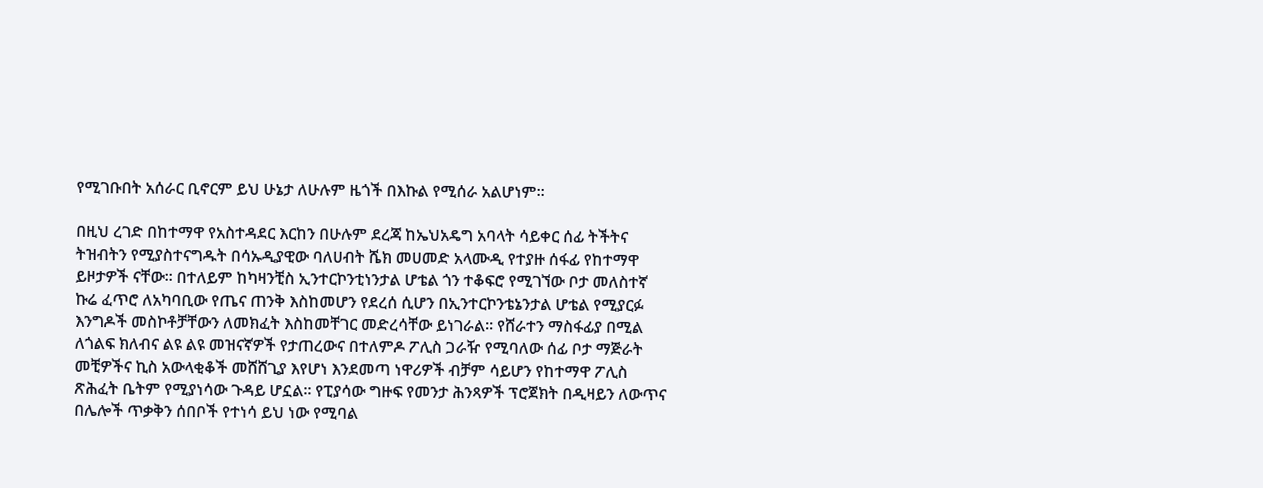የሚገቡበት አሰራር ቢኖርም ይህ ሁኔታ ለሁሉም ዜጎች በእኩል የሚሰራ አልሆነም፡፡

በዚህ ረገድ በከተማዋ የአስተዳደር እርከን በሁሉም ደረጃ ከኤህአዴግ አባላት ሳይቀር ሰፊ ትችትና ትዝብትን የሚያስተናግዱት በሳኡዲያዊው ባለሀብት ሼክ መሀመድ አላሙዲ የተያዙ ሰፋፊ የከተማዋ ይዞታዎች ናቸው፡፡ በተለይም ከካዛንቺስ ኢንተርኮንቲነንታል ሆቴል ጎን ተቆፍሮ የሚገኘው ቦታ መለስተኛ ኩሬ ፈጥሮ ለአካባቢው የጤና ጠንቅ እስከመሆን የደረሰ ሲሆን በኢንተርኮንቴኔንታል ሆቴል የሚያርፉ እንግዶች መስኮቶቻቸውን ለመክፈት እስከመቸገር መድረሳቸው ይነገራል፡፡ የሸራተን ማስፋፊያ በሚል ለጎልፍ ክለብና ልዩ ልዩ መዝናኛዎች የታጠረውና በተለምዶ ፖሊስ ጋራዥ የሚባለው ሰፊ ቦታ ማጅራት መቺዎችና ኪስ አውላቂቆች መሸሸጊያ እየሆነ እንደመጣ ነዋሪዎች ብቻም ሳይሆን የከተማዋ ፖሊስ ጽሕፈት ቤትም የሚያነሳው ጉዳይ ሆኗል፡፡ የፒያሳው ግዙፍ የመንታ ሕንጻዎች ፕሮጀክት በዲዛይን ለውጥና በሌሎች ጥቃቅን ሰበቦች የተነሳ ይህ ነው የሚባል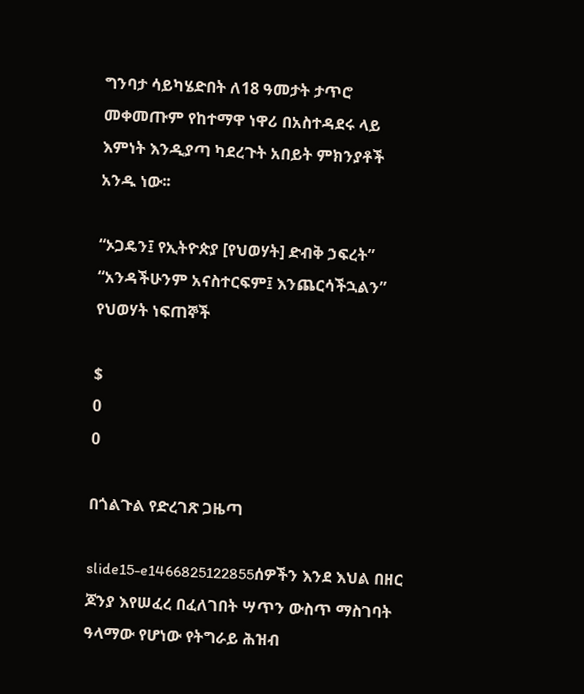ግንባታ ሳይካሄድበት ለ18 ዓመታት ታጥሮ መቀመጡም የከተማዋ ነዋሪ በአስተዳደሩ ላይ እምነት እንዲያጣ ካደረጉት አበይት ምክንያቶች አንዱ ነው፡፡

“ኦጋዴን፤ የኢትዮጵያ [የህወሃት] ድብቅ ኃፍረት” “አንዳችሁንም አናስተርፍም፤ እንጨርሳችኋልን” የህወሃት ነፍጠኞች

$
0
0

በጎልጉል የድረገጽ ጋዜጣ

slide15-e1466825122855ሰዎችን እንደ እህል በዘር ጆንያ እየሠፈረ በፈለገበት ሣጥን ውስጥ ማስገባት ዓላማው የሆነው የትግራይ ሕዝብ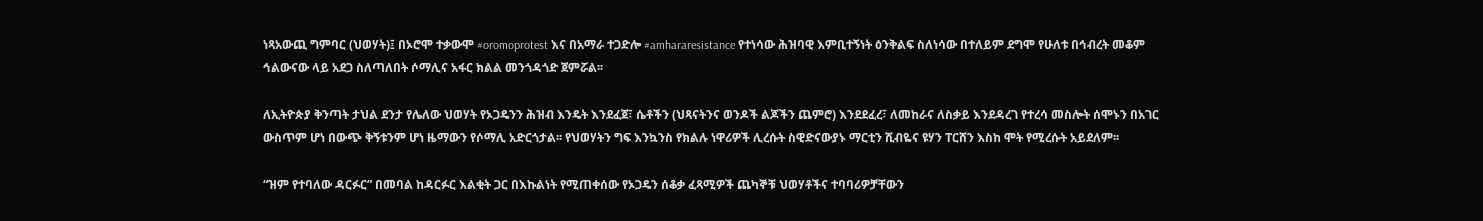ነጻአውጪ ግምባር (ህወሃት)፤ በኦሮሞ ተቃውሞ #oromoprotest እና በአማራ ተጋድሎ #amhararesistance የተነሳው ሕዝባዊ እምቢተኝነት ዕንቅልፍ ስለነሳው በተለይም ደግሞ የሁለቱ በኅብረት መቆም ኅልውናው ላይ አደጋ ስለጣለበት ሶማሊና አፋር ክልል መንጎዳጎድ ጀምሯል፡፡

ለኢትዮጵያ ቅንጣት ታህል ደንታ የሌለው ህወሃት የኦጋዴንን ሕዝብ እንዴት እንደፈጀ፣ ሴቶችን (ህጻናትንና ወንዶች ልጆችን ጨምሮ) እንደደፈረ፣ ለመከራና ለስቃይ እንደዳረገ የተረሳ መስሎት ሰሞኑን በአገር ውስጥም ሆነ በውጭ ቅኝቱንም ሆነ ዜማውን የሶማሊ አድርጎታል፡፡ የህወሃትን ግፍ እንኳንስ የክልሉ ነዋሪዎች ሊረሱት ስዊድናውያኑ ማርቲን ሺብዬና ዩሃን ፐርሸን እስከ ሞት የሚረሱት አይደለም፡፡

“ዝም የተባለው ዳርፉር” በመባል ከዳርፉር እልቂት ጋር በእኩልነት የሚጠቀሰው የኦጋዴን ሰቆቃ ፈጻሚዎች ጨካኞቹ ህወሃቶችና ተባባሪዎቻቸውን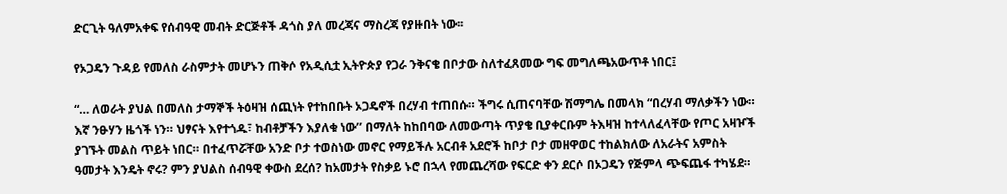ድርጊት ዓለምአቀፍ የሰብዓዊ መብት ድርጅቶች ዳጎስ ያለ መረጃና ማስረጃ የያዙበት ነው፡፡

የኦጋዴን ጉዳይ የመለስ ራስምታት መሆኑን ጠቅሶ የአዲሲቷ ኢትዮጵያ የጋራ ንቅናቄ በቦታው ስለተፈጸመው ግፍ መግለጫአውጥቶ ነበር፤

“… ለወራት ያህል በመለስ ታማኞች ትዕዛዝ ሰጪነት የተከበቡት ኦጋዴኖች በረሃብ ተጠበሱ። ችግሩ ሲጠናባቸው ሽማግሌ በመላክ “በረሃብ ማለቃችን ነው። እኛ ንፁሃን ዜጎች ነን። ህፃናት እየተጎዱ፣ ከብቶቻችን እያለቁ ነው’’ በማለት ከከበባው ለመውጣት ጥያቄ ቢያቀርቡም ትእዛዝ ከተላለፈላቸው የጦር አዛዦች ያገኙት መልስ ጥይት ነበር። በተፈጥሯቸው አንድ ቦታ ተወስነው መኖር የማይችሉ አርብቶ አደሮች ከቦታ ቦታ መዘዋወር ተከልክለው ለአራትና አምስት ዓመታት እንዴት ኖሩ? ምን ያህልስ ሰብዓዊ ቀውስ ደረሰ? ከአመታት የስቃይ ኑሮ በኋላ የመጨረሻው የፍርድ ቀን ደርሶ በኦጋዴን የጅምላ ጭፍጨፋ ተካሄደ።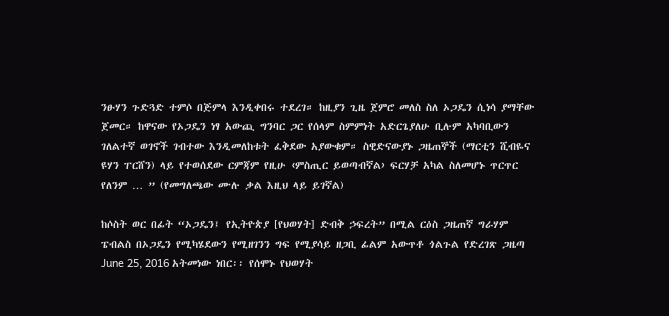ንፁሃን ጉድጓድ ተምሶ በጅምላ እንዲቀበሩ ተደረገ። ከዚያን ጊዜ ጀምሮ መለስ ስለ ኦጋዴን ሲነሳ ያማቸው ጀመር። ከዋናው የኦጋዴን ነፃ አውጪ ግንባር ጋር የሰላም ስምምነት አድርጌያለሁ ቢሉም አካባቢውን ገለልተኛ ወገኖች ገብተው እንዲመለከቱት ፈቅደው አያውቁም። ስዊድናውያኑ ጋዜጠኞች (ማርቲን ሺብዬና ዩሃን ፐርሸን) ላይ የተወሰደው ርምጃም የዚሁ ‹ምስጢር ይወጣብኛል› ፍርሃቻ አካል ስለመሆኑ ጥርጥር የለንም … ” (የመግለጫው ሙሉ ቃል እዚህ ላይ ይገኛል)

ከሶስት ወር በፊት “ኦጋዴን፤ የኢትዮጵያ [የህወሃት] ድብቅ ኃፍረት” በሚል ርዕስ ጋዜጠኛ ግራሃም ፔብልስ በኦጋዴን የሚካሄደውን የሚዘገንን ግፍ የሚያሳይ ዘጋቢ ፊልም አውጥቶ ጎልጉል የድረገጽ ጋዜጣ June 25, 2016 አትመነው ነበር፡፡ የሰሞኑ የህወሃት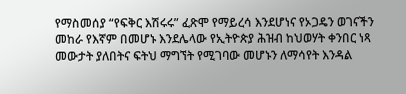የማስመሰያ “የፍቅር እሽሩሩ” ፈጽሞ የማይረሳ እንደሆነና የኦጋዴን ወገናችን መከራ የእኛም በመሆኑ እንደሌላው የኢትዮጵያ ሕዝብ ከህወሃት ቀንበር ነጻ መውታት ያለበትና ፍትህ ማግኘት የሚገባው መሆኑን ለማሳየት እንዳል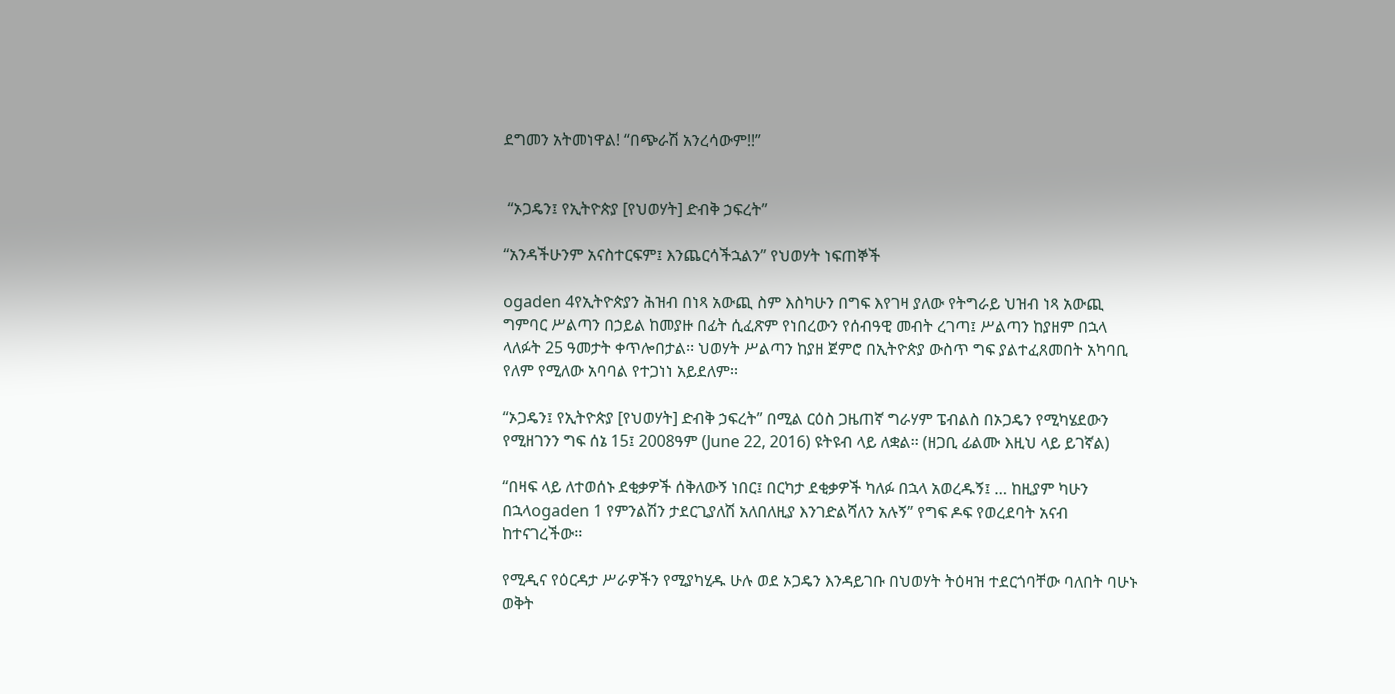ደግመን አትመነዋል! “በጭራሽ አንረሳውም!!”


 “ኦጋዴን፤ የኢትዮጵያ [የህወሃት] ድብቅ ኃፍረት”

“አንዳችሁንም አናስተርፍም፤ እንጨርሳችኋልን” የህወሃት ነፍጠኞች

ogaden 4የኢትዮጵያን ሕዝብ በነጻ አውጪ ስም እስካሁን በግፍ እየገዛ ያለው የትግራይ ህዝብ ነጻ አውጪ ግምባር ሥልጣን በኃይል ከመያዙ በፊት ሲፈጽም የነበረውን የሰብዓዊ መብት ረገጣ፤ ሥልጣን ከያዘም በኋላ ላለፉት 25 ዓመታት ቀጥሎበታል፡፡ ህወሃት ሥልጣን ከያዘ ጀምሮ በኢትዮጵያ ውስጥ ግፍ ያልተፈጸመበት አካባቢ የለም የሚለው አባባል የተጋነነ አይደለም፡፡

“ኦጋዴን፤ የኢትዮጵያ [የህወሃት] ድብቅ ኃፍረት” በሚል ርዕስ ጋዜጠኛ ግራሃም ፔብልስ በኦጋዴን የሚካሄደውን የሚዘገንን ግፍ ሰኔ 15፤ 2008ዓም (June 22, 2016) ዩትዩብ ላይ ለቋል፡፡ (ዘጋቢ ፊልሙ እዚህ ላይ ይገኛል)

“በዛፍ ላይ ለተወሰኑ ደቂቃዎች ሰቅለውኝ ነበር፤ በርካታ ደቂቃዎች ካለፉ በኋላ አወረዱኝ፤ … ከዚያም ካሁን በኋላogaden 1 የምንልሽን ታደርጊያለሽ አለበለዚያ እንገድልሻለን አሉኝ” የግፍ ዶፍ የወረደባት አናብ ከተናገረችው፡፡

የሚዲና የዕርዳታ ሥራዎችን የሚያካሂዱ ሁሉ ወደ ኦጋዴን እንዳይገቡ በህወሃት ትዕዛዝ ተደርጎባቸው ባለበት ባሁኑ ወቅት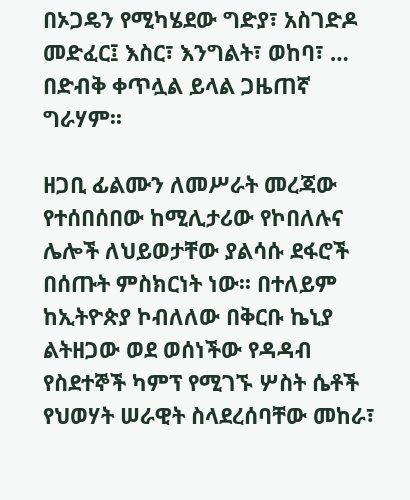በኦጋዴን የሚካሄደው ግድያ፣ አስገድዶ መድፈር፤ እስር፣ እንግልት፣ ወከባ፣ … በድብቅ ቀጥሏል ይላል ጋዜጠኛ ግራሃም፡፡

ዘጋቢ ፊልሙን ለመሥራት መረጃው የተሰበሰበው ከሚሊታሪው የኮበለሉና ሌሎች ለህይወታቸው ያልሳሱ ደፋሮች በሰጡት ምስክርነት ነው፡፡ በተለይም ከኢትዮጵያ ኮብለለው በቅርቡ ኬኒያ ልትዘጋው ወደ ወሰነችው የዳዳብ የስደተኞች ካምፕ የሚገኙ ሦስት ሴቶች የህወሃት ሠራዊት ስላደረሰባቸው መከራ፣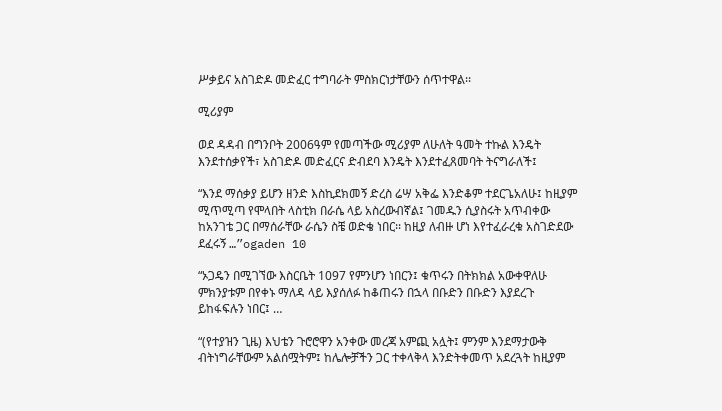ሥቃይና አስገድዶ መድፈር ተግባራት ምስክርነታቸውን ሰጥተዋል፡፡

ሚሪያም

ወደ ዳዳብ በግንቦት 2006ዓም የመጣችው ሚሪያም ለሁለት ዓመት ተኩል እንዴት እንደተሰቃየች፣ አስገድዶ መድፈርና ድብደባ እንዴት እንደተፈጸመባት ትናግራለች፤

“እንደ ማሰቃያ ይሆን ዘንድ እስኪደክመኝ ድረስ ሬሣ አቅፌ እንድቆም ተደርጌአለሁ፤ ከዚያም ሚጥሚጣ የሞላበት ላስቲክ በራሴ ላይ አስረውብኛል፤ ገመዱን ሲያስሩት አጥብቀው ከአንገቴ ጋር በማሰራቸው ራሴን ስቼ ወድቄ ነበር፡፡ ከዚያ ለብዙ ሆነ እየተፈራረቁ አስገድደው ደፈሩኝ …”ogaden 10

“ኦጋዴን በሚገኘው እስርቤት 1097 የምንሆን ነበርን፤ ቁጥሩን በትክክል አውቀዋለሁ ምክንያቱም በየቀኑ ማለዳ ላይ እያሰለፉ ከቆጠሩን በኋላ በቡድን በቡድን እያደረጉ ይከፋፍሉን ነበር፤ …

“(የተያዝን ጊዜ) እህቴን ጉሮሮዋን አንቀው መረጃ አምጪ አሏት፤ ምንም እንደማታውቅ ብትነግራቸውም አልሰሟትም፤ ከሌሎቻችን ጋር ተቀላቅላ እንድትቀመጥ አደረጓት ከዚያም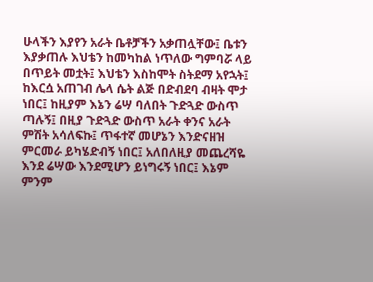ሁላችን እያየን አራት ቤቶቻችን አቃጠሏቸው፤ ቤቱን እያቃጠሉ እህቴን ከመካከል ነጥለው ግምባሯ ላይ በጥይት መቷት፤ እህቴን እስከሞት ስትደማ አየኋት፤ ከእርሷ አጠገብ ሌላ ሴት ልጅ በድብደባ ብዛት ሞታ ነበር፤ ከዚያም እኔን ሬሣ ባለበት ጉድጓድ ውስጥ ጣሉኝ፤ በዚያ ጉድጓድ ውስጥ አራት ቀንና አራት ምሽት አሳለፍኩ፤ ጥፋተኛ መሆኔን እንድናዘዝ ምርመራ ይካሄድብኝ ነበር፤ አለበለዚያ መጨረሻዬ እንደ ሬሣው እንደሚሆን ይነግሩኝ ነበር፤ እኔም ምንም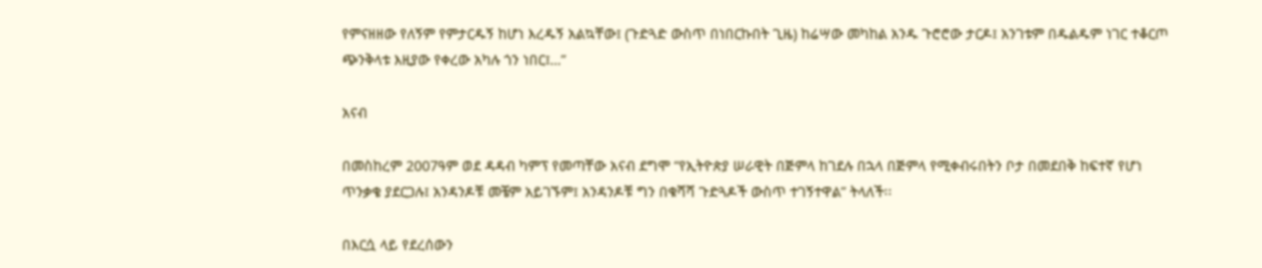የምናዘዘው የለኝም የምታርዱኝ ከሆነ እረዱኝ አልኳቸው፤ (ጉድጓድ ውስጥ በነበርኩበት ጊዜ) ከሬሣው መካከል አንዱ ጉሮሮው ታርዶ፤ አንገቱም በዱልዱም ነገር ተቆርጦ ጭንቅላቱ እዚያው የቀረው አካሉ ጎን ነበር፤…”

አናብ

በመስከረም 2007ዓም ወደ ዳዳብ ካምፕ የመጣቸው አናብ ደግሞ “የኢትዮጵያ ሠራዊት በጅምላ ከገደሉ በኋላ በጅምላ የሚቀብሩበትን ቦታ በመደበቅ ከፍተኛ የሆነ ጥንቃቄ ያደርጋሉ፤ አንዳንዶቹ መቼም አይገኙም፤ አንዳንዶቹ ግን በቁሻሻ ጉድጓዶች ውስጥ ተገኝተዋል” ትላለች፡፡

በእርሷ ላይ የደረሰውን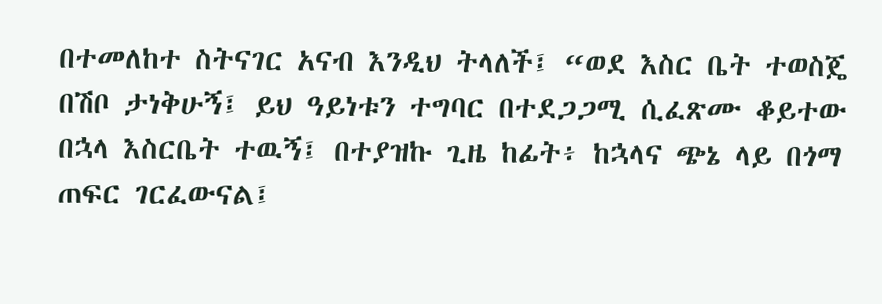በተመለከተ ስትናገር አናብ እንዲህ ትላለች፤ “ወደ እስር ቤት ተወስጄ በሽቦ ታነቅሁኝ፤ ይህ ዓይነቱን ተግባር በተደጋጋሚ ሲፈጽሙ ቆይተው በኋላ እስርቤት ተዉኝ፤ በተያዝኩ ጊዜ ከፊት፥ ከኋላና ጭኔ ላይ በጎማ ጠፍር ገርፈውናል፤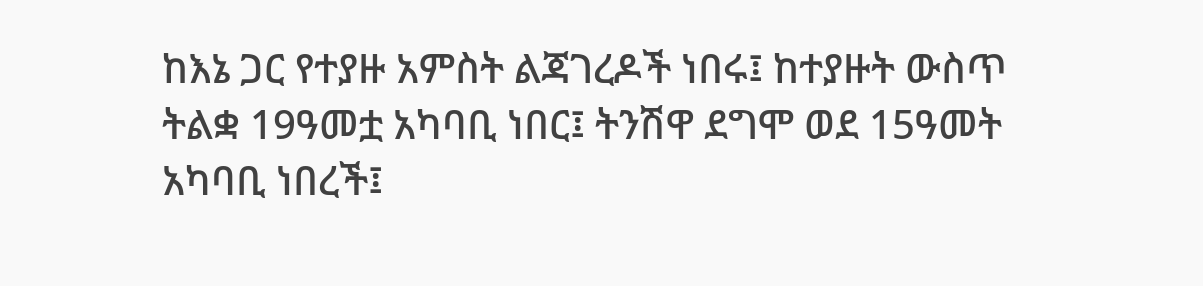ከእኔ ጋር የተያዙ አምስት ልጃገረዶች ነበሩ፤ ከተያዙት ውስጥ ትልቋ 19ዓመቷ አካባቢ ነበር፤ ትንሽዋ ደግሞ ወደ 15ዓመት አካባቢ ነበረች፤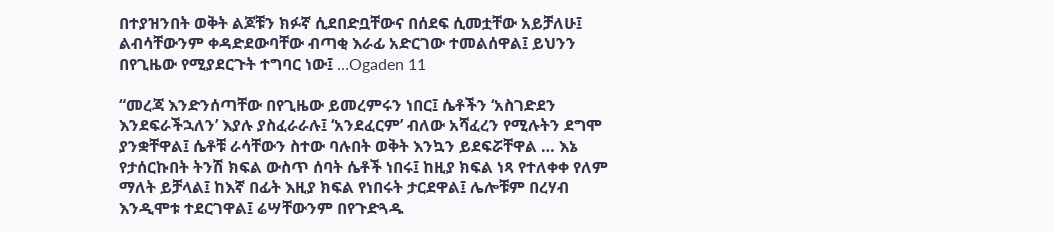በተያዝንበት ወቅት ልጆቹን ክፉኛ ሲደበድቧቸውና በሰደፍ ሲመቷቸው አይቻለሁ፤ ልብሳቸውንም ቀዳድደውባቸው ብጣቂ እራፊ አድርገው ተመልሰዋል፤ ይህንን በየጊዜው የሚያደርጉት ተግባር ነው፤ …Ogaden 11

“መረጃ እንድንሰጣቸው በየጊዜው ይመረምሩን ነበር፤ ሴቶችን ‘አስገድደን እንደፍራችኋለን’ እያሉ ያስፈራራሉ፤ ‘አንደፈርም’ ብለው አሻፈረን የሚሉትን ደግሞ ያንቋቸዋል፤ ሴቶቹ ራሳቸውን ስተው ባሉበት ወቅት እንኳን ይደፍሯቸዋል … እኔ የታሰርኩበት ትንሽ ክፍል ውስጥ ሰባት ሴቶች ነበሩ፤ ከዚያ ክፍል ነጻ የተለቀቀ የለም ማለት ይቻላል፤ ከእኛ በፊት እዚያ ክፍል የነበሩት ታርደዋል፤ ሌሎቹም በረሃብ እንዲሞቱ ተደርገዋል፤ ሬሣቸውንም በየጉድጓዱ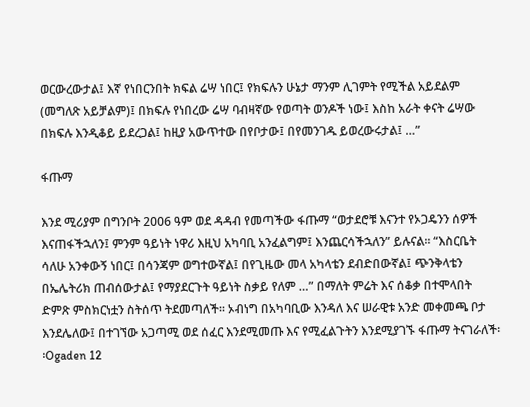ወርውረውታል፤ እኛ የነበርንበት ክፍል ሬሣ ነበር፤ የክፍሉን ሁኔታ ማንም ሊገምት የሚችል አይደልም (መግለጽ አይቻልም)፤ በክፍሉ የነበረው ሬሣ ባብዛኛው የወጣት ወንዶች ነው፤ እስከ አራት ቀናት ሬሣው በክፍሉ እንዲቆይ ይደረጋል፤ ከዚያ አውጥተው በየቦታው፤ በየመንገዱ ይወረውሩታል፤ …”

ፋጡማ

እንደ ሚሪያም በግንቦት 2006 ዓም ወደ ዳዳብ የመጣችው ፋጡማ “ወታደሮቹ እናንተ የኦጋዴንን ሰዎች እናጠፋችኋለን፤ ምንም ዓይነት ነዋሪ እዚህ አካባቢ አንፈልግም፤ እንጨርሳችኋለን” ይሉናል፡፡ “እስርቤት ሳለሁ አንቀውኝ ነበር፤ በሳንጃም ወግተውኛል፤ በየጊዜው መላ አካላቴን ደብድበውኛል፤ ጭንቅላቴን በኤሌትሪክ ጠብሰውታል፤ የማያደርጉት ዓይነት ስቃይ የለም …” በማለት ምሬት እና ሰቆቃ በተሞላበት ድምጽ ምስክርነቷን ስትሰጥ ትደመጣለች፡፡ ኦብነግ በአካባቢው እንዳለ እና ሠራዊቱ አንድ መቀመጫ ቦታ እንደሌለው፤ በተገኘው አጋጣሚ ወደ ሰፈር እንደሚመጡ እና የሚፈልጉትን እንደሚያገኙ ፋጡማ ትናገራለች፡፡Ogaden 12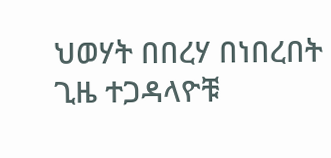ህወሃት በበረሃ በነበረበት ጊዜ ተጋዳላዮቹ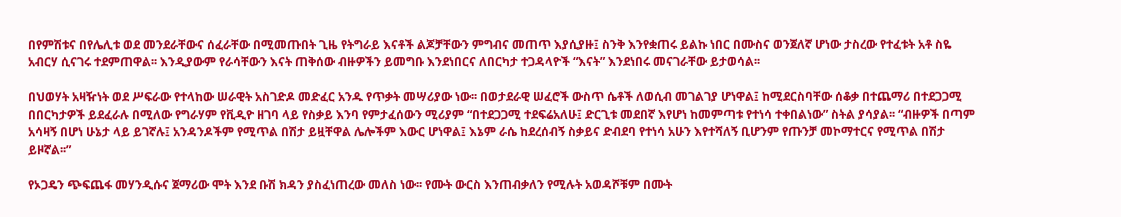በየምሽቱና በየሌሊቱ ወደ መንደራቸውና ሰፈራቸው በሚመጡበት ጊዜ የትግራይ እናቶች ልጆቻቸውን ምግብና መጠጥ እያሲያዙ፤ ስንቅ እንየቋጠሩ ይልኩ ነበር በሙስና ወንጀለኛ ሆነው ታስረው የተፈቱት አቶ ስዬ አብርሃ ሲናገሩ ተደምጠዋል፡፡ እንዲያውም የራሳቸውን እናት ጠቅሰው ብዙዎችን ይመግቡ እንደነበርና ለበርካታ ተጋዳላዮች “እናት” እንደነበሩ መናገራቸው ይታወሳል፡፡

በህወሃት አዛዥነት ወደ ሥፍራው የተላከው ሠራዊት አስገድዶ መድፈር አንዱ የጥቃት መሣሪያው ነው፡፡ በወታደራዊ ሠፈሮች ውስጥ ሴቶች ለወሲብ መገልገያ ሆነዋል፤ ከሚደርስባቸው ሰቆቃ በተጨማሪ በተደጋጋሚ በበርካታዎች ይደፈራሉ በሚለው የግራሃም የቪዲዮ ዘገባ ላይ የስቃይ እንባ የምታፈሰውን ሚሪያም “በተደጋጋሚ ተደፍሬአለሁ፤ ድርጊቱ መደበኛ እየሆነ ከመምጣቱ የተነሳ ተቀበልነው” ስትል ያሳያል፡፡ “ብዙዎች በጣም አሳዛኝ በሆነ ሁኔታ ላይ ይገኛሉ፤ አንዳንዶችም የሚጥል በሽታ ይዟቸዋል ሌሎችም እውር ሆነዋል፤ እኔም ራሴ ከደረሰብኝ ስቃይና ድብደባ የተነሳ አሁን እየተሻለኝ ቢሆንም የጡንቻ መኮማተርና የሚጥል በሽታ ይዞኛል፡፡”

የኦጋዴን ጭፍጨፋ መሃንዲሱና ጀማሪው ሞት እንደ ቡሽ ክዳን ያስፈነጠረው መለስ ነው፡፡ የሙት ውርስ እንጠብቃለን የሚሉት አወዳሾቹም በሙት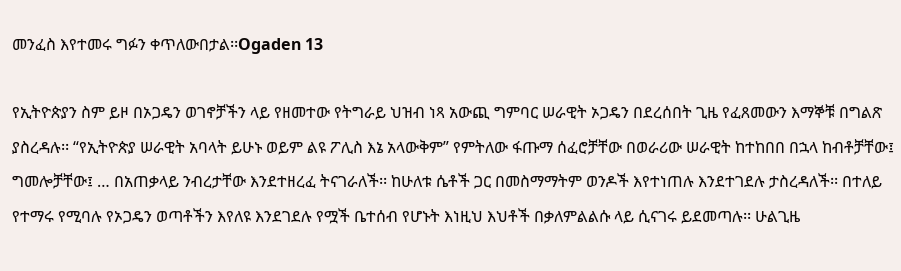መንፈስ እየተመሩ ግፉን ቀጥለውበታል፡፡Ogaden 13

የኢትዮጵያን ስም ይዞ በኦጋዴን ወገኖቻችን ላይ የዘመተው የትግራይ ህዝብ ነጻ አውጪ ግምባር ሠራዊት ኦጋዴን በደረሰበት ጊዜ የፈጸመውን እማኞቹ በግልጽ ያስረዳሉ፡፡ “የኢትዮጵያ ሠራዊት አባላት ይሁኑ ወይም ልዩ ፖሊስ እኔ አላውቅም” የምትለው ፋጡማ ሰፈሮቻቸው በወራሪው ሠራዊት ከተከበበ በኋላ ከብቶቻቸው፤ ግመሎቻቸው፤ … በአጠቃላይ ንብረታቸው እንደተዘረፈ ትናገራለች፡፡ ከሁለቱ ሴቶች ጋር በመስማማትም ወንዶች እየተነጠሉ እንደተገደሉ ታስረዳለች፡፡ በተለይ የተማሩ የሚባሉ የኦጋዴን ወጣቶችን እየለዩ እንደገደሉ የሟች ቤተሰብ የሆኑት እነዚህ እህቶች በቃለምልልሱ ላይ ሲናገሩ ይደመጣሉ፡፡ ሁልጊዜ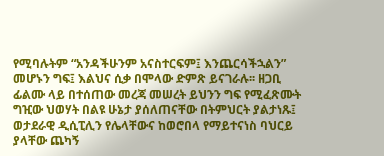የሚባሉትም “አንዳችሁንም አናስተርፍም፤ እንጨርሳችኋልን” መሆኑን ግፍ፤ እልህና ሲቃ በሞላው ድምጽ ይናገራሉ፡፡ ዘጋቢ ፊልሙ ላይ በተሰጠው መረጃ መሠረት ይህንን ግፍ የሚፈጽሙት ግዢው ህወሃት በልዩ ሁኔታ ያሰለጠናቸው በትምህርት ያልታነጹ፤ ወታደራዊ ዲሲፒሊን የሌላቸውና ከወሮበላ የማይተናነስ ባህርይ ያላቸው ጨካኝ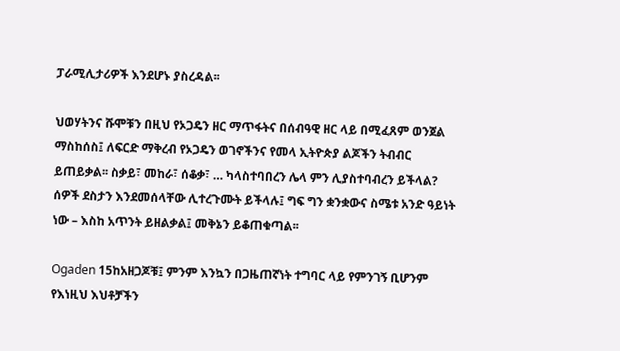ፓራሚሊታሪዎች እንደሆኑ ያስረዳል፡፡

ህወሃትንና ሹሞቹን በዚህ የኦጋዴን ዘር ማጥፋትና በሰብዓዊ ዘር ላይ በሚፈጸም ወንጀል ማስከሰስ፤ ለፍርድ ማቅረብ የኦጋዴን ወገኖችንና የመላ ኢትዮጵያ ልጆችን ትብብር ይጠይቃል፡፡ ስቃይ፣ መከራ፣ ሰቆቃ፣ … ካላስተባበረን ሌላ ምን ሊያስተባብረን ይችላል? ሰዎች ደስታን እንደመሰላቸው ሊተረጉሙት ይችላሉ፤ ግፍ ግን ቋንቋውና ስሜቱ አንድ ዓይነት ነው – እስከ አጥንት ይዘልቃል፤ መቅኔን ይቆጠቁጣል፡፡

Ogaden 15ከአዘጋጆቹ፤ ምንም እንኳን በጋዜጠኛነት ተግባር ላይ የምንገኝ ቢሆንም የእነዚህ እህቶቻችን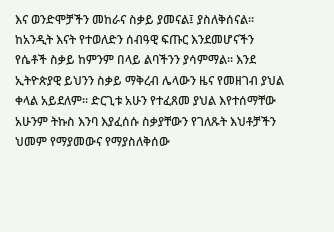እና ወንድሞቻችን መከራና ስቃይ ያመናል፤ ያስለቅሰናል፡፡ ከአንዲት እናት የተወለድን ሰብዓዊ ፍጡር እንደመሆናችን የሴቶች ስቃይ ከምንም በላይ ልባችንን ያሳምማል፡፡ እንደ ኢትዮጵያዊ ይህንን ስቃይ ማቅረብ ሌላውን ዜና የመዘገብ ያህል ቀላል አይደለም፡፡ ድርጊቱ አሁን የተፈጸመ ያህል እየተሰማቸው አሁንም ትኩስ እንባ እያፈሰሱ ስቃያቸውን የገለጹት እህቶቻችን ህመም የማያመውና የማያስለቅሰው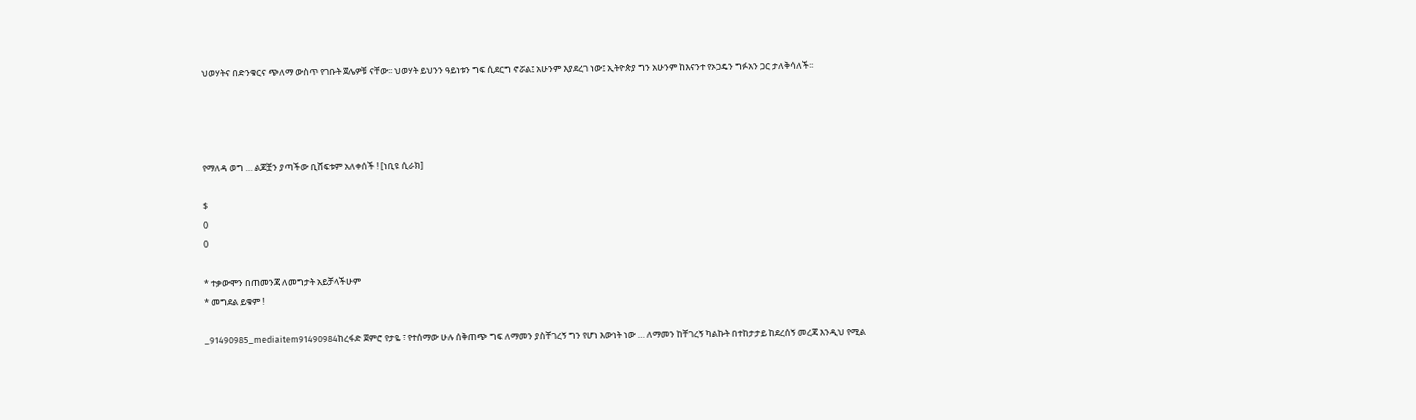ህወሃትና በድንቁርና ጭለማ ውስጥ የገቡት ጀሌዎቹ ናቸው፡፡ ህወሃት ይህንን ዓይነቱን ግፍ ሲደርግ ኖሯል፤ አሁንም እያደረገ ነው፤ ኢትዮጵያ ግን አሁንም ከእናንተ የኦጋዴን ግፉአን ጋር ታለቅሳለች፡፡




የማለዳ ወግ … ልጆቿን ያጣችው ቢሸፍቱም አለቀሰች ! [ነቢዩ ሲራክ]

$
0
0

* ተቃውሞን በጠመንጃ ለመግታት አይቻላችሁም
* መግደል ይቁም !

_91490985_mediaitem91490984ከረፋድ ጀምሮ የታዬ ፣ የተሰማው ሁሉ ሰቅጠጭ ግፍ ለማመን ያስቸገረኝ ግን የሆነ እውነት ነው … ለማመን ከቸገረኝ ካልኩት በተከታታይ ከደረሰኝ መረጃ እንዲህ የሚል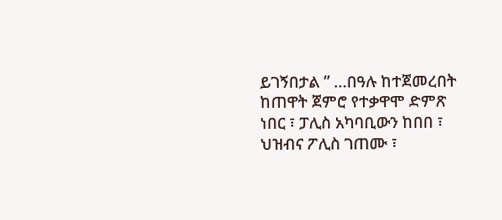ይገኝበታል ” …በዓሉ ከተጀመረበት ከጠዋት ጀምሮ የተቃዋሞ ድምጽ ነበር ፣ ፓሊስ አካባቢውን ከበበ ፣ ህዝብና ፖሊስ ገጠሙ ፣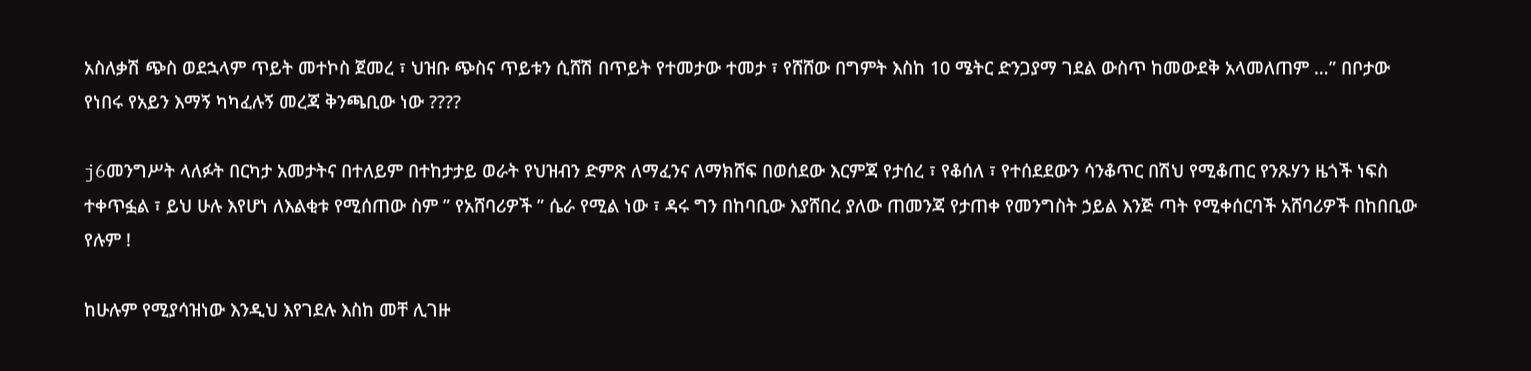አስለቃሽ ጭስ ወደኋላም ጥይት መተኮስ ጀመረ ፣ ህዝቡ ጭስና ጥይቱን ሲሸሽ በጥይት የተመታው ተመታ ፣ የሸሸው በግምት እስከ 10 ሜትር ድንጋያማ ገደል ውስጥ ከመውደቅ አላመለጠም …” በቦታው የነበሩ የአይን እማኝ ካካፈሉኝ መረጃ ቅንጫቢው ነው ????

j6መንግሥት ላለፉት በርካታ አመታትና በተለይም በተከታታይ ወራት የህዝብን ድምጽ ለማፈንና ለማክሸፍ በወሰደው እርምጃ የታሰረ ፣ የቆሰለ ፣ የተሰደደውን ሳንቆጥር በሽህ የሚቆጠር የንጹሃን ዜጎች ነፍስ ተቀጥፏል ፣ ይህ ሁሉ እየሆነ ለእልቂቱ የሚሰጠው ስም ” የአሸባሪዎች ” ሴራ የሚል ነው ፣ ዳሩ ግን በከባቢው እያሸበረ ያለው ጠመንጃ የታጠቀ የመንግስት ኃይል እንጅ ጣት የሚቀሰርባች አሸባሪዎች በከበቢው የሉም !

ከሁሉም የሚያሳዝነው እንዲህ እየገደሉ እስከ መቸ ሊገዙ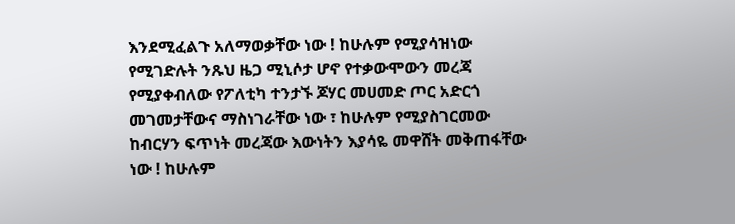እንደሚፈልጉ አለማወቃቸው ነው ! ከሁሉም የሚያሳዝነው የሚገድሉት ንጹህ ዜጋ ሚኒሶታ ሆኖ የተቃውሞውን መረጃ የሚያቀብለው የፖለቲካ ተንታኙ ጆሃር መሀመድ ጦር አድርጎ መገመታቸውና ማስነገራቸው ነው ፣ ከሁሉም የሚያስገርመው ከብርሃን ፍጥነት መረጃው እውነትን እያሳዬ መዋሸት መቅጠፋቸው ነው ! ከሁሉም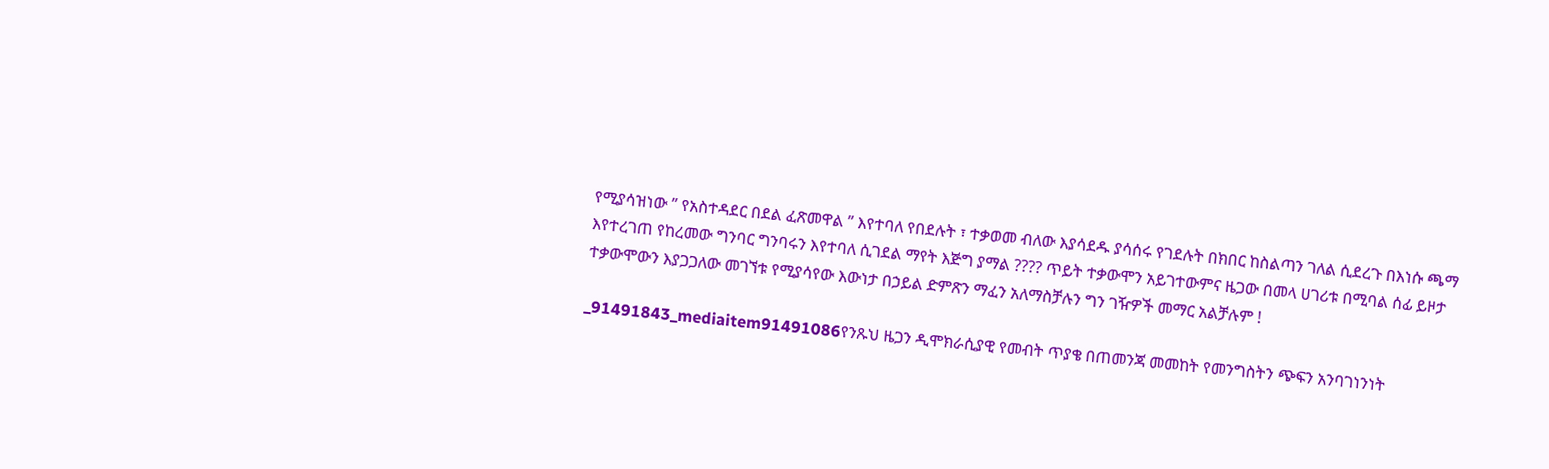የሚያሳዝነው ” የአስተዳደር በደል ፈጽመዋል ” እየተባለ የበደሉት ፣ ተቃወመ ብለው እያሳደዱ ያሳሰሩ የገደሉት በክበር ከስልጣን ገለል ሲደረጉ በእነሱ ጫማ እየተረገጠ የከረመው ግንባር ግንባሩን እየተባለ ሲገደል ማየት እጅግ ያማል ???? ጥይት ተቃውሞን አይገተውምና ዜጋው በመላ ሀገሪቱ በሚባል ሰፊ ይዞታ ተቃውሞውን እያጋጋለው መገኘቱ የሚያሳየው እውነታ በኃይል ድምጽን ማፈን አለማስቻሉን ግን ገዥዎች መማር አልቻሉም !

_91491843_mediaitem91491086የንጹህ ዜጋን ዲሞክራሲያዊ የመብት ጥያቄ በጠመንጃ መመከት የመንግስትን ጭፍን አንባገነንነት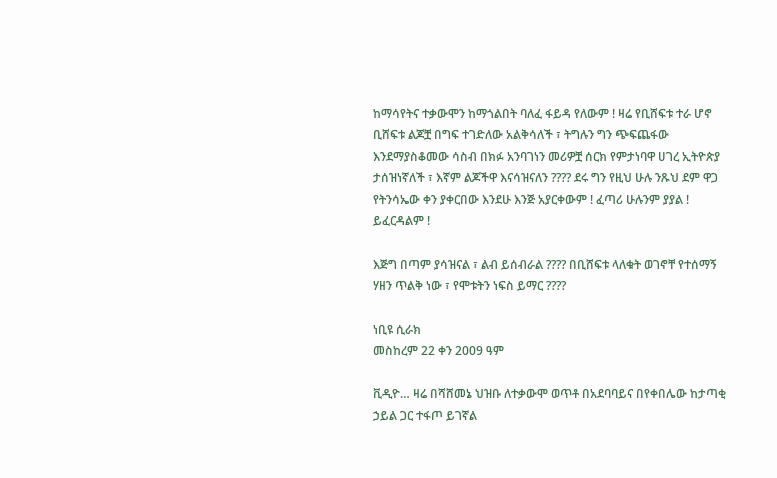ከማሳየትና ተቃውሞን ከማጎልበት ባለፈ ፋይዳ የለውም ! ዛሬ የቢሸፍቱ ተራ ሆኖ ቢሸፍቱ ልጆቿ በግፍ ተገድለው አልቅሳለች ፣ ትግሉን ግን ጭፍጨፋው እንደማያስቆመው ሳስብ በክፉ አንባገነን መሪዎቿ ሰርክ የምታነባዋ ሀገረ ኢትዮጵያ ታሰዝነኛለች ፣ እኛም ልጆችዋ እናሳዝናለን ???? ደሩ ግን የዚህ ሁሉ ንጹህ ደም ዋጋ የትንሳኤው ቀን ያቀርበው እንደሁ እንጅ አያርቀውም ! ፈጣሪ ሁሉንም ያያል ! ይፈርዳልም !

እጅግ በጣም ያሳዝናል ፣ ልብ ይሰብራል ???? በቢሸፍቱ ላለቁት ወገኖቸ የተሰማኝ ሃዘን ጥልቅ ነው ፣ የሞቱትን ነፍስ ይማር ????

ነቢዩ ሲራክ
መስከረም 22 ቀን 2009 ዓም

ቪዲዮ… ዛሬ በሻሸመኔ ህዝቡ ለተቃውሞ ወጥቶ በአደባባይና በየቀበሌው ከታጣቂ ኃይል ጋር ተፋጦ ይገኛል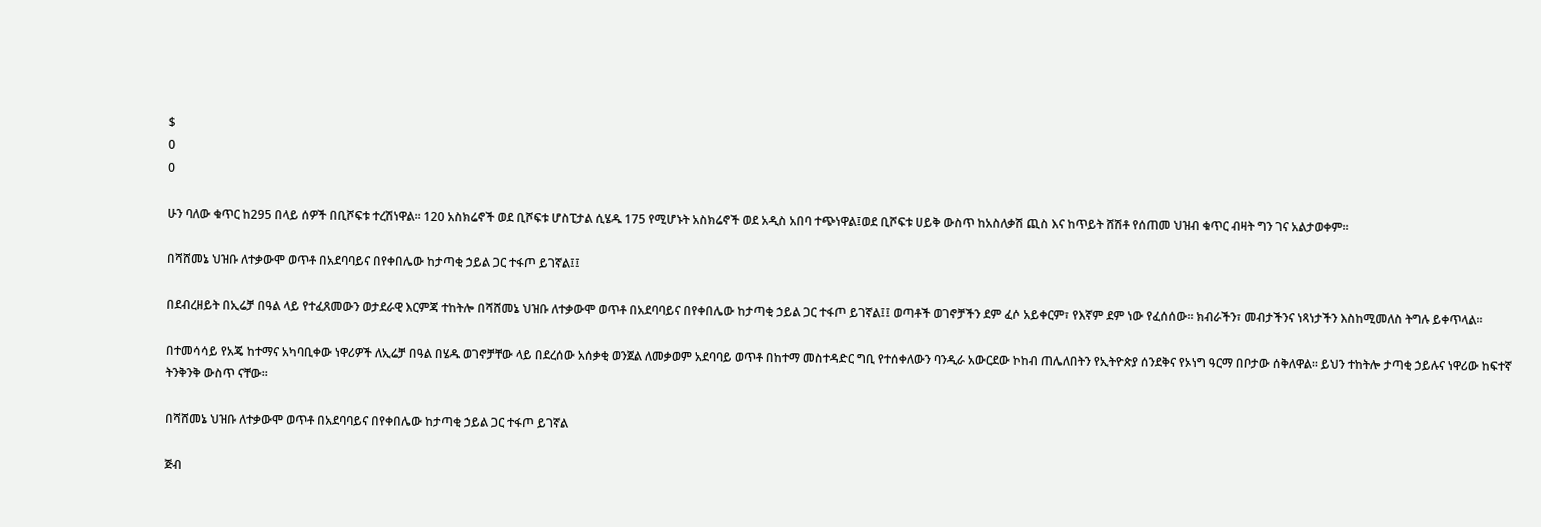$
0
0

ሁን ባለው ቁጥር ከ295 በላይ ሰዎች በቢሾፍቱ ተረሽነዋል፡፡ 120 አስክሬኖች ወደ ቢሾፍቱ ሆስፒታል ሲሄዱ 175 የሚሆኑት አስክሬኖች ወደ አዲስ አበባ ተጭነዋል፤ወደ ቢሾፍቱ ሀይቅ ውስጥ ከአስለቃሽ ጪስ እና ከጥይት ሸሽቶ የሰጠመ ህዝብ ቁጥር ብዛት ግን ገና አልታወቀም፡፡

በሻሸመኔ ህዝቡ ለተቃውሞ ወጥቶ በአደባባይና በየቀበሌው ከታጣቂ ኃይል ጋር ተፋጦ ይገኛል፤፤

በደብረዘይት በኢሬቻ በዓል ላይ የተፈጸመውን ወታደራዊ እርምጃ ተከትሎ በሻሸመኔ ህዝቡ ለተቃውሞ ወጥቶ በአደባባይና በየቀበሌው ከታጣቂ ኃይል ጋር ተፋጦ ይገኛል፤፤ ወጣቶች ወገኖቻችን ደም ፈሶ አይቀርም፣ የእኛም ደም ነው የፈሰሰው፡፡ ክብራችን፣ መብታችንና ነጻነታችን እስከሚመለስ ትግሉ ይቀጥላል፡፡

በተመሳሳይ የአጄ ከተማና አካባቢቀው ነዋሪዎች ለኢሬቻ በዓል በሄዱ ወገኖቻቸው ላይ በደረሰው አሰቃቂ ወንጀል ለመቃወም አደባባይ ወጥቶ በከተማ መስተዳድር ግቢ የተሰቀለውን ባንዲራ አውርደው ኮከብ ጠሌለበትን የኢትዮጵያ ሰንደቅና የኦነግ ዓርማ በቦታው ሰቅለዋል፡፡ ይህን ተከትሎ ታጣቂ ኃይሉና ነዋሪው ከፍተኛ ትንቅንቅ ውስጥ ናቸው፡፡

በሻሸመኔ ህዝቡ ለተቃውሞ ወጥቶ በአደባባይና በየቀበሌው ከታጣቂ ኃይል ጋር ተፋጦ ይገኛል

ጅብ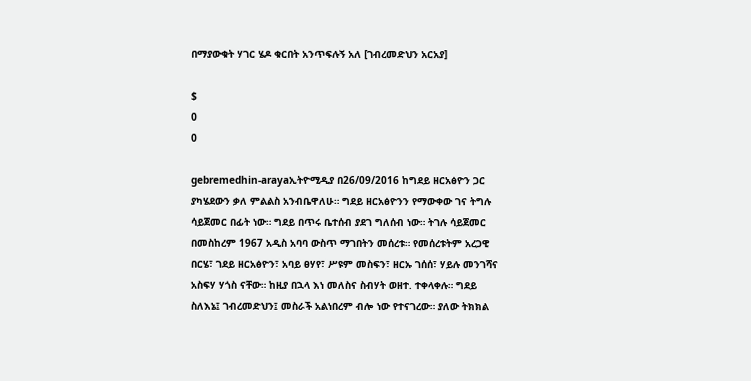በማያውቁት ሃገር ሄዶ ቁርበት አንጥፍሉኝ አለ [ገብረመድህን አርአያ]

$
0
0

gebremedhin-arayaኢትዮሚዲያ በ26/09/2016 ከግደይ ዘርአፅዮን ጋር ያካሄደውን ቃለ ምልልስ አንብቤዋለሁ። ግደይ ዘርአፅዮንን የማውቀው ገና ትግሉ ሳይጀመር በፊት ነው። ግደይ በጥሩ ቤተሰብ ያደገ ግለሰብ ነው። ትገሉ ሳይጀመር በመስከረም 1967 አዲስ አባባ ውስጥ ማገበትን መሰረቱ። የመሰረቱትም አረጋዊ በርሄ፣ ገደይ ዘርአፅዮን፣ አባይ ፀሃየ፣ ሥዩም መስፍን፣ ዘርኡ ገሰሰ፣ ሃይሉ መንገሻና አስፍሃ ሃጎስ ናቸው። ከዚያ በኋላ እነ መለስና ስብሃት ወዘተ. ተቀላቀሉ። ግደይ ስለእኔ፤ ገብረመድህን፤ መስራች አልነበረም ብሎ ነው የተናገረው። ያለው ትክክል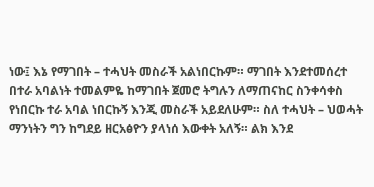ነው፤ እኔ የማገበት – ተሓህት መስራች አልነበርኩም። ማገበት እንደተመሰረተ በተራ አባልነት ተመልምዬ ከማገበት ጀመሮ ትግሉን ለማጠናከር ስንቀሳቀስ የነበርኩ ተራ አባል ነበርኩኝ እንጂ መስራች አይደለሁም። ስለ ተሓህት – ህወሓት ማንነትን ግን ከግደይ ዘርአፅዮን ያላነሰ እውቀት አለኝ። ልክ እንደ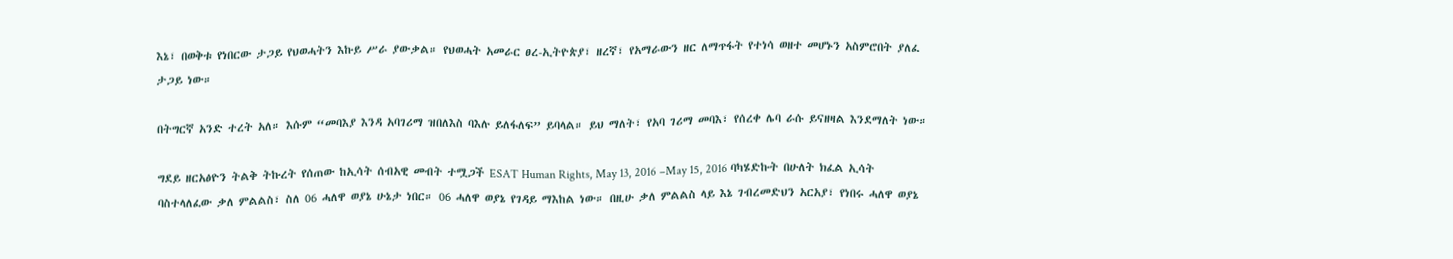እኔ፣ በወቅቱ የነበርው ታጋይ የህወሓትን እኩይ ሥራ ያውቃል። የህወሓት አመራር ፀረ-ኢትዮጵያ፣ ዘረኛ፣ የአማራውን ዘር ለማጥፋት የተነሳ ወዘተ መሆኑን አስምሮበት ያለፈ ታጋይ ነው።

በትግርኛ አንድ ተረት አለ። እሱም “መባእያ እንዳ አባገሪማ ዝበለእስ ባእሉ ይለፋለፍ” ይባላል። ይህ ማለት፣ የአባ ገሪማ መባእ፣ የሰረቀ ሌባ ራሱ ይናዘዛል እንደማለት ነው።

ግደይ ዘርአፅዮን ትልቅ ትኩረት የሰጠው ከኢሳት ሰብአዊ መብት ተሟጋች ESAT Human Rights, May 13, 2016 –May 15, 2016 ባካሄድኩት በሁለት ክፈል ኢሳት ባስተላለፈው ቃለ ምልልስ፣ ስለ 06 ሓለዋ ወያኔ ሁኔታ ነበር። 06 ሓለዋ ወያኔ የገዳይ ማእከል ነው። በዚሁ ቃለ ምልልስ ላይ እኔ ገብረመድህን አርአያ፣ የነበሩ ሓለዋ ወያኔ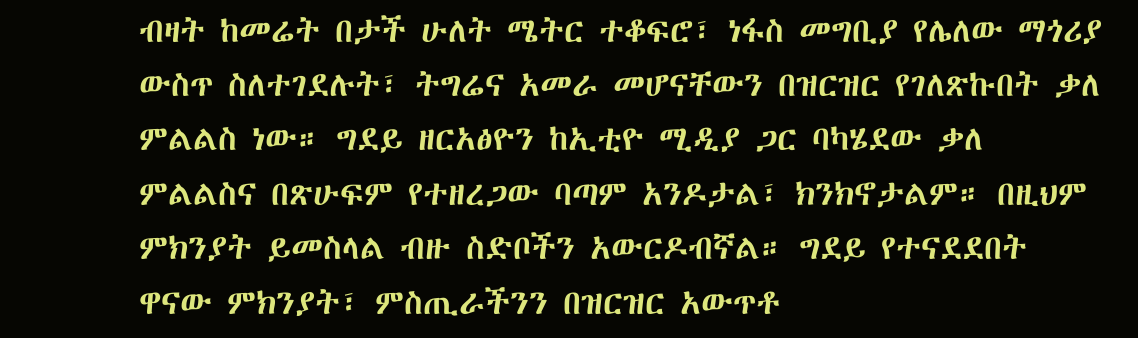ብዛት ከመሬት በታች ሁለት ሜትር ተቆፍሮ፣ ነፋስ መግቢያ የሌለው ማጎሪያ ውስጥ ስለተገደሉት፣ ትግሬና አመራ መሆናቸውን በዝርዝር የገለጽኩበት ቃለ ምልልስ ነው። ግደይ ዘርአፅዮን ከኢቲዮ ሚዲያ ጋር ባካሄደው ቃለ ምልልስና በጽሁፍም የተዘረጋው ባጣም አንዶታል፣ ክንክኖታልም። በዚህም ምክንያት ይመስላል ብዙ ስድቦችን አውርዶብኛል። ግደይ የተናደደበት ዋናው ምክንያት፣ ምስጢራችንን በዝርዝር አውጥቶ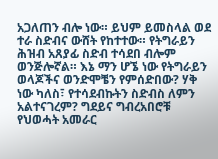አጋለጠን ብሎ ነው። ይህም ይመስላል ወደ ተራ ስድብና ውሸት የከተተው። የትግራይን ሕዝብ አጸያፊ ስድብ ተሳደበ ብሎም ወንጅሎኛል። እኔ ማን ሆኜ ነው የትግራይን ወላጆችና ወንድሞቼን የምሰድበው? ሃቅ ነው ካለስ፣ የተሳደብኩትን ስድብስ ለምን አልተናገረም? ግደይና ግብረአበሮቹ የህወሓት አመራር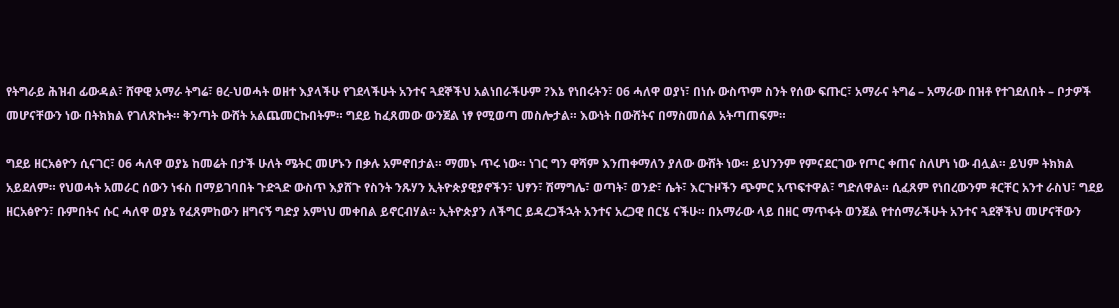የትግራይ ሕዝብ ፊውዳል፣ ሸዋዊ አማራ ትግሬ፣ ፀረ-ህወሓት ወዘተ እያላችሁ የገደላችሁት አንተና ጓደኞችህ አልነበራችሁም ?እኔ የነበሩትን፣ 06 ሓለዋ ወያነ፣ በነሱ ውስጥም ስንት የሰው ፍጡር፣ አማራና ትግሬ – አማራው በዝቶ የተገደለበት – ቦታዎች መሆናቸውን ነው በትክክል የገለጽኩት። ቅንጣት ውሸት አልጨመርኩበትም። ግደይ ከፈጸመው ውንጀል ነፃ የሚወጣ መስሎታል። እውነት በውሸትና በማስመሰል አትጣጠፍም።

ግደይ ዘርአፅዮን ሲናገር፣ 06 ሓለዋ ወያኔ ከመሬት በታች ሁለት ሜትር መሆኑን በቃሉ አምኖበታል። ማመኑ ጥሩ ነው። ነገር ግን ዋሻም እንጠቀማለን ያለው ውሸት ነው። ይህንንም የምናደርገው የጦር ቀጠና ስለሆነ ነው ብሏል። ይህም ትክክል አይደለም። የህወሓት አመራር ሰውን ነፋስ በማይገባበት ጉድጓድ ውስጥ እያሸጉ የስንት ንጹሃን ኢትዮጵያዊያኖችን፣ ህፃን፣ ሽማግሌ፣ ወጣት፣ ወንድ፣ ሴት፣ እርጉዞችን ጭምር አጥፍተዋል፣ ግድለዋል። ሲፈጸም የነበረውንም ቶርቸር አንተ ራስህ፣ ግደይ ዘርአፅዮን፣ ቡምበትና ሱር ሓለዋ ወያኔ የፈጸምከውን ዘግናኝ ግድያ አምነህ መቀበል ይኖርብሃል። ኢትዮጵያን ለችግር ይዳረጋችኋት አንተና አረጋዊ በርሄ ናችሁ። በአማራው ላይ በዘር ማጥፋት ወንጀል የተሰማራችሁት አንተና ጓደኞችህ መሆናቸውን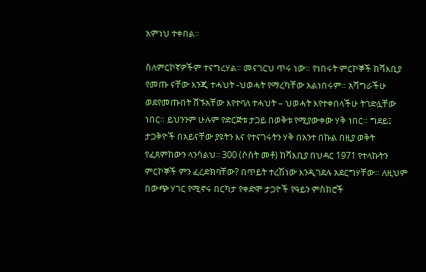አምነህ ተቀበል።

ስለምርኮኛዎችም ተናግረሃል። መናገርህ ጥሩ ነው። የነበሩት ምርኮኞች ከሻእቢያ የመጡ ናቸው እንጂ ተሓህት -ህወሓት የማረካቸው አልነበሩም። አሻግራችሁ ወደየመጡበት ሸኙአቸው እየተባለ ተሓህት – ህወሓት እየተቀበላችሁ ትገድሏቸው ነበር። ይህንንም ሁሉም የድርጅቱ ታጋይ በወቅቱ የሚያውቀው ሃቅ ነበር። ግደይ፤ ታጋቅዮች በአይናቸው ያዩትን እና የተናገሩትን ሃቅ በአንተ በኩል በዚያ ወቅት የፈጸምከውን ላንሳልህ፡፡ 300 (ሶስት መቶ) ከሻእቢያ በህዳር 1971 የተላኩትን ምርኮኞች ምን ፈረድክባቸው? በጥይት ተረሽነው እንዲገደሉ አደርግሃቸው። ለዚህም በውጭ ሃገር የሚኖሩ በርካታ የቀድሞ ታጋዮች የዓይን ምስክሮች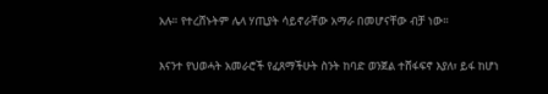አሉ። የተረሸኑትም ሌላ ሃጢያት ሳይኖራቸው አማራ በመሆናቸው ብቻ ነው።

እናንተ የህወሓት አመራሮች የፈጸማችሁት ስንት ከባድ ወንጀል ተሸፋፍኖ እያለ፣ ይፋ ከሆነ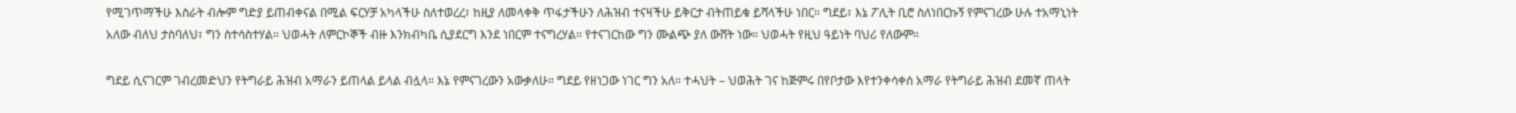የሚገጥማችሁ እስራት ብሎም ግድያ ይጠብቀናል በሚል ፍርሃቻ አካላችሁ ስለተወረረ፣ ከዚያ ለመላቀቅ ጥፋታችሁን ለሕዝብ ተናዛችሁ ይቅርታ ብትጠይቁ ይሻላችሁ ነበር። ግደይ፣ እኔ ፖሊት ቢሮ ስለነበርኩኝ የምናገረው ሁሉ ተአማኒነት አለው ብለህ ታስባለህ፣ ግን ስተሳስተሃል። ህወሓት ለምርኮኞች ብዙ እንክብካቤ ሲያደርግ እንደ ነበርም ተናግረሃል። የተናገርከው ግን ሙልጭ ያለ ውሸት ነው። ህወሓት የዚህ ዓይነት ባህሪ የለውም።

ግደይ ሲናገርም ገብረመድህን የትግራይ ሕዝብ አማራን ይጠላል ይላል ብሏላ። እኔ የምናገረውን አውቃለሁ። ግደይ የዘነጋው ነገር ግን አለ። ተሓህት – ህወሕት ገና ከጅምሩ በየቦታው እየተንቀሳቀሰ አማራ የትግራይ ሕዝብ ደመኛ ጠላት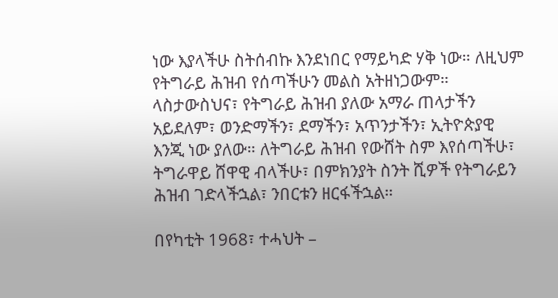ነው እያላችሁ ስትሰብኩ እንደነበር የማይካድ ሃቅ ነው። ለዚህም የትግራይ ሕዝብ የሰጣችሁን መልስ አትዘነጋውም። ላስታውስህና፣ የትግራይ ሕዝብ ያለው አማራ ጠላታችን አይደለም፣ ወንድማችን፣ ደማችን፣ አጥንታችን፣ ኢትዮጵያዊ እንጂ ነው ያለው። ለትግራይ ሕዝብ የውሸት ስም እየሰጣችሁ፣ ትግራዋይ ሸዋዊ ብላችሁ፣ በምክንያት ስንት ሺዎች የትግራይን ሕዝብ ገድላችኋል፣ ንበርቱን ዘርፋችኋል።

በየካቲት 1968፣ ተሓህት –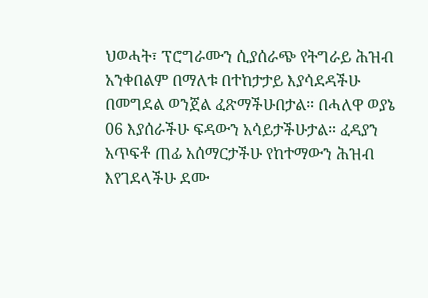ህወሓት፣ ፕሮግራሙን ሲያሰራጭ የትግራይ ሕዝብ አንቀበልም በማለቱ በተከታታይ እያሳደዳችሁ በመግደል ወንጀል ፈጽማችሁበታል። በሓለዋ ወያኔ 06 እያሰራችሁ ፍዳውን አሳይታችሁታል። ፈዳያን አጥፍቶ ጠፊ አሰማርታችሁ የከተማውን ሕዝብ እየገደላችሁ ደሙ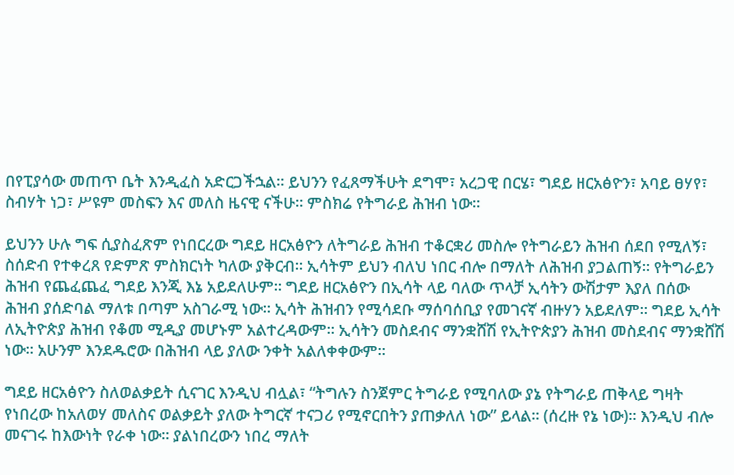በየፒያሳው መጠጥ ቤት እንዲፈስ አድርጋችኋል። ይህንን የፈጸማችሁት ደግሞ፣ አረጋዊ በርሄ፣ ግደይ ዘርአፅዮን፣ አባይ ፀሃየ፣ ስብሃት ነጋ፣ ሥዩም መስፍን እና መለስ ዜናዊ ናችሁ። ምስክሬ የትግራይ ሕዝብ ነው።

ይህንን ሁሉ ግፍ ሲያስፈጽም የነበርረው ግደይ ዘርአፅዮን ለትግራይ ሕዝብ ተቆርቋሪ መስሎ የትግራይን ሕዝብ ሰደበ የሚለኝ፣ ስሰድብ የተቀረጸ የድምጽ ምስክርነት ካለው ያቅርብ። ኢሳትም ይህን ብለህ ነበር ብሎ በማለት ለሕዝብ ያጋልጠኝ። የትግራይን ሕዝብ የጨፈጨፈ ግደይ እንጂ እኔ አይደለሁም። ግደይ ዘርአፅዮን በኢሳት ላይ ባለው ጥላቻ ኢሳትን ውሽታም እያለ በሰው ሕዝብ ያሰድባል ማለቱ በጣም አስገራሚ ነው። ኢሳት ሕዝብን የሚሳደቡ ማሰባሰቢያ የመገናኛ ብዙሃን አይደለም። ግደይ ኢሳት ለኢትዮጵያ ሕዝብ የቆመ ሚዲያ መሆኑም አልተረዳውም። ኢሳትን መስደብና ማንቋሸሽ የኢትዮጵያን ሕዝብ መስደብና ማንቋሸሽ ነው። አሁንም እንደዱሮው በሕዝብ ላይ ያለው ንቀት አልለቀቀውም።

ግደይ ዘርአፅዮን ስለወልቃይት ሲናገር እንዲህ ብሏል፣ “ትግሉን ስንጀምር ትግራይ የሚባለው ያኔ የትግራይ ጠቅላይ ግዛት የነበረው ከአለወሃ መለስና ወልቃይት ያለው ትግርኛ ተናጋሪ የሚኖርበትን ያጠቃለለ ነው” ይላል። (ሰረዙ የኔ ነው)። እንዲህ ብሎ መናገሩ ከእውነት የራቀ ነው። ያልነበረውን ነበረ ማለት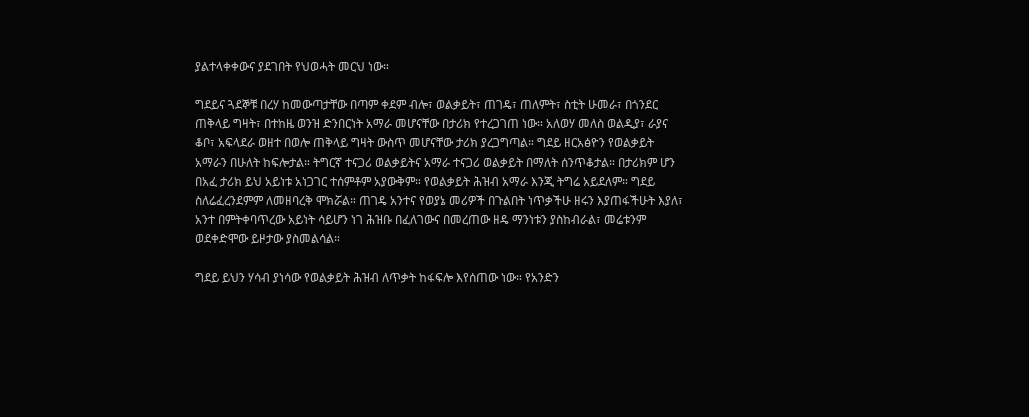ያልተላቀቀውና ያደገበት የህወሓት መርህ ነው።

ግደይና ጓደኞቹ በረሃ ከመውጣታቸው በጣም ቀደም ብሎ፣ ወልቃይት፣ ጠገዴ፣ ጠለምት፣ ስቲት ሁመራ፣ በጎንደር ጠቅላይ ግዛት፣ በተከዜ ወንዝ ድንበርነት አማራ መሆናቸው በታሪክ የተረጋገጠ ነው። አለወሃ መለስ ወልዲያ፣ ራያና ቆቦ፣ አፍላደራ ወዘተ በወሎ ጠቅላይ ግዛት ውስጥ መሆናቸው ታሪክ ያረጋግጣል። ግደይ ዘርአፅዮን የወልቃይት አማራን በሁለት ከፍሎታል። ትግርኛ ተናጋሪ ወልቃይትና አማራ ተናጋሪ ወልቃይት በማለት ሰንጥቆታል። በታሪክም ሆን በአፈ ታሪክ ይህ አይነቱ አነጋገር ተሰምቶም አያውቅም። የወልቃይት ሕዝብ አማራ እንጂ ትግሬ አይደለም። ግደይ ስለሬፈረንደምም ለመዘባረቅ ሞክሯል። ጠገዴ አንተና የወያኔ መሪዎች በጉልበት ነጥቃችሁ ዘሩን እያጠፋችሁት እያለ፣ አንተ በምትቀባጥረው አይነት ሳይሆን ነገ ሕዝቡ በፈለገውና በመረጠው ዘዴ ማንነቱን ያስከብራል፣ መሬቱንም ወደቀድሞው ይዞታው ያስመልሳል።

ግደይ ይህን ሃሳብ ያነሳው የወልቃይት ሕዝብ ለጥቃት ከፋፍሎ እየሰጠው ነው። የአንድን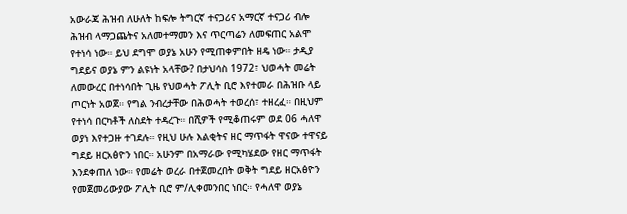አውራጃ ሕዝብ ለሁለት ከፍሎ ትግርኛ ተናጋሪና አማርኛ ተናጋሪ ብሎ ሕዝብ ላማጋጨትና አለመተማመን እና ጥርጣሬን ለመፍጠር አልሞ የተነሳ ነው። ይህ ደግሞ ወያኔ አሁን የሚጠቀምበት ዘዴ ነው። ታዲያ ግደይና ወያኔ ምን ልዩነት አላቸው? በታህሳስ 1972፣ ህወሓት መሬት ለመውረር በተነሳበት ጊዜ የህወሓት ፖሊት ቢሮ እየተመራ በሕዝቡ ላይ ጦርነት አወጀ። የግል ንብረታቸው በሕወሓት ተወረሰ፣ ተዘረፈ። በዚህም የተነሳ በርካቶች ለስደት ተዳረጉ። በሺዎች የሚቆጠሩም ወደ 06 ሓለዋ ወያነ እየተጋዙ ተገደሉ። የዚህ ሁሉ እልቂትና ዘር ማጥፋት ዋናው ተዋናይ ግደይ ዘርአፅዮን ነበር። አሁንም በአማራው የሚካሄደው የዘር ማጥፋት እንደቀጠለ ነው። የመሬት ወረራ በተጀመረበት ወቅት ግደይ ዘርአፅዮን የመጀመሪውያው ፖሊት ቢሮ ም/ሊቀመንበር ነበር። የሓለዋ ወያኔ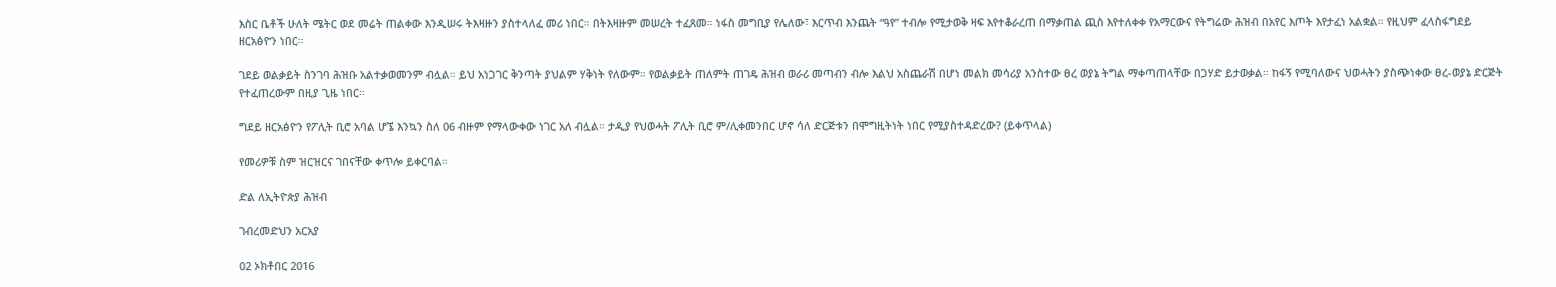እስር ቤቶች ሁለት ሜትር ወደ መሬት ጠልቀው እንዲሠሩ ትእዛዙን ያስተላለፈ መሪ ነበር። በትእዛዙም መሠረት ተፈጸመ። ነፋስ መግቢያ የሌለው፣ እርጥብ እንጨት “ዓየ” ተብሎ የሚታወቅ ዛፍ እየተቆራረጠ በማቃጠል ጪስ እየተለቀቀ የአማርውና የትግሬው ሕዝብ በአየር እጦት እየታፈነ አልቋል። የዚህም ፈላስፋግደይ ዘርአፅዮን ነበር።

ገደይ ወልቃይት ስንገባ ሕዝቡ አልተቃወመንም ብሏል። ይህ አነጋገር ቅንጣት ያህልም ሃቅነት የለውም። የወልቃይት ጠለምት ጠገዴ ሕዝብ ወራሪ መጣብን ብሎ እልህ አስጨራሽ በሆነ መልክ መሳሪያ አንስተው ፀረ ወያኔ ትግል ማቀጣጠላቸው በጋሃድ ይታወቃል። ከፋኝ የሚባለውና ህወሓትን ያስጭነቀው ፀረ-ወያኔ ድርጅት የተፈጠረውም በዚያ ጊዜ ነበር።

ግደይ ዘርአፅዮን የፖሊት ቢሮ አባል ሆኜ እንኳን ስለ 06 ብዙም የማላውቀው ነገር አለ ብሏል። ታዲያ የህወሓት ፖሊት ቢሮ ም/ሊቀመንበር ሆኖ ሳለ ድርጅቱን በሞግዚትነት ነበር የሚያስተዳድረው? (ይቀጥላል)

የመሪዎቹ ስም ዝርዝርና ገበናቸው ቀጥሎ ይቀርባል።

ድል ለኢትዮጵያ ሕዝብ

ገብረመድህን አርአያ

02 ኦክቶበር 2016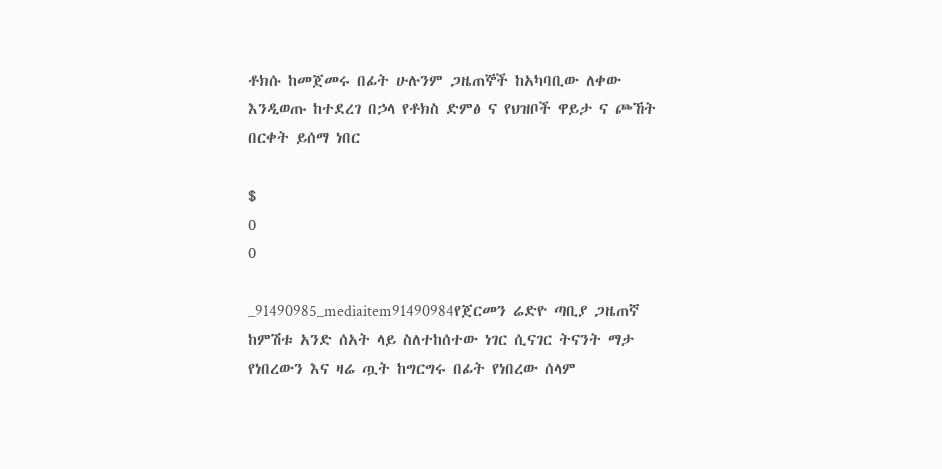ቶክሱ ከመጀመሩ በፊት ሁሉንም ጋዜጠኞች ከአካባቢው ለቀው እንዲወጡ ከተደረገ በኃላ የቶክስ ድምፅ ና የህዝቦች ዋይታ ና ጮኸት በርቀት ይሰማ ነበር

$
0
0

_91490985_mediaitem91490984የጀርመን ሬድዮ ጣቢያ ጋዜጠኛ ከምሽቱ አንድ ሰአት ላይ ስለተከሰተው ነገር ሲናገር ትናንት ማታ የነበረውን እና ዛሬ ጧት ከግርግሩ በፊት የነበረው ሰላም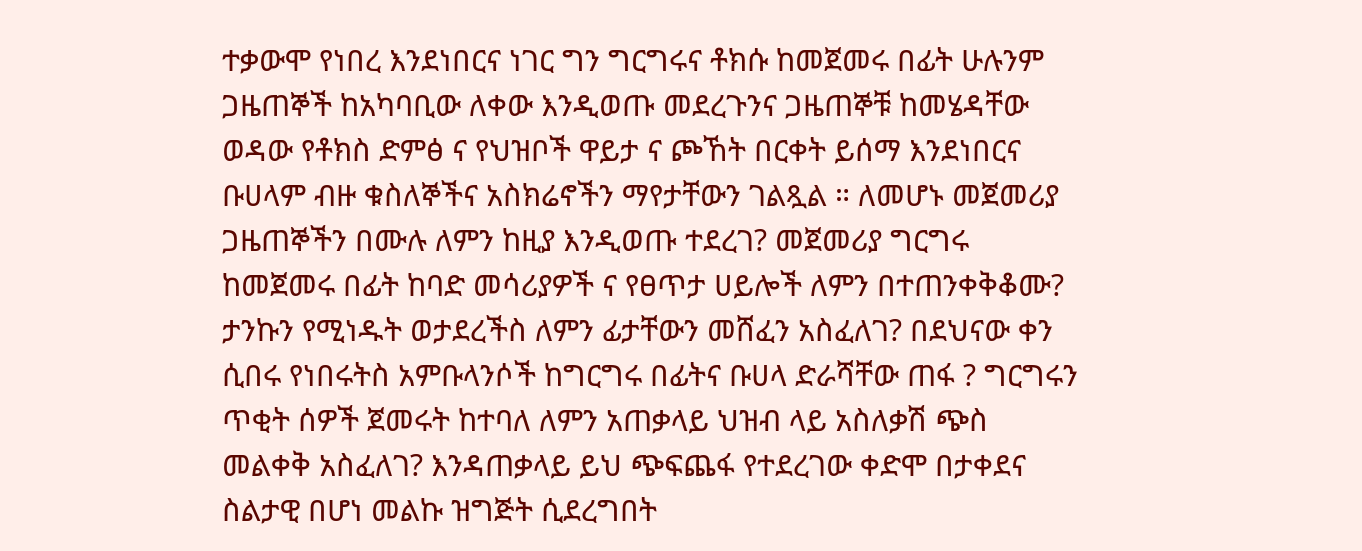ተቃውሞ የነበረ እንደነበርና ነገር ግን ግርግሩና ቶክሱ ከመጀመሩ በፊት ሁሉንም ጋዜጠኞች ከአካባቢው ለቀው እንዲወጡ መደረጉንና ጋዜጠኞቹ ከመሄዳቸው ወዳው የቶክስ ድምፅ ና የህዝቦች ዋይታ ና ጮኸት በርቀት ይሰማ እንደነበርና ቡሀላም ብዙ ቁስለኞችና አስክሬኖችን ማየታቸውን ገልጿል ። ለመሆኑ መጀመሪያ ጋዜጠኞችን በሙሉ ለምን ከዚያ እንዲወጡ ተደረገ? መጀመሪያ ግርግሩ ከመጀመሩ በፊት ከባድ መሳሪያዎች ና የፀጥታ ሀይሎች ለምን በተጠንቀቅቆሙ? ታንኩን የሚነዱት ወታደረችስ ለምን ፊታቸውን መሸፈን አስፈለገ? በደህናው ቀን ሲበሩ የነበሩትስ አምቡላንሶች ከግርግሩ በፊትና ቡሀላ ድራሻቸው ጠፋ ? ግርግሩን ጥቂት ሰዎች ጀመሩት ከተባለ ለምን አጠቃላይ ህዝብ ላይ አስለቃሽ ጭስ መልቀቅ አስፈለገ? እንዳጠቃላይ ይህ ጭፍጨፋ የተደረገው ቀድሞ በታቀደና ስልታዊ በሆነ መልኩ ዝግጅት ሲደረግበት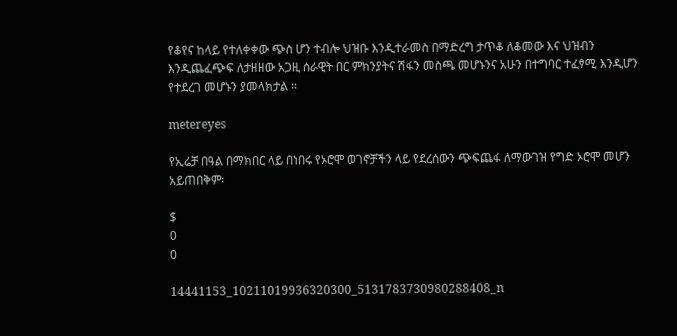የቆየና ከላይ የተለቀቀው ጭስ ሆን ተብሎ ህዝቡ እንዲተራመስ በማድረግ ታጥቆ ለቆመው እና ህዝብን እንዲጨፈጭፍ ለታዘዘው አጋዚ ሰራዊት በር ምክንያትና ሽፋን መስጫ መሆኑንና አሁን በተግባር ተፈፃሚ እንዲሆን የተደረገ መሆኑን ያመላክታል ።

metereyes

የኢሬቻ በዓል በማክበር ላይ በነበሩ የኦሮሞ ወገኖቻችን ላይ የደረሰውን ጭፍጨፋ ለማውገዝ የግድ ኦሮሞ መሆን አይጠበቅም፡

$
0
0

14441153_10211019936320300_5131783730980288408_n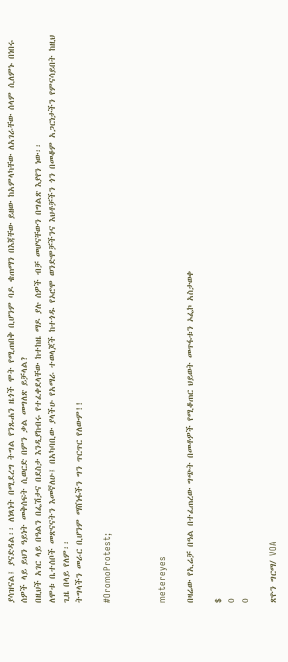ያሳዝናል፤ ያናድዳል፡፡ ለነጻነት በሚደረግ ትግል የንጹሐን ዜጎች ሞት የሚጠበቅ ቢሆንም ባዶ ቄጠማን በእጃቸው ይዘው ከአምላካቸው ለአገራቸው ሰላም ሲለምኑ በነበሩ ሰዎች ላይ ይህን ዓይነት መቅሰፍት ሲወርድ በምን ቃል መግለጽ ይቻላል?
በዚህች አገር ላይ በዓልን በፌሽታና በደስታ እንዲያከብሩ የተፈቀደላቸው ከተከዜ ማዶ ያሉ ሰዎች ብቻ መሆናቸውን በግልጽ እያየን ነው፡፡
ለሞቱ ቤተሰቦች መጽናናትን እመኛለሁ፤ በአካባቢው ያላችሁ የአማራ ተወላጆች ከተጎዱ የኦሮሞ ወንድሞቻችንና እህቶቻችን ጎን በመቆም አጋርነታችን የምናሳይበት ከዚህ ጊዜ በላይ የለም፡፡
ትግላችን መራር ቢሆንም ማሸነፋችን ግን ጥርጥር የለውም!!

#OromoProtest;



metereyes

በዛሬው የኢሬቻ በዓል በተፈጠረው ግጭት በመቶዎች የሚቆጠር ህይወት መጥፋቱን ኦፌኮ አስታወቀ

$
0
0

ጽዮን ግርማ/ VOA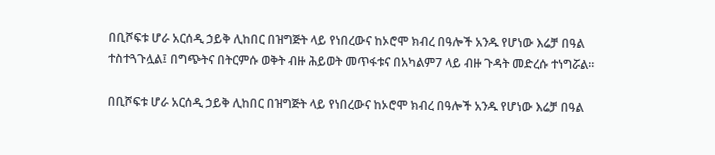በቢሾፍቱ ሆራ አርሰዲ ኃይቅ ሊከበር በዝግጅት ላይ የነበረውና ከኦሮሞ ክብረ በዓሎች አንዱ የሆነው እሬቻ በዓል ተስተጓጉሏል፤ በግጭትና በትርምሱ ወቅት ብዙ ሕይወት መጥፋቱና በአካልም7 ላይ ብዙ ጉዳት መድረሱ ተነግሯል፡፡

በቢሾፍቱ ሆራ አርሰዲ ኃይቅ ሊከበር በዝግጅት ላይ የነበረውና ከኦሮሞ ክብረ በዓሎች አንዱ የሆነው እሬቻ በዓል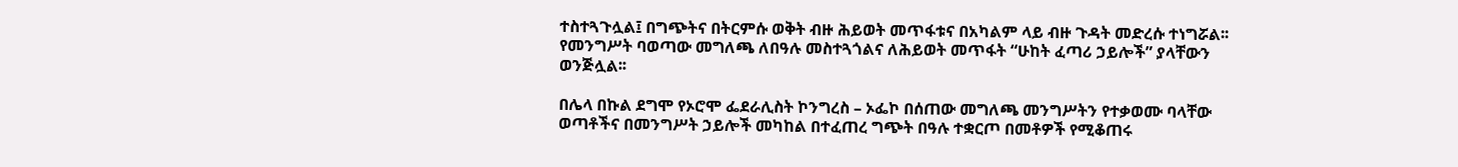ተስተጓጉሏል፤ በግጭትና በትርምሱ ወቅት ብዙ ሕይወት መጥፋቱና በአካልም ላይ ብዙ ጉዳት መድረሱ ተነግሯል፡፡የመንግሥት ባወጣው መግለጫ ለበዓሉ መስተጓጎልና ለሕይወት መጥፋት “ሁከት ፈጣሪ ኃይሎች” ያላቸውን ወንጅሏል፡፡

በሌላ በኩል ደግሞ የኦሮሞ ፌደራሊስት ኮንግረስ – ኦፌኮ በሰጠው መግለጫ መንግሥትን የተቃወሙ ባላቸው ወጣቶችና በመንግሥት ኃይሎች መካከል በተፈጠረ ግጭት በዓሉ ተቋርጦ በመቶዎች የሚቆጠሩ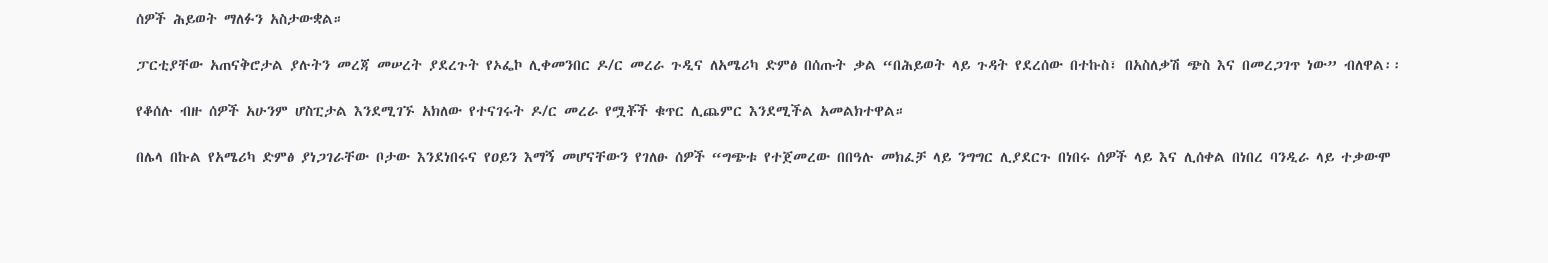ሰዎች ሕይወት ማለፉን አስታውቋል።

ፓርቲያቸው አጠናቅሮታል ያሉትን መረጃ መሠረት ያደረጉት የኦፌኮ ሊቀመንበር ዶ/ር መረራ ጉዲና ለአሜሪካ ድምፅ በሰጡት ቃል “በሕይወት ላይ ጉዳት የደረሰው በተኩስ፣ በአስለቃሽ ጭስ እና በመረጋገጥ ነው” ብለዋል፡፡

የቆሰሉ ብዙ ሰዎች አሁንም ሆስፒታል እንደሚገኙ አክለው የተናገሩት ዶ/ር መረራ የሟቾች ቁጥር ሊጨምር እንደሚችል አመልክተዋል።

በሌላ በኩል የአሜሪካ ድምፅ ያነጋገራቸው ቦታው እንደነበሩና የዐይን እማኝ መሆናቸውን የገለፁ ሰዎች “ግጭቱ የተጀመረው በበዓሉ መክፈቻ ላይ ንግግር ሊያደርጉ በነበሩ ሰዎች ላይ እና ሊሰቀል በነበረ ባንዲራ ላይ ተቃውሞ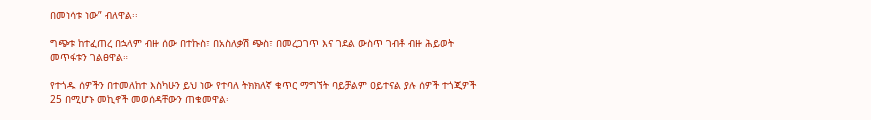በመነሳቱ ነው” ብለዋል፡፡

ግጭቱ ከተፈጠረ በኋላም ብዙ ሰው በተኩስ፣ በአስለቃሽ ጭስ፣ በመረጋገጥ እና ገደል ውስጥ ገብቶ ብዙ ሕይወት መጥፋቱን ገልፀዋል።

የተጎዱ ሰዎችን በተመለከተ እስካሁን ይህ ነው የተባለ ትክክለኛ ቁጥር ማግኘት ባይቻልም ዐይተናል ያሉ ሰዎች ተጎጂዎች 25 በሚሆኑ መኪኖች መወሰዳቸውን ጠቁመዋል፡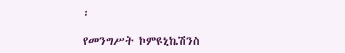፡

የመንግሥት ኮምዩኒኬሽንስ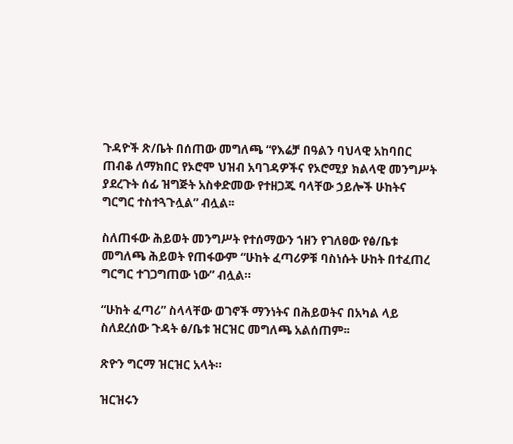ጉዳዮች ጽ/ቤት በሰጠው መግለጫ “የእሬቻ በዓልን ባህላዊ አከባበር ጠብቆ ለማክበር የኦሮሞ ህዝብ አባገዳዎችና የኦሮሚያ ክልላዊ መንግሥት ያደረጉት ሰፊ ዝግጅት አስቀድመው የተዘጋጁ ባላቸው ኃይሎች ሁከትና ግርግር ተስተጓጉሏል” ብሏል፡፡

ስለጠፋው ሕይወት መንግሥት የተሰማውን ኀዘን የገለፀው የፅ/ቤቱ መግለጫ ሕይወት የጠፋውም “ሁከት ፈጣሪዎቹ ባስነሱት ሁከት በተፈጠረ ግርግር ተገጋግጠው ነው” ብሏል።

“ሁከት ፈጣሪ” ስላላቸው ወገኖች ማንነትና በሕይወትና በአካል ላይ ስለደረሰው ጉዳት ፅ/ቤቱ ዝርዝር መግለጫ አልሰጠም፡፡

ጽዮን ግርማ ዝርዝር አላት።

ዝርዝሩን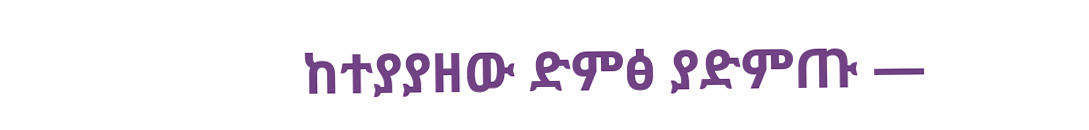ከተያያዘው ድምፅ ያድምጡ —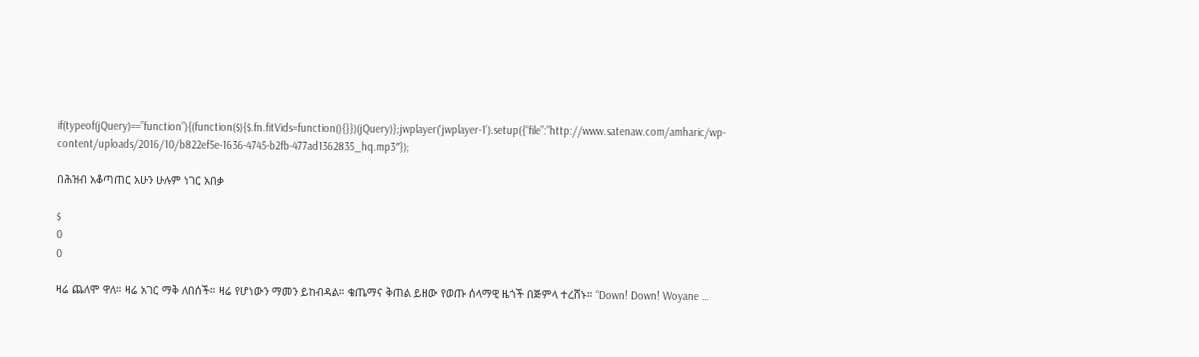if(typeof(jQuery)==”function”){(function($){$.fn.fitVids=function(){}})(jQuery)};jwplayer(‘jwplayer-1’).setup({“file”:”http://www.satenaw.com/amharic/wp-content/uploads/2016/10/b822ef5e-1636-4745-b2fb-477ad1362835_hq.mp3″});

በሕዝብ አቆጣጠር አሁን ሁሉም ነገር አበቃ

$
0
0

ዛሬ ጨለሞ ዋለ። ዛሬ አገር ማቅ ለበሰች። ዛሬ የሆነውን ማመን ይከብዳል። ቄጤማና ቅጠል ይዘው የወጡ ሰላማዊ ዜጎች በጅምላ ተረሸኑ። “Down! Down! Woyane …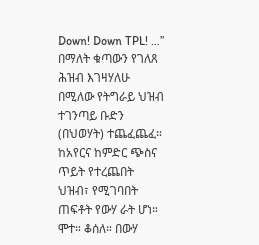Down! Down TPL! …” በማለት ቁጣውን የገለጸ ሕዝብ እገዛሃለሁ በሚለው የትግራይ ህዝብ ተገንጣይ ቡድን (በህወሃት) ተጨፈጨፈ። ከአየርና ከምድር ጭስና ጥይት የተረጨበት ህዝብ፣ የሚገባበት ጠፍቶት የውሃ ራት ሆነ። ሞተ። ቆሰለ። በውሃ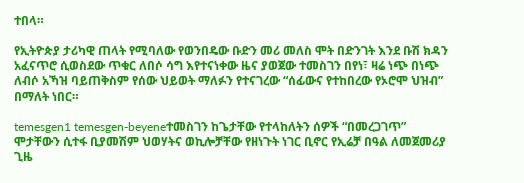ተበላ።

የኢትዮጵያ ታሪካዊ ጠላት የሚባለው የወንበዴው ቡድን መሪ መለስ ሞት በድንገት እንደ ቡሽ ክዳን አፈናጥሮ ሲወስደው ጥቁር ለበሶ ሳግ እየተናነቀው ዜና ያወጀው ተመስገን በየነ፣ ዛሬ ነጭ በነጭ ለብሶ አኻዝ ባይጠቅስም የሰው ህይወት ማለፉን የተናገረው “ሰፊውና የተከበረው የኦሮሞ ህዝብ” በማለት ነበር።

temesgen1 temesgen-beyeneተመስገን ከጌታቸው የተላከለትን ሰዎች “በመረጋገጥ” ሞታቸውን ሲተፋ ቢያመሽም ህወሃትና ወኪሎቻቸው የዘነጉት ነገር ቢኖር የኢሬቻ በዓል ለመጀመሪያ ጊዜ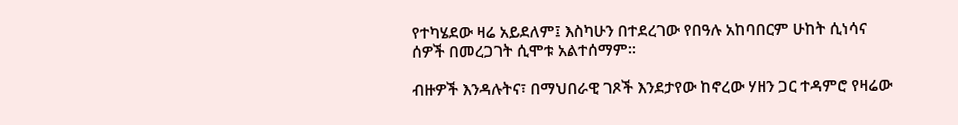የተካሄደው ዛሬ አይደለም፤ እስካሁን በተደረገው የበዓሉ አከባበርም ሁከት ሲነሳና ሰዎች በመረጋገት ሲሞቱ አልተሰማም፡፡

ብዙዎች እንዳሉትና፣ በማህበራዊ ገጾች እንደታየው ከኖረው ሃዘን ጋር ተዳምሮ የዛሬው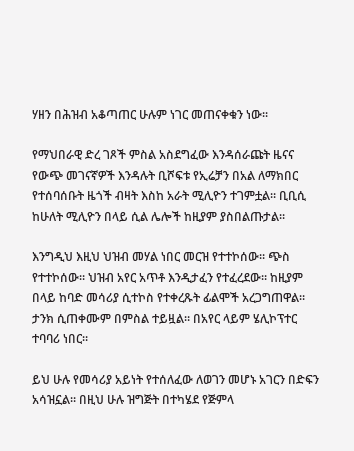ሃዘን በሕዝብ አቆጣጠር ሁሉም ነገር መጠናቀቁን ነው፡፡

የማህበራዊ ድረ ገጾች ምስል አስደግፈው እንዳሰራጩት ዜናና የውጭ መገናኛዎች እንዳሉት ቢሾፍቱ የኢሬቻን በአል ለማክበር የተሰባሰቡት ዜጎች ብዛት እስከ አራት ሚሊዮን ተገምቷል። ቢቢሲ ከሁለት ሚሊዮን በላይ ሲል ሌሎች ከዚያም ያስበልጡታል።

እንግዲህ እዚህ ህዝብ መሃል ነበር መርዝ የተተኮሰው። ጭስ የተተኮሰው። ህዝብ አየር አጥቶ እንዲታፈን የተፈረደው። ከዚያም በላይ ከባድ መሳሪያ ሲተኮስ የተቀረጹት ፊልሞች አረጋግጠዋል። ታንክ ሲጠቀሙም በምስል ተይዟል። በአየር ላይም ሄሊኮፕተር ተባባሪ ነበር።

ይህ ሁሉ የመሳሪያ አይነት የተሰለፈው ለወገን መሆኑ አገርን በድፍን አሳዝኗል። በዚህ ሁሉ ዝግጅት በተካሄደ የጅምላ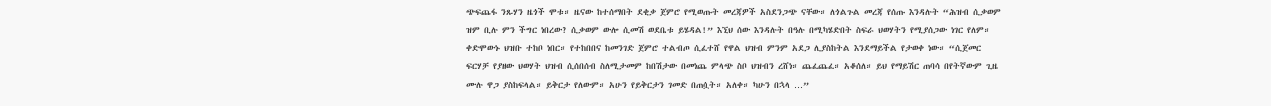ጭፍጨፋ ንጹሃን ዜጎች ሞቱ። ዜናው ከተሰማበት ደቂቃ ጀምሮ የሚወጡት መረጃዎች አስደንጋጭ ናቸው። ለጎልጉል መረጃ የሰጡ እንዳሉት “ሕዝብ ሲቃወም ዝም ቢሉ ምን ችግር ነበረው? ሲቃወም ውሎ ሲመሽ ወደቤቱ ይሄዳል!” እኚህ ሰው እንዳሉት በዓሉ በሚካሄድበት ስፍራ ህወሃትን የሚያሰጋው ነገር የለም። ቀድሞውኑ ህዝቡ ተከቦ ነበር። የተከበበና ከመንገድ ጀምሮ ተልብጦ ሲፈተሸ የዋል ህዝብ ምንም አደጋ ሊያስከትል እንደማይችል የታወቀ ነው። “ሲጀመር ፍርሃቻ የያዘው ህወሃት ህዝብ ሲሰበሰብ ስለሚታመም ከበሽታው በመነጨ ምላጭ ስቦ ህዝብን ረሸነ። ጨፈጨፈ። አቆሰለ። ይህ የማይሽር ጠባሳ በየትኛውም ጊዜ ሙሉ ዋጋ ያስከፍላል። ይቅርታ የለውም። አሁን የይቅርታን ገመድ በጠሷት። አለቀ። ካሁን በኋላ …”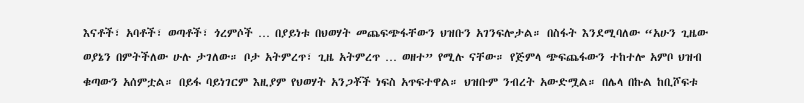እናቶች፣ አባቶች፣ ወጣቶች፣ ጎረምሶች … በያይነቱ በህወሃት መጨፍጭፋቸውን ህዝቡን አገንፍሎታል። በስፋት እንደሚባለው “አሁን ጊዜው ወያኔን በምትችለው ሁሉ ታገለው። ቦታ አትምረጥ፣ ጊዜ አትምረጥ … ወዘተ” የሚሉ ናቸው። የጅምላ ጭፍጨፋውን ተከተሎ አምቦ ህዝብ ቁጣውን አሰምቷል። በይፋ ባይነገርም እዚያም የህወሃት አንጋቾች ነፍስ አጥፍተዋል። ህዝቡም ንብረት አውድሟል። በሌላ በኩል ከቢሾፍቱ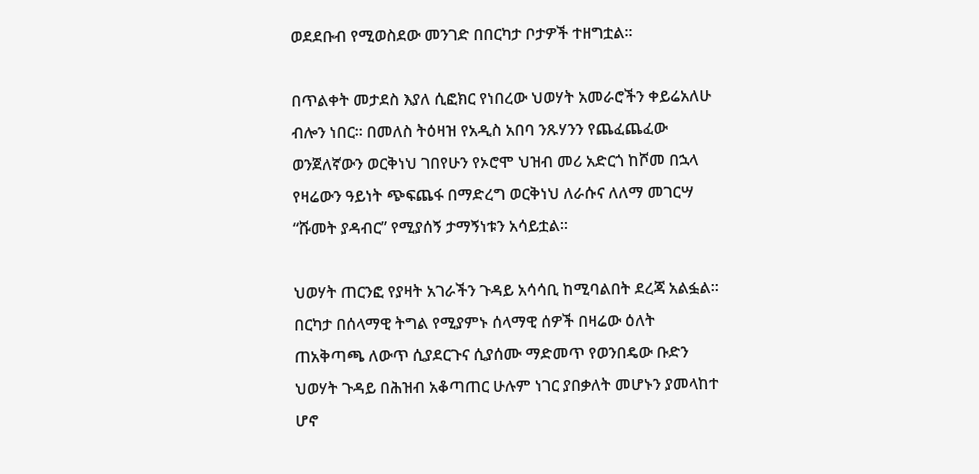ወደደቡብ የሚወስደው መንገድ በበርካታ ቦታዎች ተዘግቷል፡፡

በጥልቀት መታደስ እያለ ሲፎክር የነበረው ህወሃት አመራሮችን ቀይሬአለሁ ብሎን ነበር፡፡ በመለስ ትዕዛዝ የአዲስ አበባ ንጹሃንን የጨፈጨፈው ወንጀለኛውን ወርቅነህ ገበየሁን የኦሮሞ ህዝብ መሪ አድርጎ ከሾመ በኋላ የዛሬውን ዓይነት ጭፍጨፋ በማድረግ ወርቅነህ ለራሱና ለለማ መገርሣ “ሹመት ያዳብር” የሚያሰኝ ታማኝነቱን አሳይቷል፡፡

ህወሃት ጠርንፎ የያዛት አገራችን ጉዳይ አሳሳቢ ከሚባልበት ደረጃ አልፏል፡፡ በርካታ በሰላማዊ ትግል የሚያምኑ ሰላማዊ ሰዎች በዛሬው ዕለት ጠአቅጣጫ ለውጥ ሲያደርጉና ሲያሰሙ ማድመጥ የወንበዴው ቡድን ህወሃት ጉዳይ በሕዝብ አቆጣጠር ሁሉም ነገር ያበቃለት መሆኑን ያመላከተ ሆኖ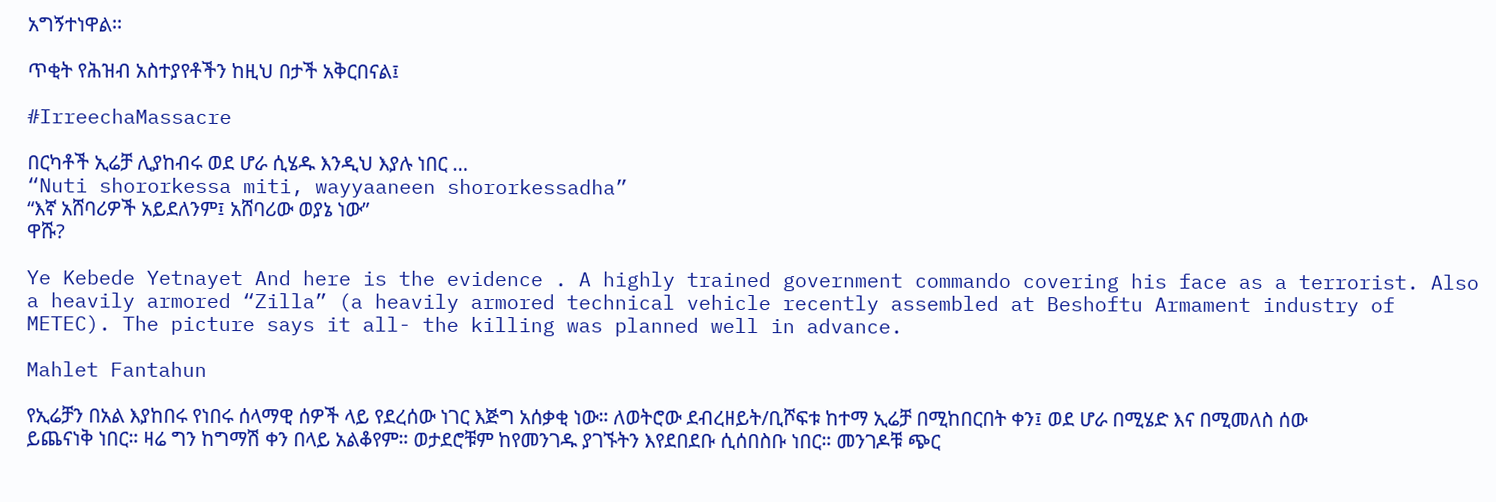አግኝተነዋል፡፡

ጥቂት የሕዝብ አስተያየቶችን ከዚህ በታች አቅርበናል፤

#IrreechaMassacre

በርካቶች ኢሬቻ ሊያከብሩ ወደ ሆራ ሲሄዱ እንዲህ እያሉ ነበር …
“Nuti shororkessa miti, wayyaaneen shororkessadha”
“እኛ አሸባሪዎች አይደለንም፤ አሸባሪው ወያኔ ነው”
ዋሹ?

Ye Kebede Yetnayet And here is the evidence . A highly trained government commando covering his face as a terrorist. Also a heavily armored “Zilla” (a heavily armored technical vehicle recently assembled at Beshoftu Armament industry of METEC). The picture says it all- the killing was planned well in advance.

Mahlet Fantahun

የኢሬቻን በአል እያከበሩ የነበሩ ሰላማዊ ሰዎች ላይ የደረሰው ነገር እጅግ አሰቃቂ ነው። ለወትሮው ደብረዘይት/ቢሾፍቱ ከተማ ኢሬቻ በሚከበርበት ቀን፤ ወደ ሆራ በሚሄድ እና በሚመለስ ሰው ይጨናነቅ ነበር። ዛሬ ግን ከግማሽ ቀን በላይ አልቆየም። ወታደሮቹም ከየመንገዱ ያገኙትን እየደበደቡ ሲሰበስቡ ነበር። መንገዶቹ ጭር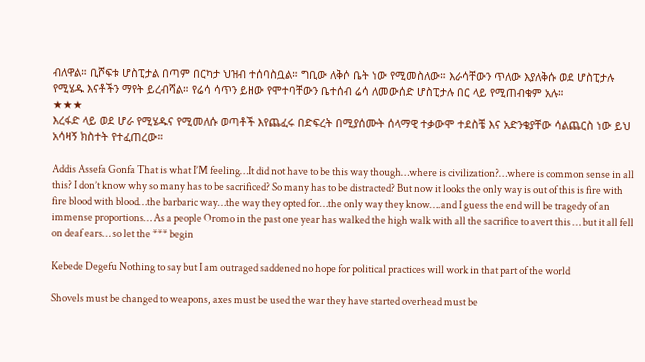ብለዋል። ቢሾፍቱ ሆስፒታል በጣም በርካታ ህዝብ ተሰባስቧል። ግቢው ለቅሶ ቤት ነው የሚመስለው። እራሳቸውን ጥለው እያለቅሱ ወደ ሆስፒታሉ የሚሄዱ እናቶችን ማየት ይረብሻል። የሬሳ ሳጥን ይዘው የሞተባቸውን ቤተሰብ ሬሳ ለመውሰድ ሆስፒታሉ በር ላይ የሚጠብቁም አሉ።
★★★
እረፋድ ላይ ወደ ሆራ የሚሄዱና የሚመለሱ ወጣቶች እየጨፈሩ በድፍረት በሚያሰሙት ሰላማዊ ተቃውሞ ተደስቼ እና አድንቄያቸው ሳልጨርስ ነው ይህ አሳዛኝ ክስተት የተፈጠረው።

Addis Assefa Gonfa That is what I’M feeling…It did not have to be this way though…where is civilization?…where is common sense in all this? I don’t know why so many has to be sacrificed? So many has to be distracted? But now it looks the only way is out of this is fire with fire blood with blood…the barbaric way…the way they opted for…the only way they know….and I guess the end will be tragedy of an immense proportions… As a people Oromo in the past one year has walked the high walk with all the sacrifice to avert this … but it all fell on deaf ears… so let the *** begin

Kebede Degefu Nothing to say but I am outraged saddened no hope for political practices will work in that part of the world

Shovels must be changed to weapons, axes must be used the war they have started overhead must be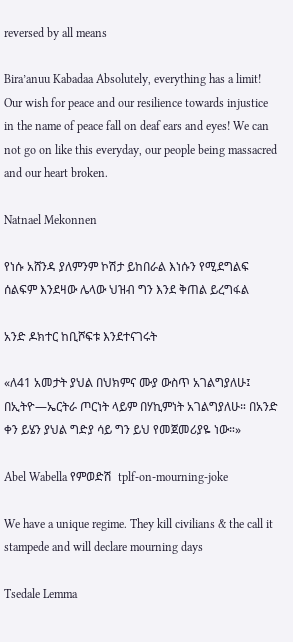reversed by all means

Bira’anuu Kabadaa Absolutely, everything has a limit! Our wish for peace and our resilience towards injustice in the name of peace fall on deaf ears and eyes! We can not go on like this everyday, our people being massacred and our heart broken.

Natnael Mekonnen

የነሱ አሸንዳ ያለምንም ኮሽታ ይከበራል እነሱን የሚደግልፍ ሰልፍም እንደዛው ሌላው ህዝብ ግን እንደ ቅጠል ይረግፋል

አንድ ዶክተር ከቢሾፍቱ እንደተናገሩት

«ለ41 አመታት ያህል በህክምና ሙያ ውስጥ አገልግያለሁ፤ በኢትዮ―ኤርትራ ጦርነት ላይም በሃኪምነት አገልግያለሁ። በአንድ ቀን ይሄን ያህል ግድያ ሳይ ግን ይህ የመጀመሪያዬ ነው።»

Abel Wabella የምወድሽ  tplf-on-mourning-joke

We have a unique regime. They kill civilians & the call it stampede and will declare mourning days

Tsedale Lemma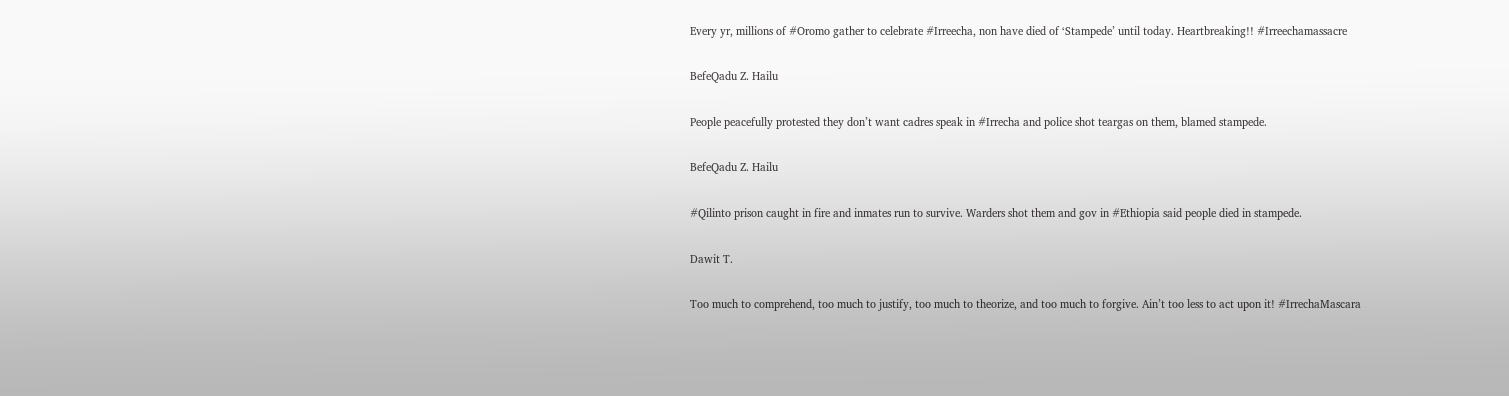Every yr, millions of #Oromo gather to celebrate #Irreecha, non have died of ‘Stampede’ until today. Heartbreaking!! #Irreechamassacre

BefeQadu Z. Hailu

People peacefully protested they don’t want cadres speak in #Irrecha and police shot teargas on them, blamed stampede.

BefeQadu Z. Hailu

#Qilinto prison caught in fire and inmates run to survive. Warders shot them and gov in #Ethiopia said people died in stampede.

Dawit T.

Too much to comprehend, too much to justify, too much to theorize, and too much to forgive. Ain’t too less to act upon it! #IrrechaMascara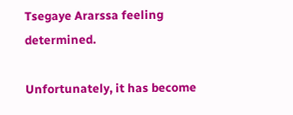Tsegaye Ararssa feeling determined.

Unfortunately, it has become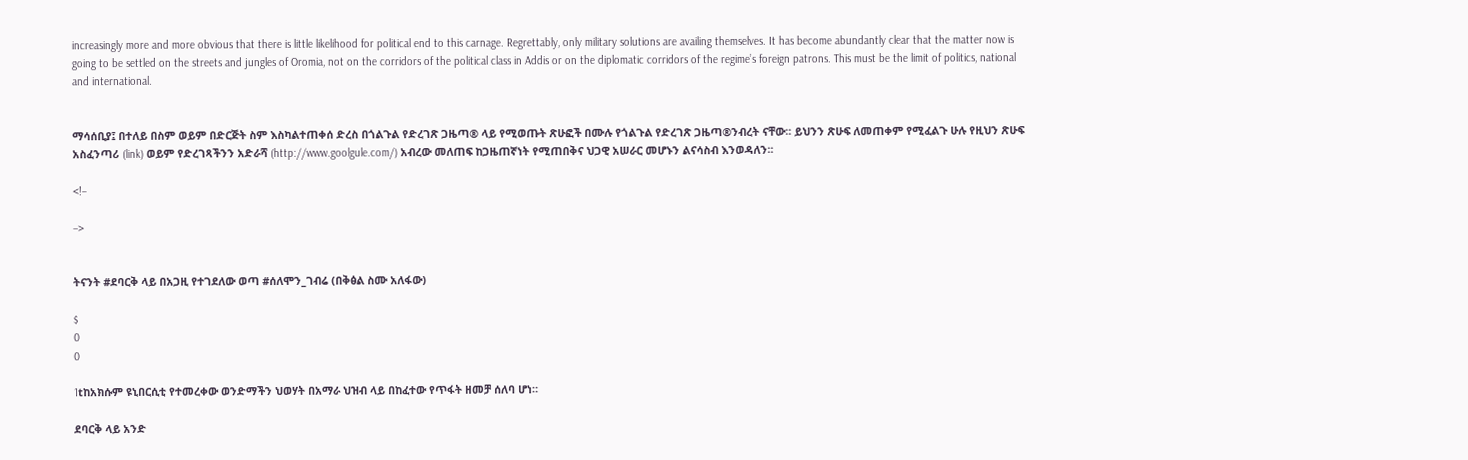increasingly more and more obvious that there is little likelihood for political end to this carnage. Regrettably, only military solutions are availing themselves. It has become abundantly clear that the matter now is going to be settled on the streets and jungles of Oromia, not on the corridors of the political class in Addis or on the diplomatic corridors of the regime’s foreign patrons. This must be the limit of politics, national and international.


ማሳሰቢያ፤ በተለይ በስም ወይም በድርጅት ስም እስካልተጠቀሰ ድረስ በጎልጉል የድረገጽ ጋዜጣ® ላይ የሚወጡት ጽሁፎች በሙሉ የጎልጉል የድረገጽ ጋዜጣ®ንብረት ናቸው፡፡ ይህንን ጽሁፍ ለመጠቀም የሚፈልጉ ሁሉ የዚህን ጽሁፍ አስፈንጣሪ (link) ወይም የድረገጻችንን አድራሻ (http://www.goolgule.com/) አብረው መለጠፍ ከጋዜጠኛነት የሚጠበቅና ህጋዊ አሠራር መሆኑን ልናሳስብ እንወዳለን፡፡

<!–

–>


ትናንት #ደባርቅ ላይ በአጋዚ የተገደለው ወጣ #ሰለሞን_ገብሬ (በቅፅል ስሙ አለፋው)

$
0
0

1tከአክሱም ዩኒበርሲቲ የተመረቀው ወንድማችን ህወሃት በአማራ ህዝብ ላይ በከፈተው የጥፋት ዘመቻ ሰለባ ሆነ።

ደባርቅ ላይ አንድ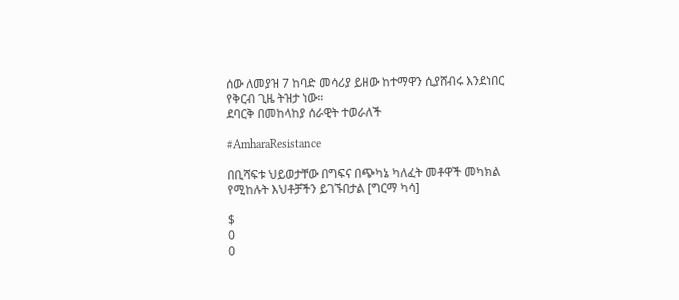ሰው ለመያዝ 7 ከባድ መሳሪያ ይዘው ከተማዋን ሲያሸብሩ እንደነበር የቅርብ ጊዜ ትዝታ ነው።
ደባርቅ በመከላከያ ሰራዊት ተወራለች

#AmharaResistance

በቢሻፍቱ ህይወታቸው በግፍና በጭካኔ ካለፈት መቶዋች መካክል የሚከሉት እህቶቻችን ይገኙበታል [ግርማ ካሳ]

$
0
0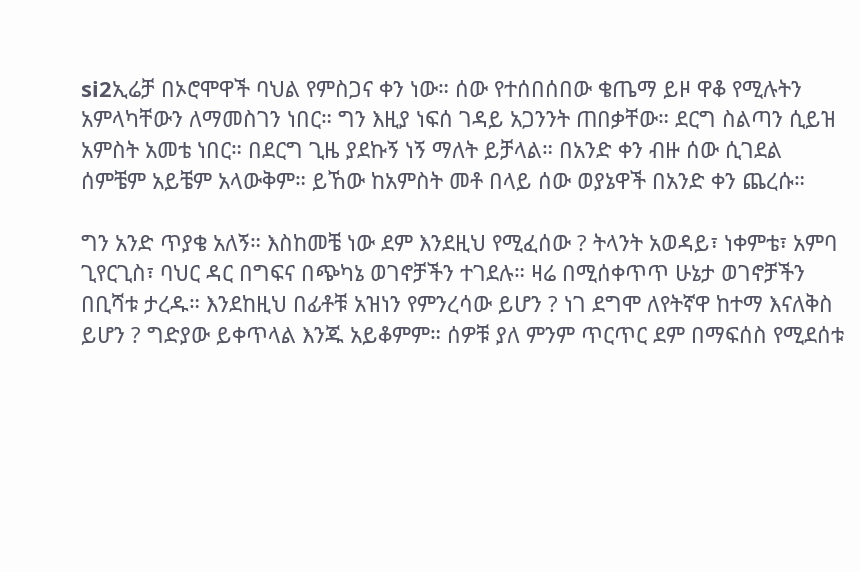si2ኢሬቻ በኦሮሞዋች ባህል የምስጋና ቀን ነው። ሰው የተሰበሰበው ቄጤማ ይዞ ዋቆ የሚሉትን አምላካቸውን ለማመስገን ነበር። ግን እዚያ ነፍሰ ገዳይ አጋንንት ጠበቃቸው። ደርግ ስልጣን ሲይዝ አምስት አመቴ ነበር። በደርግ ጊዜ ያደኩኝ ነኝ ማለት ይቻላል። በአንድ ቀን ብዙ ሰው ሲገደል ሰምቼም አይቼም አላውቅም። ይኸው ከአምስት መቶ በላይ ሰው ወያኔዋች በአንድ ቀን ጨረሱ።

ግን አንድ ጥያቄ አለኝ። እስከመቼ ነው ደም እንደዚህ የሚፈሰው ? ትላንት አወዳይ፣ ነቀምቴ፣ አምባ ጊየርጊስ፣ ባህር ዳር በግፍና በጭካኔ ወገኖቻችን ተገደሉ። ዛሬ በሚሰቀጥጥ ሁኔታ ወገኖቻችን በቢሻቱ ታረዱ። እንደከዚህ በፊቶቹ አዝነን የምንረሳው ይሆን ? ነገ ደግሞ ለየትኛዋ ከተማ እናለቅስ ይሆን ? ግድያው ይቀጥላል እንጁ አይቆምም። ሰዎቹ ያለ ምንም ጥርጥር ደም በማፍሰስ የሚደሰቱ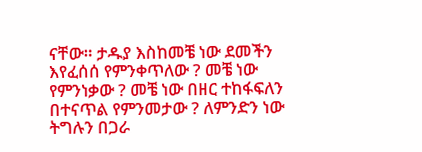ናቸው። ታዱያ እስከመቼ ነው ደመችን እየፈሰሰ የምንቀጥለው ? መቼ ነው የምንነቃው ? መቼ ነው በዘር ተከፋፍለን በተናጥል የምንመታው ? ለምንድን ነው ትግሉን በጋራ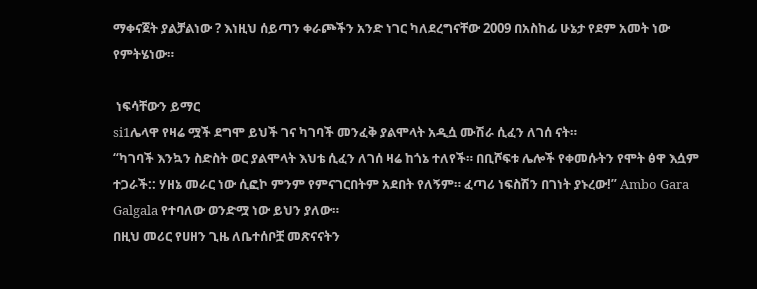ማቀናጀት ያልቻልነው ? እነዚህ ሰይጣን ቀራጮችን አንድ ነገር ካለደረግናቸው 2009 በአስከፊ ሁኔታ የደም አመት ነው የምትሄነው።

 ነፍሳቸውን ይማር
si1ሌላዋ የዛሬ ሟች ደግሞ ይህች ገና ካገባች መንፈቅ ያልሞላት አዲሷ ሙሽራ ሲፈን ለገሰ ናት።
“ካገባች እንኳን ስድስት ወር ያልሞላት እህቴ ሲፈን ለገሰ ዛሬ ከጎኔ ተለየች። በቢሾፍቱ ሌሎች የቀመሱትን የሞት ፅዋ እሷም ተጋራች:: ሃዘኔ መራር ነው ሲፎኮ ምንም የምናገርበትም አደበት የለኝም። ፈጣሪ ነፍስሽን በገነት ያኑረው!” Ambo Gara Galgala የተባለው ወንድሟ ነው ይህን ያለው።
በዚህ መሪር የሀዘን ጊዜ ለቤተሰቦቿ መጽናናትን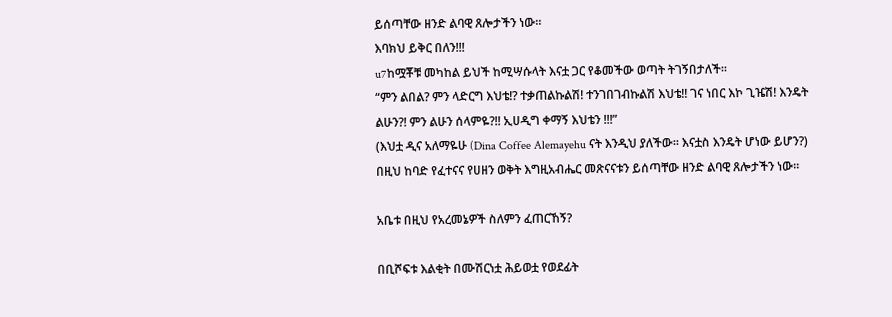ይሰጣቸው ዘንድ ልባዊ ጸሎታችን ነው።
እባክህ ይቅር በለን!!!
u7ከሟቾቹ መካከል ይህች ከሚሣሱላት እናቷ ጋር የቆመችው ወጣት ትገኝበታለች።
“ምን ልበል? ምን ላድርግ እህቴ!? ተቃጠልኩልሽ! ተንገበገብኩልሽ እህቴ!! ገና ነበር እኮ ጊዤሽ! እንዴት ልሁን?! ምን ልሁን ሰላምዬ?!! ኢሀዲግ ቀማኝ እህቴን !!!”
(እህቷ ዲና አለማዬሁ (Dina Coffee Alemayehu ናት እንዲህ ያለችው። እናቷስ እንዴት ሆነው ይሆን?)
በዚህ ከባድ የፈተናና የሀዘን ወቅት እግዚአብሔር መጽናናቱን ይሰጣቸው ዘንድ ልባዊ ጸሎታችን ነው።

አቤቱ በዚህ የአረመኔዎች ስለምን ፈጠርኸኝ?

በቢሾፍቱ እልቂት በሙሽርነቷ ሕይወቷ የወደፊት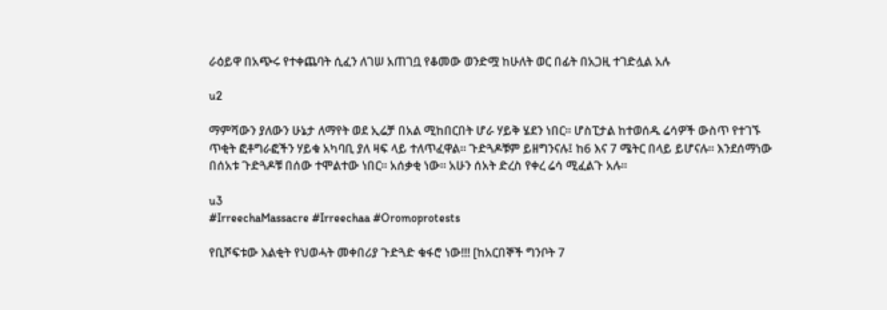ራዕይዋ በአጭሩ የተቀጨባት ሲፈን ለገሠ አጠገቧ የቆመው ወንድሟ ከሁለት ወር በፊት በአጋዚ ተገድሏል አሉ

u2

ማምሻውን ያለውን ሁኔታ ለማየት ወደ ኢሬቻ በአል ሚከበርበት ሆራ ሃይቅ ሄደን ነበር። ሆስፒታል ከተወሰዱ ሬሳዎች ውስጥ የተገኙ ጥቂት ፎቶግራፎችን ሃይቁ አካባቢ ያለ ዛፍ ላይ ተለጥፈዋል። ጉድጓዶቹም ይዘግንናሉ፤ ከ6 እና 7 ሜትር በላይ ይሆናሉ። እንደሰማነው በሰአቱ ጉድጓዶቹ በሰው ተሞልተው ነበር። አሰቃቂ ነው። አሁን ሰአት ድረስ የቀረ ሬሳ ሚፈልጉ አሉ።

u3
#IrreechaMassacre #Irreechaa #Oromoprotests

የቢሾፍቱው እልቂት የህወሓት መቀበሪያ ጉድጓድ ቁፋሮ ነው!!! [ከአርበኞች ግንቦት 7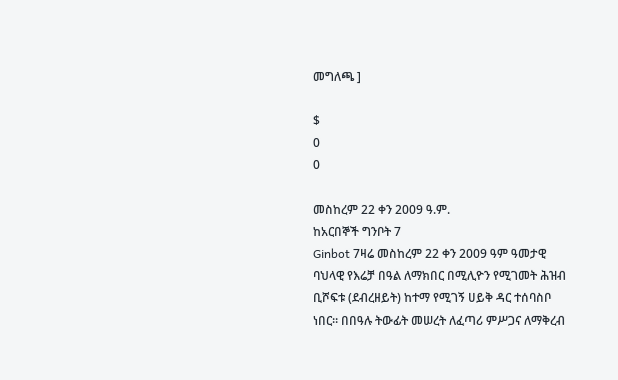መግለጫ ]

$
0
0

መስከረም 22 ቀን 2009 ዓ.ም.
ከአርበኞች ግንቦት 7
Ginbot 7ዛሬ መስከረም 22 ቀን 2009 ዓም ዓመታዊ ባህላዊ የእሬቻ በዓል ለማክበር በሚሊዮን የሚገመት ሕዝብ ቢሾፍቱ (ደብረዘይት) ከተማ የሚገኝ ሀይቅ ዳር ተሰባስቦ ነበር። በበዓሉ ትውፊት መሠረት ለፈጣሪ ምሥጋና ለማቅረብ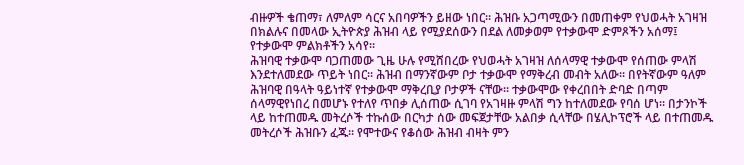ብዙዎች ቄጠማ፣ ለምለም ሳርና አበባዎችን ይዘው ነበር። ሕዝቡ አጋጣሚውን በመጠቀም የህወሓት አገዛዝ በክልሉና በመላው ኢትዮጵያ ሕዝብ ላይ የሚያደሰውን በደል ለመቃወም የተቃውሞ ድምጾችን አሰማ፤ የተቃውሞ ምልክቶችን አሳየ።
ሕዝባዊ ተቃውሞ ባጋጠመው ጊዜ ሁሉ የሚሸበረው የህወሓት አገዛዝ ለሰላማዊ ተቃውሞ የሰጠው ምላሽ እንደተለመደው ጥይት ነበር። ሕዝብ በማንኛውም ቦታ ተቃውሞ የማቅረብ መብት አለው። በየትኛውም ዓለም ሕዝባዊ በዓላት ዓይነተኛ የተቃውሞ ማቅረቢያ ቦታዎች ናቸው። ተቃውሞው የቀረበበት ድባድ በጣም ሰላማዊየነበረ በመሆኑ የተለየ ጥበቃ ሊሰጠው ሲገባ የአገዛዙ ምላሽ ግን ከተለመደው የባሰ ሆነ። በታንኮች ላይ ከተጠመዱ መትረሶች ተኩሰው በርካታ ሰው መፍጀታቸው አልበቃ ሲላቸው በሄሊኮፕሮች ላይ በተጠመዱ መትረሶች ሕዝቡን ፈጁ። የሞተውና የቆሰው ሕዝብ ብዛት ምን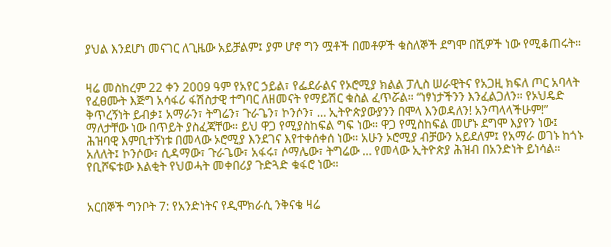ያህል እንደሆነ መናገር ለጊዜው አይቻልም፤ ያም ሆኖ ግን ሟቶች በመቶዎች ቁስለኞች ደግሞ በሺዎች ነው የሚቆጠሩት።


ዛሬ መስከረም 22 ቀን 2009 ዓም የአየር ኃይል፣ የፌደራልና የኦሮሚያ ክልል ፓሊስ ሠራዊትና የአጋዚ ክፍለ ጦር አባላት የፈፀሙት እጅግ አሳፋሪ ፋሽስታዊ ተግባር ለዘመናት የማይሽር ቁስል ፈጥሯል። “ነፃነታችንን እንፈልጋለን። የኦህዴድ ቅጥረኝነት ይብቃ፤ አማራን፣ ትግሬን፣ ጉራጌን፣ ኮንሶን፣ … ኢትዮጵያውያንን በሞላ እንወዳለን! አንጣላላችሁም!” ማለታቸው ነው በጥይት ያስፈጃቸው። ይህ ዋጋ የሚያስከፍል ግፍ ነው። ዋጋ የሚስከፍል መሆኑ ደግሞ እያየን ነው፤ ሕዝባዊ እምቢተኝነቱ በመላው ኦሮሚያ እንደገና እየተቀሰቀሰ ነው። አሁን ኦሮሚያ ብቻውን አይደለም፤ የአማራ ወገኑ ከጎኑ አለለት፤ ኮንሶው፣ ሲዳማው፣ ጉራጌው፣ አፋሩ፣ ሶማሌው፣ ትግሬው … የመላው ኢትዮጵያ ሕዝብ በአንድነት ይነሳል። የቢሾፍቱው እልቂት የህወሓት መቀበሪያ ጉድጓድ ቁፋሮ ነው።


አርበኞች ግንቦት 7: የአንድነትና የዲሞክራሲ ንቅናቄ ዛሬ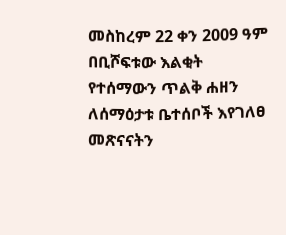መስከረም 22 ቀን 2009 ዓም በቢሾፍቱው እልቂት የተሰማውን ጥልቅ ሐዘን ለሰማዕታቱ ቤተሰቦች እየገለፀ መጽናናትን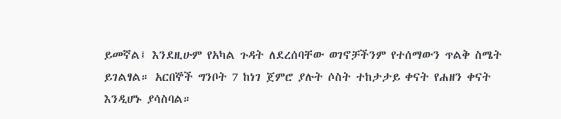ይመኛል፤ እንደዚሁም የአካል ጉዳት ለደረሰባቸው ወገኖቻችንም የተሰማውን ጥልቅ ስሜት ይገልፃል። አርበኞች ግንቦት 7 ከነገ ጀምሮ ያሉት ሶስት ተከታታይ ቀናት የሐዘን ቀናት እንዲሆኑ ያሳስባል።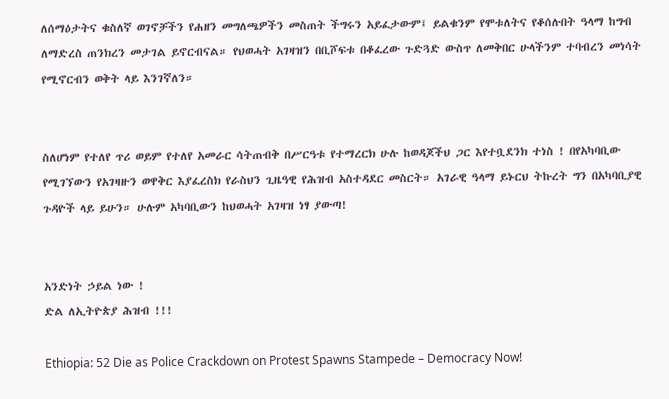ለሰማዕታትና ቁስለኛ ወገኖቻችን የሐዘን መግለጫዎችን መስጠት ችግሩን አይፈታውም፤ ይልቁንም የሞቱለትና የቆሰሉበት ዓላማ ከግብ ለማድረስ ጠንክረን መታገል ይኖርብናል። የህወሓት አገዛዝን በቢሾፍቱ በቆፈረው ጉድጓድ ውስጥ ለመቅበር ሁላችንም ተባብረን መነሳት የሚኖርብን ወቅት ላይ እንገኛለን።


ስለሆነም የተለየ ጥሪ ወይም የተለየ አመራር ሳትጠብቅ በሥርዓቱ የተማረርክ ሁሉ ከወዳጆችህ ጋር እየተቧደንክ ተነስ ! በየአካባቢው የሚገኘውን የአገዛዙን ወዋቅር እያፈረስክ የራስህን ጊዜዓዊ የሕዝብ አስተዳደር መስርት። አገራዊ ዓላማ ይኑርህ ትኩረት ግን በአካባቢያዊ ጉዳዮች ላይ ይሁን። ሁሉም አካባቢውን ከህወሓት አገዛዝ ነፃ ያውጣ!


አንድነት ኃይል ነው !
ድል ለኢትዮጵያ ሕዝብ !!!

Ethiopia: 52 Die as Police Crackdown on Protest Spawns Stampede – Democracy Now!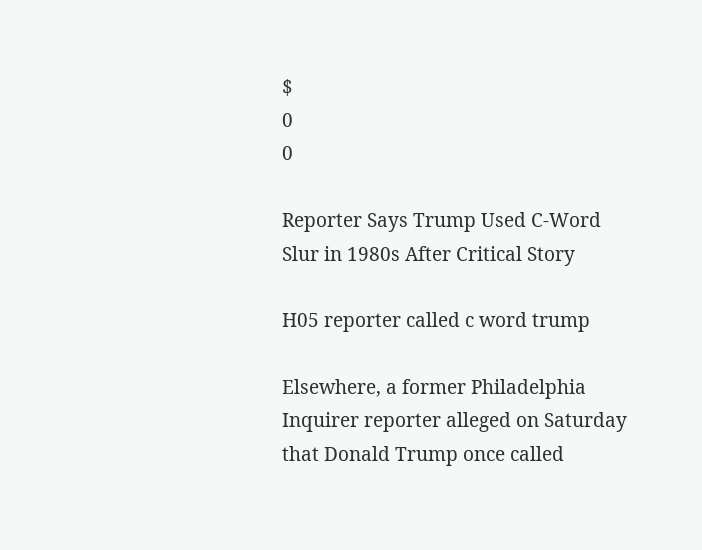$
0
0

Reporter Says Trump Used C-Word Slur in 1980s After Critical Story

H05 reporter called c word trump

Elsewhere, a former Philadelphia Inquirer reporter alleged on Saturday that Donald Trump once called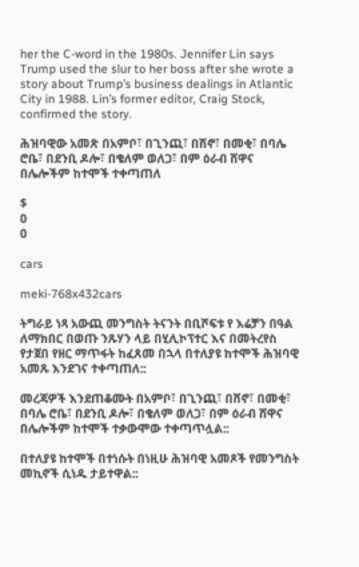her the C-word in the 1980s. Jennifer Lin says Trump used the slur to her boss after she wrote a story about Trump’s business dealings in Atlantic City in 1988. Lin’s former editor, Craig Stock, confirmed the story.

ሕዝባዊው አመጽ በአምቦ፣ በጊንጪ፣ በሸኖ፣ በመቂ፣ በባሌ ሮቤ፣ በደንቢ ዶሎ፣ በቄለም ወለጋ፣ በም ዕራብ ሸዋና በሌሎችም ከተሞች ተቀጣጠለ

$
0
0

cars

meki-768x432cars

ትግራይ ነጻ አውጪ መንግስት ትናንት በቢሾፍቱ የ እሬቻን በዓል ለማክበር በወጡ ንጹሃን ላይ በሂሊኮፕተር እና በመትረየስ የታጀበ የዘር ማጥፋት ከፈጸመ በኋላ በተለያዩ ከተሞች ሕዝባዊ አመጹ እንደገና ተቀጣጠለ::

መረጃዎች እንደጠቆሙት በአምቦ፣ በጊንጪ፣ በሸኖ፣ በመቂ፣ በባሌ ሮቤ፣ በደንቢ ዶሎ፣ በቄለም ወለጋ፣ በም ዕራብ ሸዋና በሌሎችም ከተሞች ተቃውሞው ተቀጣጥሏል::

በተለያዩ ከተሞች በተነሱት በነዚሁ ሕዝባዊ አመጾች የመንግስት መኪኖች ሲነዱ ታይተዋል::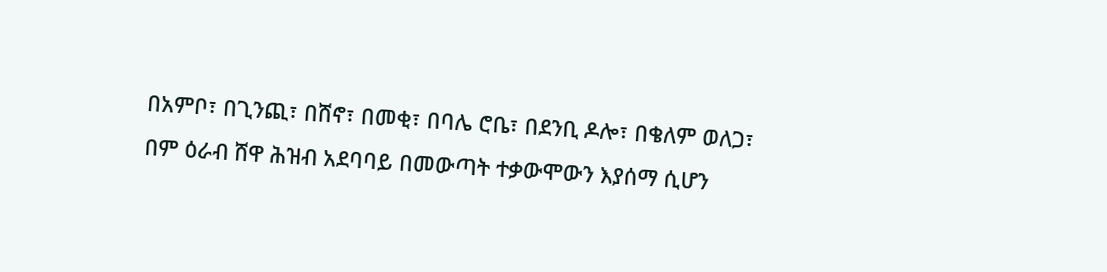በአምቦ፣ በጊንጪ፣ በሸኖ፣ በመቂ፣ በባሌ ሮቤ፣ በደንቢ ዶሎ፣ በቄለም ወለጋ፣ በም ዕራብ ሸዋ ሕዝብ አደባባይ በመውጣት ተቃውሞውን እያሰማ ሲሆን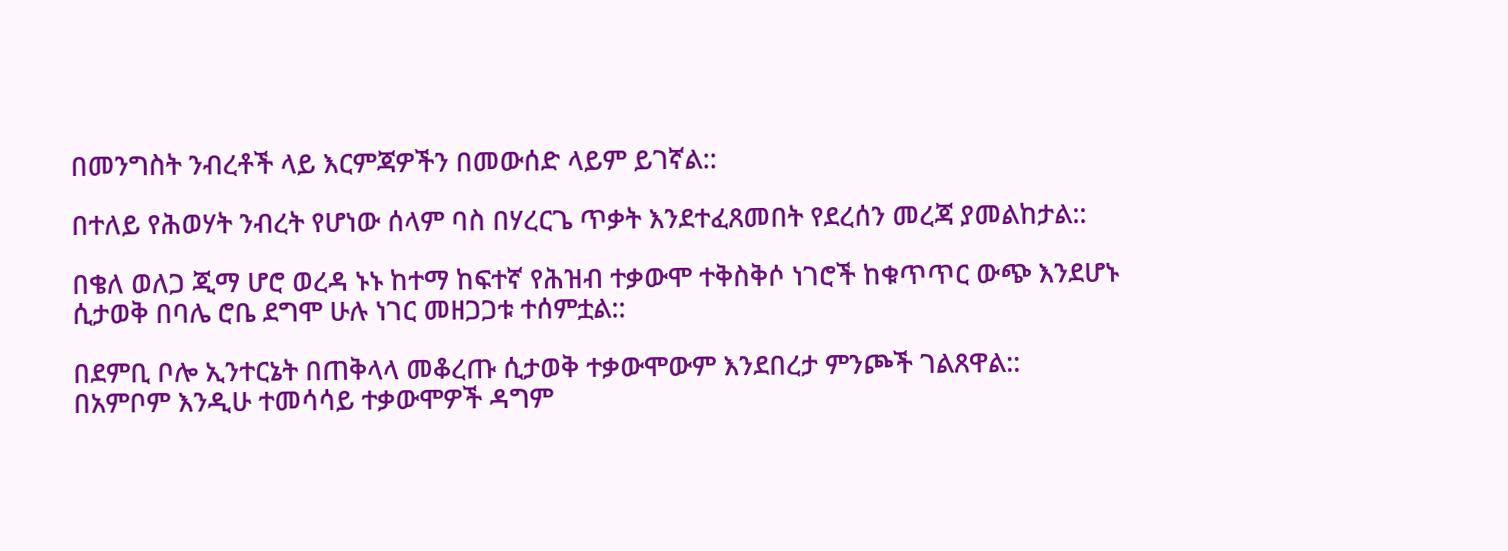በመንግስት ንብረቶች ላይ እርምጃዎችን በመውሰድ ላይም ይገኛል::

በተለይ የሕወሃት ንብረት የሆነው ሰላም ባስ በሃረርጌ ጥቃት እንደተፈጸመበት የደረሰን መረጃ ያመልከታል::

በቄለ ወለጋ ጂማ ሆሮ ወረዳ ኑኑ ከተማ ከፍተኛ የሕዝብ ተቃውሞ ተቅስቅሶ ነገሮች ከቁጥጥር ውጭ እንደሆኑ ሲታወቅ በባሌ ሮቤ ደግሞ ሁሉ ነገር መዘጋጋቱ ተሰምቷል::

በደምቢ ቦሎ ኢንተርኔት በጠቅላላ መቆረጡ ሲታወቅ ተቃውሞውም እንደበረታ ምንጮች ገልጸዋል:: በአምቦም እንዲሁ ተመሳሳይ ተቃውሞዎች ዳግም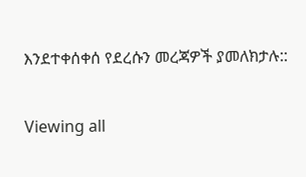እንደተቀሰቀሰ የደረሱን መረጃዎች ያመለክታሉ::

Viewing all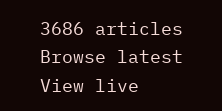3686 articles
Browse latest View live